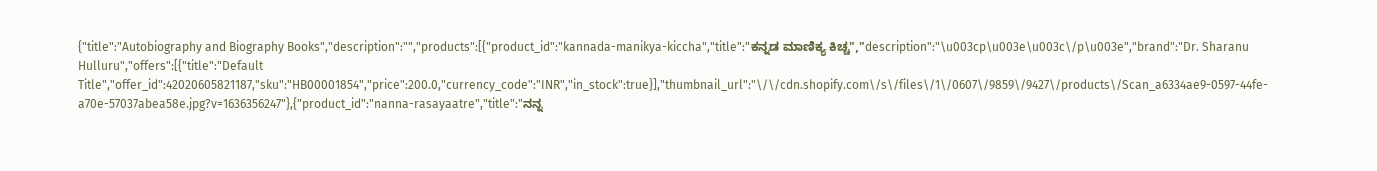{"title":"Autobiography and Biography Books","description":"","products":[{"product_id":"kannada-manikya-kiccha","title":"ಕನ್ನಡ ಮಾಣಿಕ್ಯ ಕಿಚ್ಚ","description":"\u003cp\u003e\u003c\/p\u003e","brand":"Dr. Sharanu Hulluru","offers":[{"title":"Default Title","offer_id":42020605821187,"sku":"HB00001854","price":200.0,"currency_code":"INR","in_stock":true}],"thumbnail_url":"\/\/cdn.shopify.com\/s\/files\/1\/0607\/9859\/9427\/products\/Scan_a6334ae9-0597-44fe-a70e-57037abea58e.jpg?v=1636356247"},{"product_id":"nanna-rasayaatre","title":"ನನ್ನ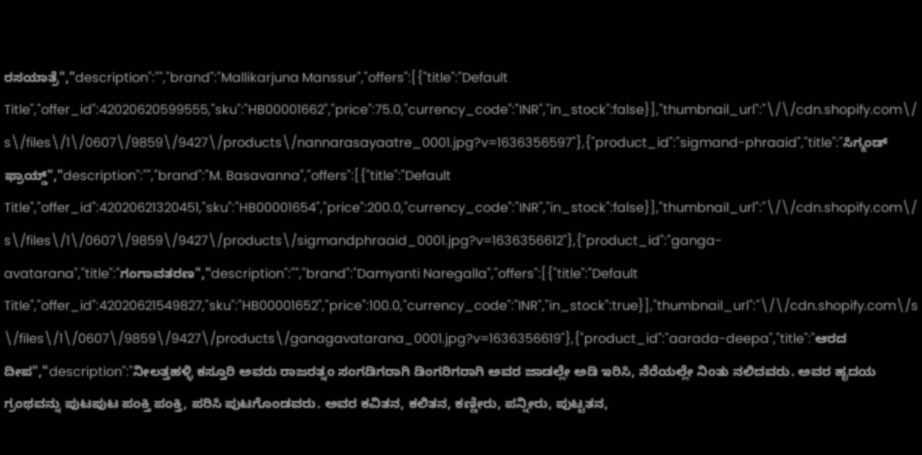ರಸಯಾತ್ರೆ","description":"","brand":"Mallikarjuna Manssur","offers":[{"title":"Default Title","offer_id":42020620599555,"sku":"HB00001662","price":75.0,"currency_code":"INR","in_stock":false}],"thumbnail_url":"\/\/cdn.shopify.com\/s\/files\/1\/0607\/9859\/9427\/products\/nannarasayaatre_0001.jpg?v=1636356597"},{"product_id":"sigmand-phraaid","title":"ಸಿಗ್ಮಂಡ್ ಫ್ರಾಯ್ಡ್","description":"","brand":"M. Basavanna","offers":[{"title":"Default Title","offer_id":42020621320451,"sku":"HB00001654","price":200.0,"currency_code":"INR","in_stock":false}],"thumbnail_url":"\/\/cdn.shopify.com\/s\/files\/1\/0607\/9859\/9427\/products\/sigmandphraaid_0001.jpg?v=1636356612"},{"product_id":"ganga-avatarana","title":"ಗಂಗಾವತರಣ","description":"","brand":"Damyanti Naregalla","offers":[{"title":"Default Title","offer_id":42020621549827,"sku":"HB00001652","price":100.0,"currency_code":"INR","in_stock":true}],"thumbnail_url":"\/\/cdn.shopify.com\/s\/files\/1\/0607\/9859\/9427\/products\/ganagavatarana_0001.jpg?v=1636356619"},{"product_id":"aarada-deepa","title":"ಆರದ ದೀಪ","description":"ನೀಲತ್ತಹಳ್ಳಿ ಕಸ್ತೂರಿ ಅವರು ರಾಜರತ್ನಂ ಸಂಗಡಿಗರಾಗಿ ಡಿಂಗರಿಗರಾಗಿ ಅವರ ಜಾಡಲ್ಲೇ ಅಡಿ ಇರಿಸಿ, ನೆರೆಯಲ್ಲೇ ನಿಂತು ನಲಿದವರು. ಅವರ ಹೃದಯ ಗ್ರಂಥವನ್ನು ಪುಟಪುಟ ಪಂಕ್ತಿ ಪಂಕ್ತಿ, ಪರಿಸಿ ಪುಟಗೊಂಡವರು. ಅವರ ಕವಿತನ, ಕಲಿತನ, ಕಣ್ಣೀರು, ಪನ್ನೀರು, ಪುಟ್ಟತನ,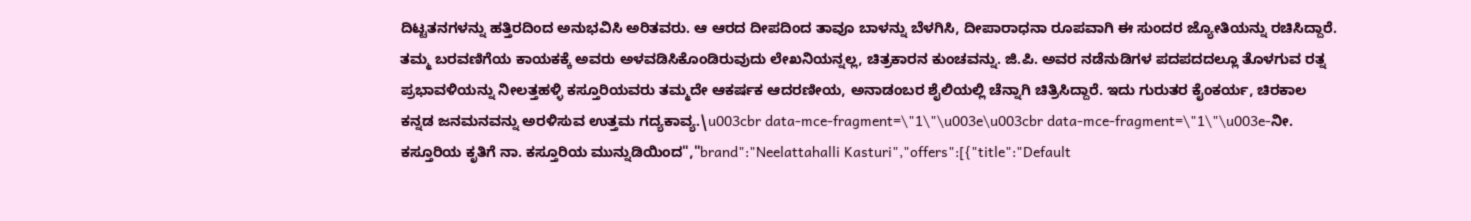ದಿಟ್ಟತನಗಳನ್ನು ಹತ್ತಿರದಿಂದ ಅನುಭವಿಸಿ ಅರಿತವರು. ಆ ಆರದ ದೀಪದಿಂದ ತಾವೂ ಬಾಳನ್ನು ಬೆಳಗಿಸಿ, ದೀಪಾರಾಧನಾ ರೂಪವಾಗಿ ಈ ಸುಂದರ ಜ್ಯೋತಿಯನ್ನು ರಚಿಸಿದ್ದಾರೆ. ತಮ್ಮ ಬರವಣಿಗೆಯ ಕಾಯಕಕ್ಕೆ ಅವರು ಅಳವಡಿಸಿಕೊಂಡಿರುವುದು ಲೇಖನಿಯನ್ನಲ್ಲ, ಚಿತ್ರಕಾರನ ಕುಂಚವನ್ನು. ಜಿ.ಪಿ. ಅವರ ನಡೆನುಡಿಗಳ ಪದಪದದಲ್ಲೂ ತೊಳಗುವ ರತ್ನ ಪ್ರಭಾವಳಿಯನ್ನು ನೀಲತ್ತಹಳ್ಳಿ ಕಸ್ತೂರಿಯವರು ತಮ್ಮದೇ ಆಕರ್ಷಕ ಆದರಣೀಯ, ಅನಾಡಂಬರ ಶೈಲಿಯಲ್ಲಿ ಚೆನ್ನಾಗಿ ಚಿತ್ರಿಸಿದ್ದಾರೆ. ಇದು ಗುರುತರ ಕೈಂಕರ್ಯ, ಚಿರಕಾಲ ಕನ್ನಡ ಜನಮನವನ್ನು ಅರಳಿಸುವ ಉತ್ತಮ ಗದ್ಯಕಾವ್ಯ.\u003cbr data-mce-fragment=\"1\"\u003e\u003cbr data-mce-fragment=\"1\"\u003e-ನೀ. ಕಸ್ತೂರಿಯ ಕೃತಿಗೆ ನಾ. ಕಸ್ತೂರಿಯ ಮುನ್ನುಡಿಯಿಂದ","brand":"Neelattahalli Kasturi","offers":[{"title":"Default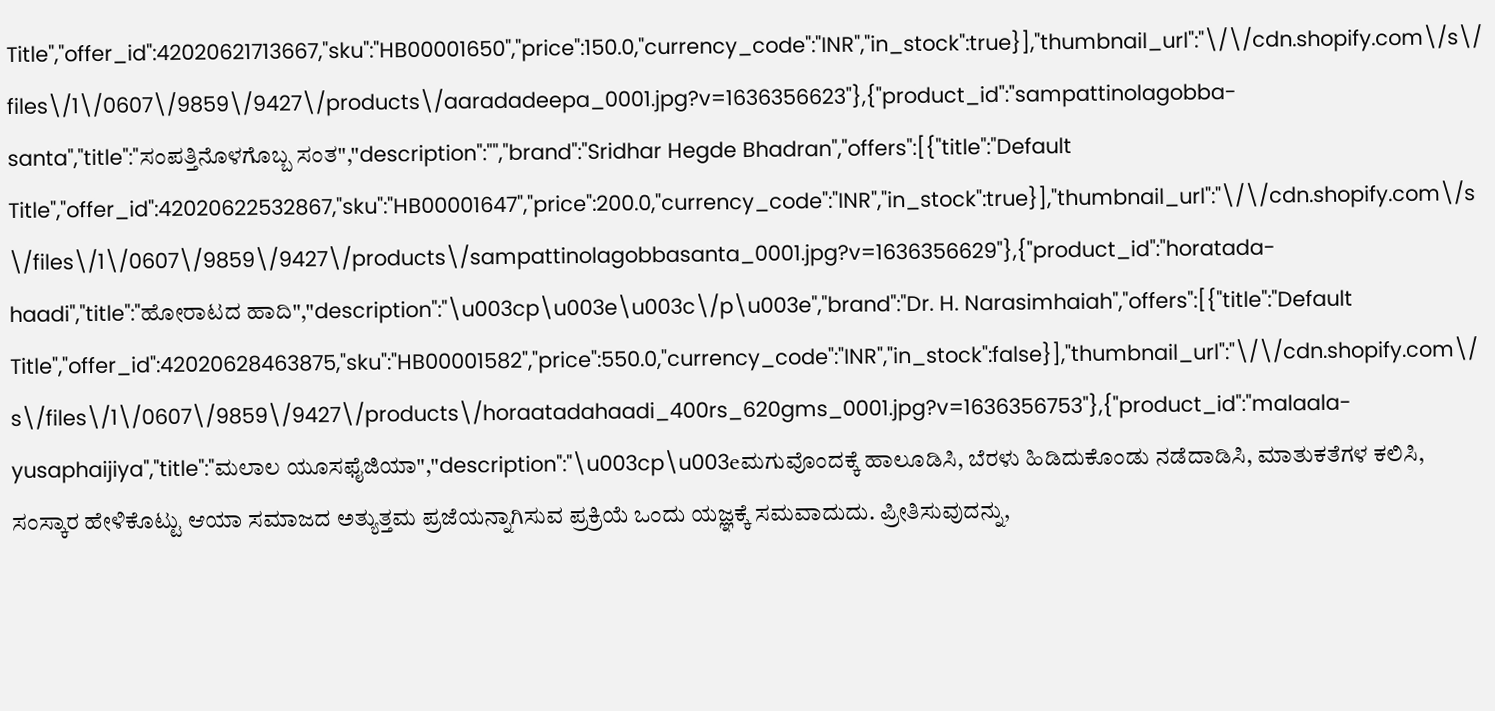Title","offer_id":42020621713667,"sku":"HB00001650","price":150.0,"currency_code":"INR","in_stock":true}],"thumbnail_url":"\/\/cdn.shopify.com\/s\/files\/1\/0607\/9859\/9427\/products\/aaradadeepa_0001.jpg?v=1636356623"},{"product_id":"sampattinolagobba-santa","title":"ಸಂಪತ್ತಿನೊಳಗೊಬ್ಬ ಸಂತ","description":"","brand":"Sridhar Hegde Bhadran","offers":[{"title":"Default Title","offer_id":42020622532867,"sku":"HB00001647","price":200.0,"currency_code":"INR","in_stock":true}],"thumbnail_url":"\/\/cdn.shopify.com\/s\/files\/1\/0607\/9859\/9427\/products\/sampattinolagobbasanta_0001.jpg?v=1636356629"},{"product_id":"horatada-haadi","title":"ಹೋರಾಟದ ಹಾದಿ","description":"\u003cp\u003e\u003c\/p\u003e","brand":"Dr. H. Narasimhaiah","offers":[{"title":"Default Title","offer_id":42020628463875,"sku":"HB00001582","price":550.0,"currency_code":"INR","in_stock":false}],"thumbnail_url":"\/\/cdn.shopify.com\/s\/files\/1\/0607\/9859\/9427\/products\/horaatadahaadi_400rs_620gms_0001.jpg?v=1636356753"},{"product_id":"malaala-yusaphaijiya","title":"ಮಲಾಲ ಯೂಸಫೈಜಿಯಾ","description":"\u003cp\u003eಮಗುವೊಂದಕ್ಕೆ ಹಾಲೂಡಿಸಿ, ಬೆರಳು ಹಿಡಿದುಕೊಂಡು ನಡೆದಾಡಿಸಿ, ಮಾತುಕತೆಗಳ ಕಲಿಸಿ, ಸಂಸ್ಕಾರ ಹೇಳಿಕೊಟ್ಟು ಆಯಾ ಸಮಾಜದ ಅತ್ಯುತ್ತಮ ಪ್ರಜೆಯನ್ನಾಗಿಸುವ ಪ್ರಕ್ರಿಯೆ ಒಂದು ಯಜ್ಞಕ್ಕೆ ಸಮವಾದುದು. ಪ್ರೀತಿಸುವುದನ್ನು,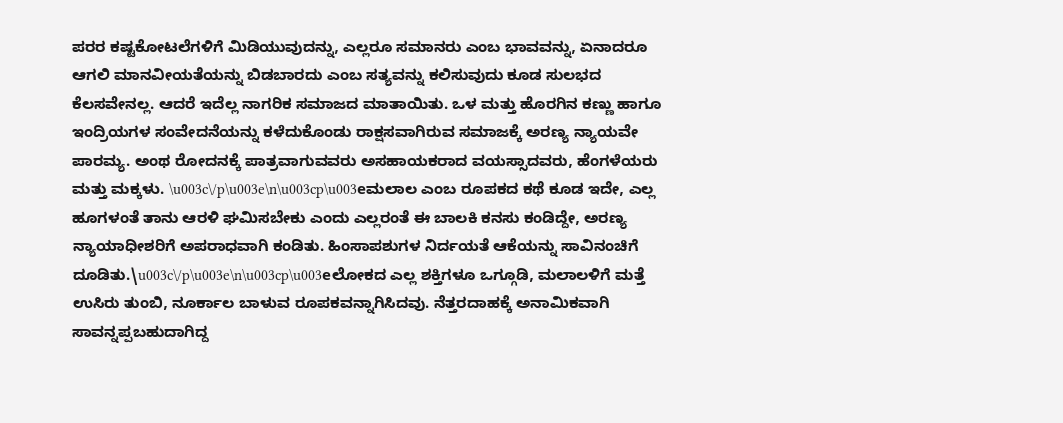ಪರರ ಕಷ್ಟಕೋಟಲೆಗಳಿಗೆ ಮಿಡಿಯುವುದನ್ನು, ಎಲ್ಲರೂ ಸಮಾನರು ಎಂಬ ಭಾವವನ್ನು, ಏನಾದರೂ ಆಗಲಿ ಮಾನವೀಯತೆಯನ್ನು ಬಿಡಬಾರದು ಎಂಬ ಸತ್ಯವನ್ನು ಕಲಿಸುವುದು ಕೂಡ ಸುಲಭದ ಕೆಲಸವೇನಲ್ಲ. ಆದರೆ ಇದೆಲ್ಲ ನಾಗರಿಕ ಸಮಾಜದ ಮಾತಾಯಿತು. ಒಳ ಮತ್ತು ಹೊರಗಿನ ಕಣ್ಣು ಹಾಗೂ ಇಂದ್ರಿಯಗಳ ಸಂವೇದನೆಯನ್ನು ಕಳೆದುಕೊಂಡು ರಾಕ್ಷಸವಾಗಿರುವ ಸಮಾಜಕ್ಕೆ ಅರಣ್ಯ ನ್ಯಾಯವೇ ಪಾರಮ್ಯ. ಅಂಥ ರೋದನಕ್ಕೆ ಪಾತ್ರವಾಗುವವರು ಅಸಹಾಯಕರಾದ ವಯಸ್ಸಾದವರು, ಹೆಂಗಳೆಯರು ಮತ್ತು ಮಕ್ಕಳು. \u003c\/p\u003e\n\u003cp\u003eಮಲಾಲ ಎಂಬ ರೂಪಕದ ಕಥೆ ಕೂಡ ಇದೇ, ಎಲ್ಲ ಹೂಗಳಂತೆ ತಾನು ಆರಳಿ ಘಮಿಸಬೇಕು ಎಂದು ಎಲ್ಲರಂತೆ ಈ ಬಾಲಕಿ ಕನಸು ಕಂಡಿದ್ದೇ, ಅರಣ್ಯ ನ್ಯಾಯಾಧೀಶರಿಗೆ ಅಪರಾಧವಾಗಿ ಕಂಡಿತು. ಹಿಂಸಾಪಶುಗಳ ನಿರ್ದಯತೆ ಆಕೆಯನ್ನು ಸಾವಿನಂಚಿಗೆ ದೂಡಿತು.\u003c\/p\u003e\n\u003cp\u003eಲೋಕದ ಎಲ್ಲ ಶಕ್ತಿಗಳೂ ಒಗ್ಗೂಡಿ, ಮಲಾಲಳಿಗೆ ಮತ್ತೆ ಉಸಿರು ತುಂಬಿ, ನೂರ್ಕಾಲ ಬಾಳುವ ರೂಪಕವನ್ನಾಗಿಸಿದವು. ನೆತ್ತರದಾಹಕ್ಕೆ ಅನಾಮಿಕವಾಗಿ ಸಾವನ್ನಪ್ಪಬಹುದಾಗಿದ್ದ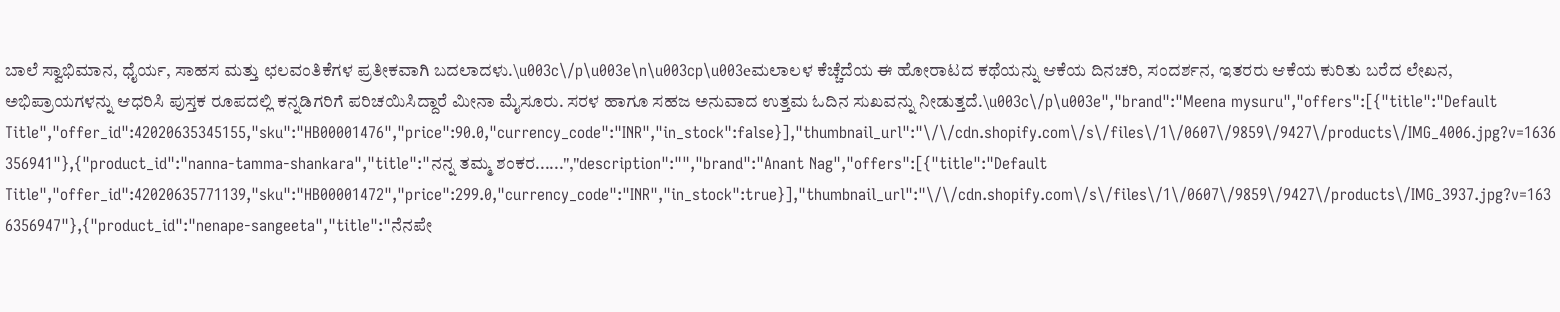ಬಾಲೆ ಸ್ವಾಭಿಮಾನ, ಧೈರ್ಯ, ಸಾಹಸ ಮತ್ತು ಛಲವಂತಿಕೆಗಳ ಪ್ರತೀಕವಾಗಿ ಬದಲಾದಳು.\u003c\/p\u003e\n\u003cp\u003eಮಲಾಲಳ ಕೆಚ್ಚೆದೆಯ ಈ ಹೋರಾಟದ ಕಥೆಯನ್ನು ಆಕೆಯ ದಿನಚರಿ, ಸಂದರ್ಶನ, ಇತರರು ಆಕೆಯ ಕುರಿತು ಬರೆದ ಲೇಖನ, ಅಭಿಪ್ರಾಯಗಳನ್ನು ಆಧರಿಸಿ ಪುಸ್ತಕ ರೂಪದಲ್ಲಿ ಕನ್ನಡಿಗರಿಗೆ ಪರಿಚಯಿಸಿದ್ದಾರೆ ಮೀನಾ ಮೈಸೂರು. ಸರಳ ಹಾಗೂ ಸಹಜ ಅನುವಾದ ಉತ್ತಮ ಓದಿನ ಸುಖವನ್ನು ನೀಡುತ್ತದೆ.\u003c\/p\u003e","brand":"Meena mysuru","offers":[{"title":"Default Title","offer_id":42020635345155,"sku":"HB00001476","price":90.0,"currency_code":"INR","in_stock":false}],"thumbnail_url":"\/\/cdn.shopify.com\/s\/files\/1\/0607\/9859\/9427\/products\/IMG_4006.jpg?v=1636356941"},{"product_id":"nanna-tamma-shankara","title":"ನನ್ನ ತಮ್ಮ ಶಂಕರ......","description":"","brand":"Anant Nag","offers":[{"title":"Default Title","offer_id":42020635771139,"sku":"HB00001472","price":299.0,"currency_code":"INR","in_stock":true}],"thumbnail_url":"\/\/cdn.shopify.com\/s\/files\/1\/0607\/9859\/9427\/products\/IMG_3937.jpg?v=1636356947"},{"product_id":"nenape-sangeeta","title":"ನೆನಪೇ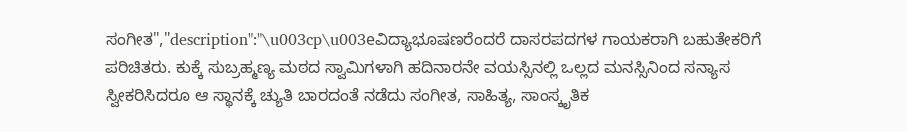ಸಂಗೀತ","description":"\u003cp\u003eವಿದ್ಯಾಭೂಷಣರೆಂದರೆ ದಾಸರಪದಗಳ ಗಾಯಕರಾಗಿ ಬಹುತೇಕರಿಗೆ ಪರಿಚಿತರು. ಕುಕ್ಕೆ ಸುಬ್ರಹ್ಮಣ್ಯ ಮಠದ ಸ್ವಾಮಿಗಳಾಗಿ ಹದಿನಾರನೇ ವಯಸ್ಸಿನಲ್ಲಿ ಒಲ್ಲದ ಮನಸ್ಸಿನಿಂದ ಸನ್ಯಾಸ ಸ್ವೀಕರಿಸಿದರೂ ಆ ಸ್ಥಾನಕ್ಕೆ ಚ್ಯುತಿ ಬಾರದಂತೆ ನಡೆದು ಸಂಗೀತ, ಸಾಹಿತ್ಯ, ಸಾಂಸ್ಕೃತಿಕ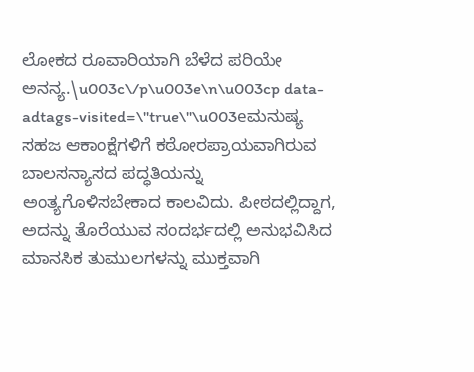ಲೋಕದ ರೂವಾರಿಯಾಗಿ ಬೆಳೆದ ಪರಿಯೇ ಅನನ್ಯ.\u003c\/p\u003e\n\u003cp data-adtags-visited=\"true\"\u003eಮನುಷ್ಯ ಸಹಜ ಆಕಾಂಕ್ಷೆಗಳಿಗೆ ಕಠೋರಪ್ರಾಯವಾಗಿರುವ ಬಾಲಸನ್ಯಾಸದ ಪದ್ಧತಿಯನ್ನು ಅಂತ್ಯಗೊಳಿಸಬೇಕಾದ ಕಾಲವಿದು. ಪೀಠದಲ್ಲಿದ್ದಾಗ, ಅದನ್ನು ತೊರೆಯುವ ಸಂದರ್ಭದಲ್ಲಿ ಅನುಭವಿಸಿದ ಮಾನಸಿಕ ತುಮುಲಗಳನ್ನು ಮುಕ್ತವಾಗಿ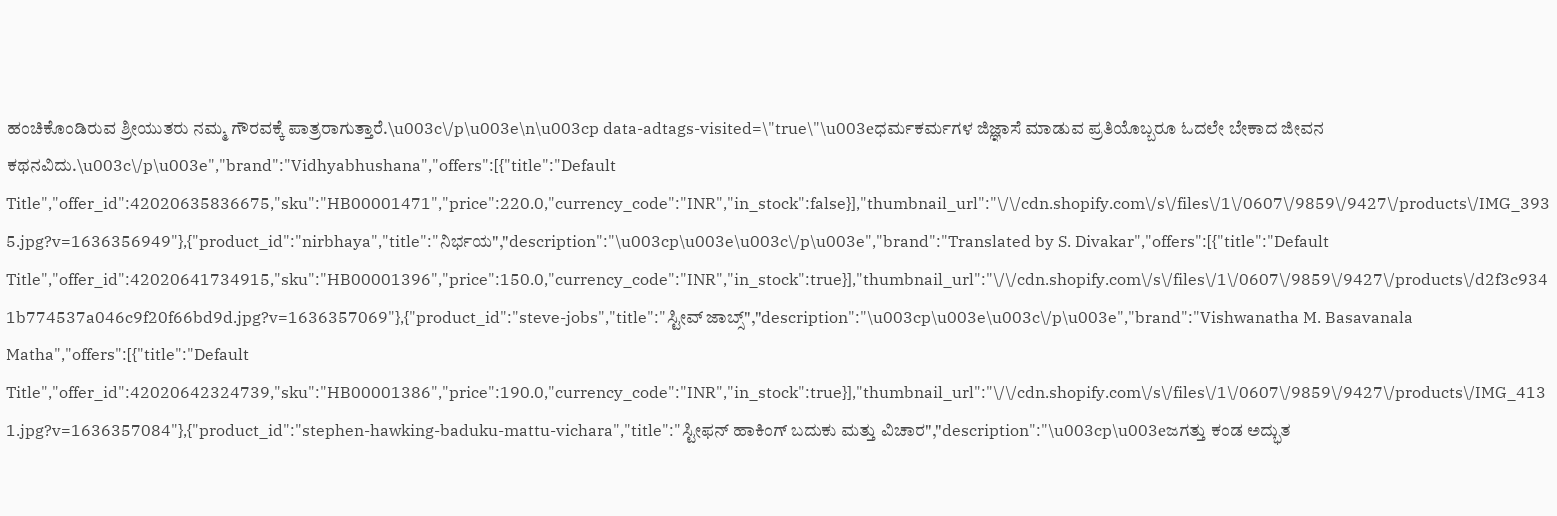ಹಂಚಿಕೊಂಡಿರುವ ಶ್ರೀಯುತರು ನಮ್ಮ ಗೌರವಕ್ಕೆ ಪಾತ್ರರಾಗುತ್ತಾರೆ.\u003c\/p\u003e\n\u003cp data-adtags-visited=\"true\"\u003eಧರ್ಮಕರ್ಮಗಳ ಜಿಜ್ಞಾಸೆ ಮಾಡುವ ಪ್ರತಿಯೊಬ್ಬರೂ ಓದಲೇ ಬೇಕಾದ ಜೀವನ ಕಥನವಿದು.\u003c\/p\u003e","brand":"Vidhyabhushana","offers":[{"title":"Default Title","offer_id":42020635836675,"sku":"HB00001471","price":220.0,"currency_code":"INR","in_stock":false}],"thumbnail_url":"\/\/cdn.shopify.com\/s\/files\/1\/0607\/9859\/9427\/products\/IMG_3935.jpg?v=1636356949"},{"product_id":"nirbhaya","title":"ನಿರ್ಭಯ","description":"\u003cp\u003e\u003c\/p\u003e","brand":"Translated by S. Divakar","offers":[{"title":"Default Title","offer_id":42020641734915,"sku":"HB00001396","price":150.0,"currency_code":"INR","in_stock":true}],"thumbnail_url":"\/\/cdn.shopify.com\/s\/files\/1\/0607\/9859\/9427\/products\/d2f3c9341b774537a046c9f20f66bd9d.jpg?v=1636357069"},{"product_id":"steve-jobs","title":"ಸ್ಟೀವ್ ಜಾಬ್ಸ್","description":"\u003cp\u003e\u003c\/p\u003e","brand":"Vishwanatha M. Basavanala Matha","offers":[{"title":"Default Title","offer_id":42020642324739,"sku":"HB00001386","price":190.0,"currency_code":"INR","in_stock":true}],"thumbnail_url":"\/\/cdn.shopify.com\/s\/files\/1\/0607\/9859\/9427\/products\/IMG_4131.jpg?v=1636357084"},{"product_id":"stephen-hawking-baduku-mattu-vichara","title":"ಸ್ಟೀಫನ್ ಹಾಕಿಂಗ್ ಬದುಕು ಮತ್ತು ವಿಚಾರ","description":"\u003cp\u003eಜಗತ್ತು ಕಂಡ ಅದ್ಭುತ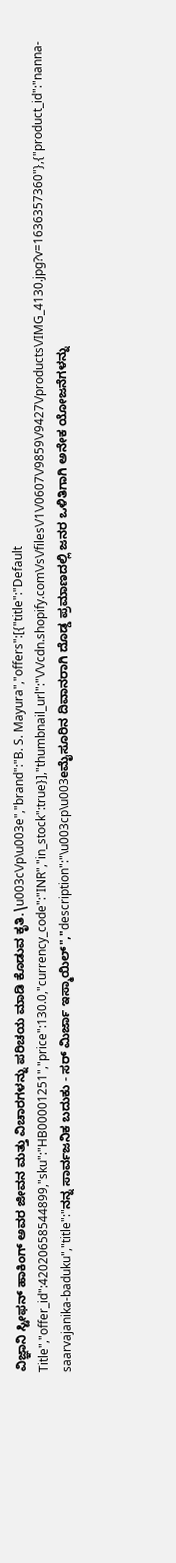ವಿಜ್ಞಾನಿ ಸ್ಟೀಫನ್ ಹಾಕಿಂಗ್ ಅವರ ಜೀವನ ಮತ್ತು ವಿಚಾರಗಳನ್ನು ಪರಿಚಯ ಮಾಡಿ ಕೊಡುವ ಕೃತಿ.\u003c\/p\u003e","brand":"B. S. Mayura","offers":[{"title":"Default Title","offer_id":42020658544899,"sku":"HB00001251","price":130.0,"currency_code":"INR","in_stock":true}],"thumbnail_url":"\/\/cdn.shopify.com\/s\/files\/1\/0607\/9859\/9427\/products\/IMG_4130.jpg?v=1636357360"},{"product_id":"nanna-saarvajanika-baduku","title":"ನನ್ನ ಸಾರ್ವಜನಿಕ ಬದುಕು - ಸರ್ ಮಿರ್ಜಾ ಇಸ್ಮಾಯಿಲ್","description":"\u003cp\u003eಮೈಸೂರಿನ ದಿವಾನರಾಗಿ ದೊಡ್ಡ ಪ್ರಮಾಣದಲ್ಲಿ ಜನರ ಒಳಿತಿಗಾಗಿ ಅನೇಕ ಯೋಜನೆಗಳನ್ನು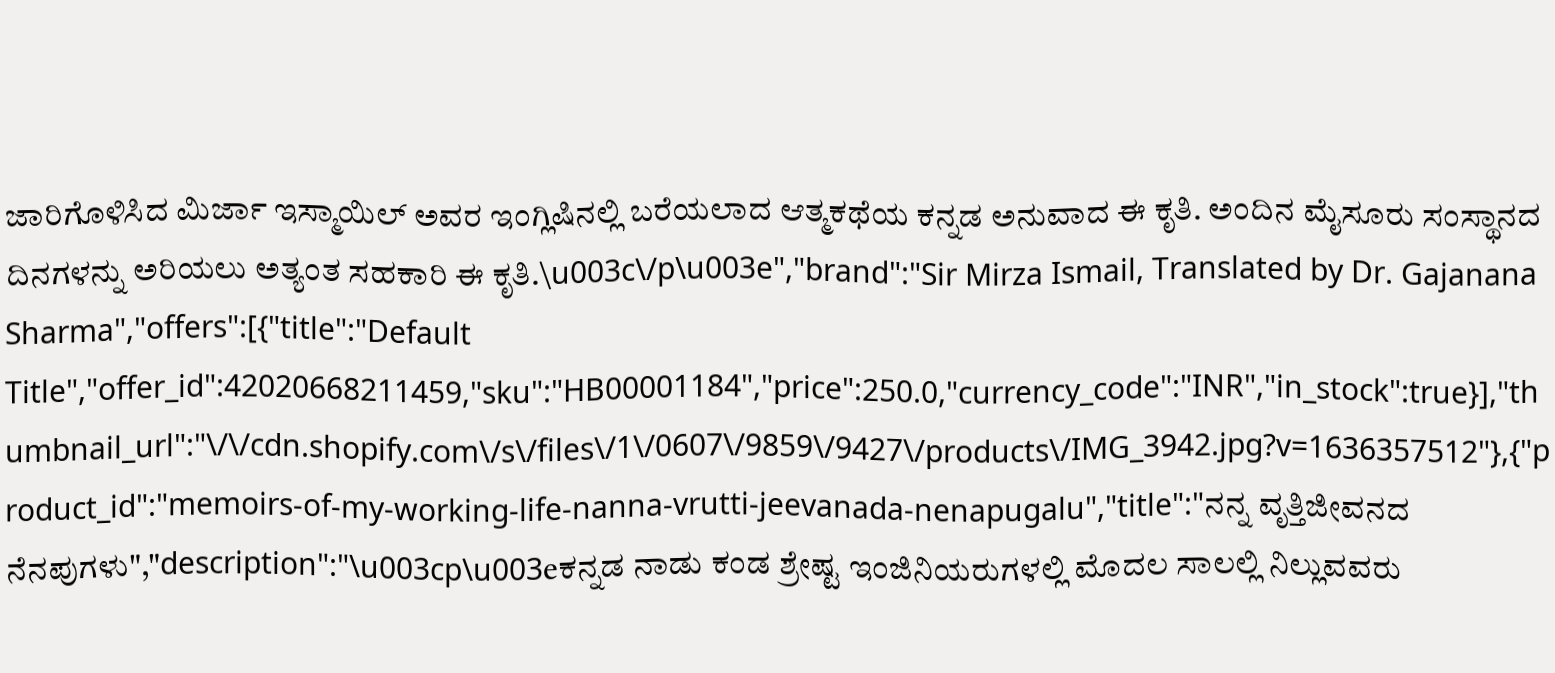ಜಾರಿಗೊಳಿಸಿದ ಮಿರ್ಜಾ ಇಸ್ಮಾಯಿಲ್ ಅವರ ಇಂಗ್ಲಿಷಿನಲ್ಲಿ ಬರೆಯಲಾದ ಆತ್ಮಕಥೆಯ ಕನ್ನಡ ಅನುವಾದ ಈ ಕೃತಿ. ಅಂದಿನ ಮೈಸೂರು ಸಂಸ್ಥಾನದ ದಿನಗಳನ್ನು ಅರಿಯಲು ಅತ್ಯಂತ ಸಹಕಾರಿ ಈ ಕೃತಿ.\u003c\/p\u003e","brand":"Sir Mirza Ismail, Translated by Dr. Gajanana Sharma","offers":[{"title":"Default Title","offer_id":42020668211459,"sku":"HB00001184","price":250.0,"currency_code":"INR","in_stock":true}],"thumbnail_url":"\/\/cdn.shopify.com\/s\/files\/1\/0607\/9859\/9427\/products\/IMG_3942.jpg?v=1636357512"},{"product_id":"memoirs-of-my-working-life-nanna-vrutti-jeevanada-nenapugalu","title":"ನನ್ನ ವೃತ್ತಿಜೀವನದ ನೆನಪುಗಳು","description":"\u003cp\u003eಕನ್ನಡ ನಾಡು ಕಂಡ ಶ್ರೇಷ್ಟ ಇಂಜಿನಿಯರುಗಳಲ್ಲಿ ಮೊದಲ ಸಾಲಲ್ಲಿ ನಿಲ್ಲುವವರು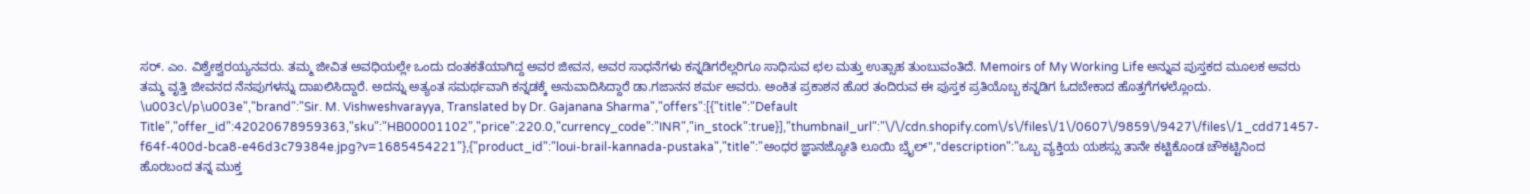ಸರ್. ಎಂ. ವಿಶ್ವೇಶ್ವರಯ್ಯನವರು. ತಮ್ಮ ಜೀವಿತ ಅವಧಿಯಲ್ಲೇ ಒಂದು ದಂತಕತೆಯಾಗಿದ್ದ ಅವರ ಜೀವನ, ಅವರ ಸಾಧನೆಗಳು ಕನ್ನಡಿಗರೆಲ್ಲರಿಗೂ ಸಾಧಿಸುವ ಛಲ ಮತ್ತು ಉತ್ಸಾಹ ತುಂಬುವಂತಿದೆ. Memoirs of My Working Life ಅನ್ನುವ ಪುಸ್ತಕದ ಮೂಲಕ ಅವರು ತಮ್ಮ ವೃತ್ತಿ ಜೀವನದ ನೆನಪುಗಳನ್ನು ದಾಖಲಿಸಿದ್ದಾರೆ. ಅದನ್ನು ಅತ್ಯಂತ ಸಮರ್ಥವಾಗಿ ಕನ್ನಡಕ್ಕೆ ಅನುವಾದಿಸಿದ್ದಾರೆ ಡಾ.ಗಜಾನನ ಶರ್ಮ ಅವರು. ಅಂಕಿತ ಪ್ರಕಾಶನ ಹೊರ ತಂದಿರುವ ಈ ಪುಸ್ತಕ ಪ್ರತಿಯೊಬ್ಬ ಕನ್ನಡಿಗ ಓದಬೇಕಾದ ಹೊತ್ತಗೆಗಳಲ್ಲೊಂದು. \u003c\/p\u003e","brand":"Sir. M. Vishweshvarayya, Translated by Dr. Gajanana Sharma","offers":[{"title":"Default Title","offer_id":42020678959363,"sku":"HB00001102","price":220.0,"currency_code":"INR","in_stock":true}],"thumbnail_url":"\/\/cdn.shopify.com\/s\/files\/1\/0607\/9859\/9427\/files\/1_cdd71457-f64f-400d-bca8-e46d3c79384e.jpg?v=1685454221"},{"product_id":"loui-brail-kannada-pustaka","title":"ಅಂಧರ ಜ್ಞಾನಜ್ಯೋತಿ ಲೂಯಿ ಬ್ರೈಲ್","description":"ಒಬ್ಬ ವ್ಯಕ್ತಿಯ ಯಶಸ್ಸು ತಾನೇ ಕಟ್ಟಿಕೊಂಡ ಚೌಕಟ್ಟಿನಿಂದ ಹೊರಬಂದ ತನ್ನ ಮುಕ್ತ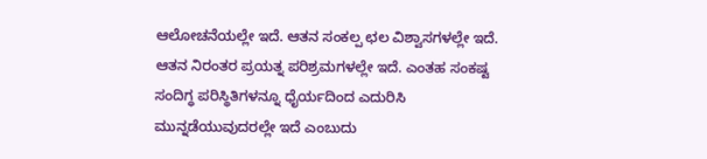ಆಲೋಚನೆಯಲ್ಲೇ ಇದೆ. ಆತನ ಸಂಕಲ್ಪ ಛಲ ವಿಶ್ವಾಸಗಳಲ್ಲೇ ಇದೆ. ಆತನ ನಿರಂತರ ಪ್ರಯತ್ನ ಪರಿಶ್ರಮಗಳಲ್ಲೇ ಇದೆ. ಎಂತಹ ಸಂಕಷ್ಟ ಸಂದಿಗ್ಧ ಪರಿಸ್ಥಿತಿಗಳನ್ನೂ ಧೈರ್ಯದಿಂದ ಎದುರಿಸಿ ಮುನ್ನಡೆಯುವುದರಲ್ಲೇ ಇದೆ ಎಂಬುದು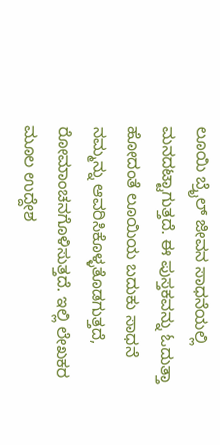ಲೂಯಿ ಬ್ರೈಲ್ ಜೀವನ ಸಾಧನೆಯಲ್ಲಿ ಮನದಟ್ಟಾಗುತ್ತದೆ. ಈ ಪುಸ್ತಕವನ್ನು ಓದುತ್ತಾ ಹೋದಂತೆ ಲೂಯಿಯ ಬದುಕು ಸಾಧನೆ ನಮ್ಮನ್ನು ಆವರಿಸಿಕೊಳ್ಳತೊಡಗುತ್ತದೆ, ರೋಮಾಂಚನಗೊಳಿಸುತ್ತದೆ. ಇಲ್ಲಿ ಲೇಖಕರ ಮೂಲ ಉದ್ದೇಶ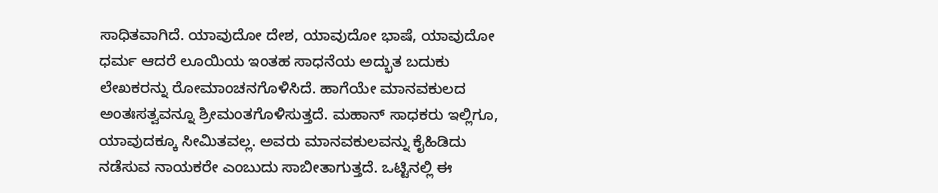ಸಾಧಿತವಾಗಿದೆ. ಯಾವುದೋ ದೇಶ, ಯಾವುದೋ ಭಾಷೆ, ಯಾವುದೋ ಧರ್ಮ ಆದರೆ ಲೂಯಿಯ ಇಂತಹ ಸಾಧನೆಯ ಅದ್ಭುತ ಬದುಕು ಲೇಖಕರನ್ನು ರೋಮಾಂಚನಗೊಳಿಸಿದೆ. ಹಾಗೆಯೇ ಮಾನವಕುಲದ ಅಂತಃಸತ್ವವನ್ನೂ ಶ್ರೀಮಂತಗೊಳಿಸುತ್ತದೆ. ಮಹಾನ್ ಸಾಧಕರು ಇಲ್ಲಿಗೂ, ಯಾವುದಕ್ಕೂ ಸೀಮಿತವಲ್ಲ. ಅವರು ಮಾನವಕುಲವನ್ನು ಕೈಹಿಡಿದು ನಡೆಸುವ ನಾಯಕರೇ ಎಂಬುದು ಸಾಬೀತಾಗುತ್ತದೆ. ಒಟ್ಟಿನಲ್ಲಿ ಈ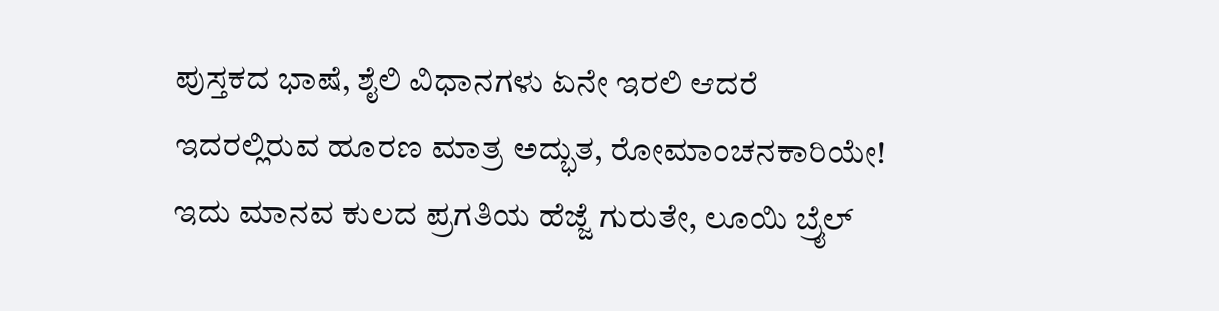ಪುಸ್ತಕದ ಭಾಷೆ, ಶೈಲಿ ವಿಧಾನಗಳು ಏನೇ ಇರಲಿ ಆದರೆ ಇದರಲ್ಲಿರುವ ಹೂರಣ ಮಾತ್ರ ಅದ್ಭುತ, ರೋಮಾಂಚನಕಾರಿಯೇ! ಇದು ಮಾನವ ಕುಲದ ಪ್ರಗತಿಯ ಹೆಜ್ಜೆ ಗುರುತೇ, ಲೂಯಿ ಬ್ರೈಲ್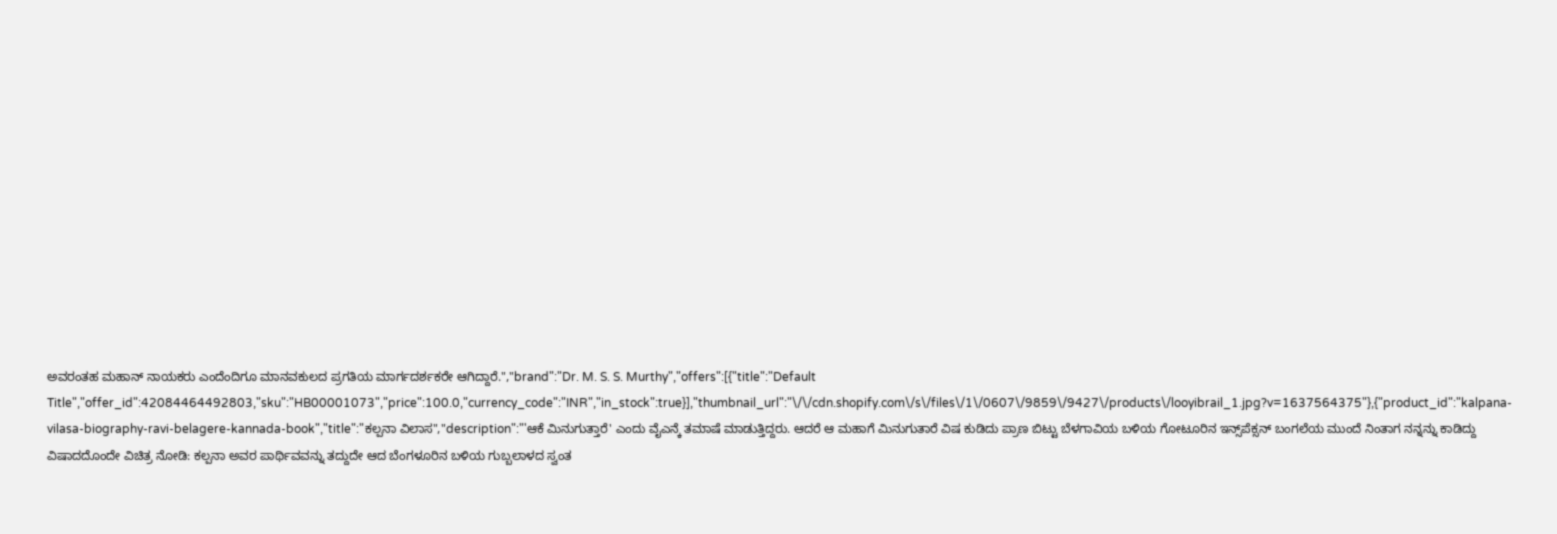ಅವರಂತಹ ಮಹಾನ್ ನಾಯಕರು ಎಂದೆಂದಿಗೂ ಮಾನವಕುಲದ ಪ್ರಗತಿಯ ಮಾರ್ಗದರ್ಶಕರೇ ಆಗಿದ್ದಾರೆ.","brand":"Dr. M. S. S. Murthy","offers":[{"title":"Default Title","offer_id":42084464492803,"sku":"HB00001073","price":100.0,"currency_code":"INR","in_stock":true}],"thumbnail_url":"\/\/cdn.shopify.com\/s\/files\/1\/0607\/9859\/9427\/products\/looyibrail_1.jpg?v=1637564375"},{"product_id":"kalpana-vilasa-biography-ravi-belagere-kannada-book","title":"ಕಲ್ಪನಾ ವಿಲಾಸ","description":"'ಆಕೆ ಮಿನುಗುತ್ತಾರೆ' ಎಂದು ವೈಎನ್ಕೆ ತಮಾಷೆ ಮಾಡುತ್ತಿದ್ದರು. ಆದರೆ ಆ ಮಹಾಗೆ ಮಿನುಗುತಾರೆ ವಿಷ ಕುಡಿದು ಪ್ರಾಣ ಬಿಟ್ಟು ಬೆಳಗಾವಿಯ ಬಳಿಯ ಗೋಟೂರಿನ ಇನ್ಸ್‌ಪೆಕ್ಸನ್ ಬಂಗಲೆಯ ಮುಂದೆ ನಿಂತಾಗ ನನ್ನನ್ನು ಕಾಡಿದ್ದು ವಿಷಾದದೊಂದೇ ವಿಚಿತ್ರ ನೋಡಿ: ಕಲ್ಪನಾ ಅವರ ಪಾರ್ಥಿವವನ್ನು ತದ್ದುದೇ ಆದ ಬೆಂಗಳೂರಿನ ಬಳಿಯ ಗುಬ್ಬಲಾಳದ ಸ್ವಂತ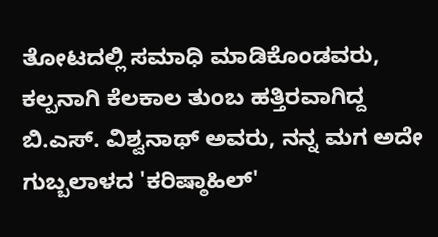ತೋಟದಲ್ಲಿ ಸಮಾಧಿ ಮಾಡಿಕೊಂಡವರು, ಕಲ್ಪನಾಗಿ ಕೆಲಕಾಲ ತುಂಬ ಹತ್ತಿರವಾಗಿದ್ದ ಬಿ.ಎಸ್. ವಿಶ್ವನಾಥ್ ಅವರು, ನನ್ನ ಮಗ ಅದೇ ಗುಬ್ಬಲಾಳದ 'ಕರಿಷ್ಠಾಹಿಲ್'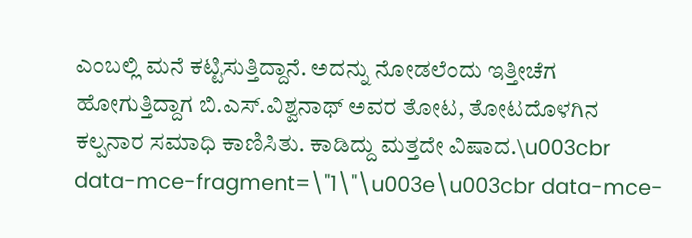ಎಂಬಲ್ಲಿ ಮನೆ ಕಟ್ಟಿಸುತ್ತಿದ್ದಾನೆ. ಅದನ್ನು ನೋಡಲೆಂದು ಇತ್ತೀಚೆಗ ಹೋಗುತ್ತಿದ್ದಾಗ ಬಿ.ಎಸ್.ವಿಶ್ವನಾಥ್ ಅವರ ತೋಟ, ತೋಟದೊಳಗಿನ ಕಲ್ಪನಾರ ಸಮಾಧಿ ಕಾಣಿಸಿತು. ಕಾಡಿದ್ದು ಮತ್ತದೇ ವಿಷಾದ.\u003cbr data-mce-fragment=\"1\"\u003e\u003cbr data-mce-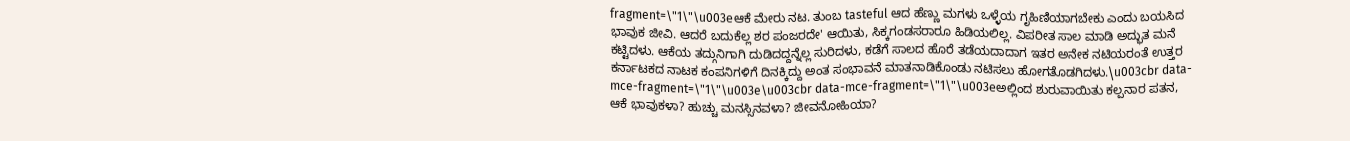fragment=\"1\"\u003eಆಕೆ ಮೇರು ನಟ. ತುಂಬ tasteful ಆದ ಹೆಣ್ಣು ಮಗಳು ಒಳ್ಳೆಯ ಗೃಹಿಣಿಯಾಗಬೇಕು ಎಂದು ಬಯಸಿದ ಭಾವುಕ ಜೀವಿ. ಆದರೆ ಬದುಕೆಲ್ಲ ಶರ ಪಂಜರದೇ' ಆಯಿತು, ಸಿಕ್ಕಗಂಡಸರಾರೂ ಹಿಡಿಯಲಿಲ್ಲ. ವಿಪರೀತ ಸಾಲ ಮಾಡಿ ಅದ್ಭುತ ಮನೆ ಕಟ್ಟಿದಳು. ಆಕೆಯ ತದ್ಗುನಿಗಾಗಿ ದುಡಿದದ್ದನ್ನೆಲ್ಲ ಸುರಿದಳು, ಕಡೆಗೆ ಸಾಲದ ಹೊರೆ ತಡೆಯದಾದಾಗ ಇತರ ಅನೇಕ ನಟಿಯರಂತೆ ಉತ್ತರ ಕರ್ನಾಟಕದ ನಾಟಕ ಕಂಪನಿಗಳಿಗೆ ದಿನಕ್ಕಿದ್ದು ಅಂತ ಸಂಭಾವನೆ ಮಾತನಾಡಿಕೊಂಡು ನಟಿಸಲು ಹೋಗತೊಡಗಿದಳು.\u003cbr data-mce-fragment=\"1\"\u003e\u003cbr data-mce-fragment=\"1\"\u003eಅಲ್ಲಿಂದ ಶುರುವಾಯಿತು ಕಲ್ಪನಾರ ಪತನ, ಆಕೆ ಭಾವುಕಳಾ? ಹುಚ್ಚು ಮನಸ್ಸಿನವಳಾ? ಜೀವನೋಹಿಯಾ?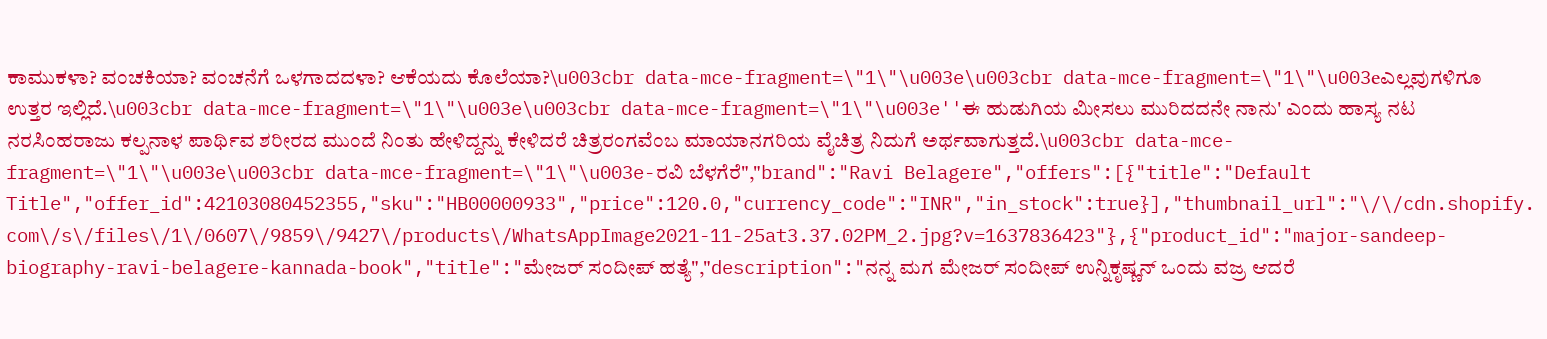ಕಾಮುಕಳಾ? ವಂಚಕಿಯಾ? ವಂಚನೆಗೆ ಒಳಗಾದದಳಾ? ಆಕೆಯದು ಕೊಲೆಯಾ?\u003cbr data-mce-fragment=\"1\"\u003e\u003cbr data-mce-fragment=\"1\"\u003eಎಲ್ಲವುಗಳಿಗೂ ಉತ್ತರ ಇಲ್ಲಿದೆ.\u003cbr data-mce-fragment=\"1\"\u003e\u003cbr data-mce-fragment=\"1\"\u003e''ಈ ಹುಡುಗಿಯ ಮೀಸಲು ಮುರಿದದನೇ ನಾನು' ಎಂದು ಹಾಸ್ಯ ನಟ ನರಸಿಂಹರಾಜು ಕಲ್ಪನಾಳ ಪಾರ್ಥಿವ ಶರೀರದ ಮುಂದೆ ನಿಂತು ಹೇಳಿದ್ದನ್ನು ಕೇಳಿದರೆ ಚಿತ್ರರಂಗವೆಂಬ ಮಾಯಾನಗರಿಯ ವೈಚಿತ್ರ ನಿದುಗೆ ಅರ್ಥವಾಗುತ್ತದೆ.\u003cbr data-mce-fragment=\"1\"\u003e\u003cbr data-mce-fragment=\"1\"\u003e-ರವಿ ಬೆಳಗೆರೆ","brand":"Ravi Belagere","offers":[{"title":"Default Title","offer_id":42103080452355,"sku":"HB00000933","price":120.0,"currency_code":"INR","in_stock":true}],"thumbnail_url":"\/\/cdn.shopify.com\/s\/files\/1\/0607\/9859\/9427\/products\/WhatsAppImage2021-11-25at3.37.02PM_2.jpg?v=1637836423"},{"product_id":"major-sandeep-biography-ravi-belagere-kannada-book","title":"ಮೇಜರ್ ಸಂದೀಪ್ ಹತ್ಯೆ","description":"ನನ್ನ ಮಗ ಮೇಜರ್ ಸಂದೀಪ್ ಉನ್ನಿಕೃಷ್ಣನ್ ಒಂದು ವಜ್ರ ಆದರೆ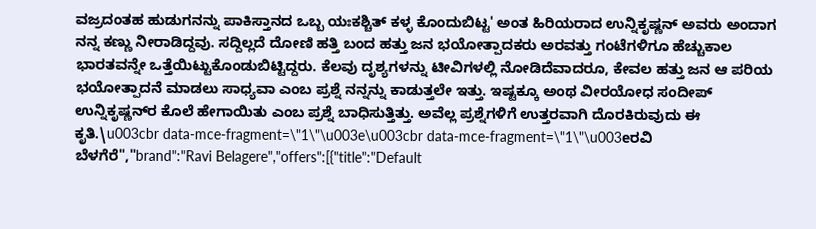ವಜ್ರದಂತಹ ಹುಡುಗನನ್ನು ಪಾಕಿಸ್ತಾನದ ಒಬ್ಬ ಯಃಕಶ್ಚಿತ್ ಕಳ್ಳ ಕೊಂದುಬಿಟ್ಟ' ಅಂತ ಹಿರಿಯರಾದ ಉನ್ನಿಕೃಷ್ಣನ್ ಅವರು ಅಂದಾಗ ನನ್ನ ಕಣ್ಣು ನೀರಾಡಿದ್ದವು. ಸದ್ದಿಲ್ಲದೆ ದೋಣಿ ಹತ್ತಿ ಬಂದ ಹತ್ತು ಜನ ಭಯೋತ್ಪಾದಕರು ಅರವತ್ತು ಗಂಟೆಗಳಿಗೂ ಹೆಚ್ಚುಕಾಲ ಭಾರತವನ್ನೇ ಒತ್ತೆಯಿಟ್ಟುಕೊಂಡುಬಿಟ್ಟಿದ್ದರು. ಕೆಲವು ದೃಶ್ಯಗಳನ್ನು ಟೀವಿಗಳಲ್ಲಿ ನೋಡಿದೆವಾದರೂ, ಕೇವಲ ಹತ್ತು ಜನ ಆ ಪರಿಯ ಭಯೋತ್ಪಾದನೆ ಮಾಡಲು ಸಾಧ್ಯವಾ ಎಂಬ ಪ್ರಶ್ನೆ ನನ್ನನ್ನು ಕಾಡುತ್ತಲೇ ಇತ್ತು. ಇಷ್ಟಕ್ಕೂ ಅಂಥ ವೀರಯೋಧ ಸಂದೀಪ್ ಉನ್ನಿಕೃಷ್ಣನ್‌ರ ಕೊಲೆ ಹೇಗಾಯಿತು ಎಂಬ ಪ್ರಶ್ನೆ ಬಾಧಿಸುತ್ತಿತ್ತು. ಅವೆಲ್ಲ ಪ್ರಶ್ನೆಗಳಿಗೆ ಉತ್ತರವಾಗಿ ದೊರಕಿರುವುದು ಈ ಕೃತಿ.\u003cbr data-mce-fragment=\"1\"\u003e\u003cbr data-mce-fragment=\"1\"\u003eರವಿ ಬೆಳಗೆರೆ","brand":"Ravi Belagere","offers":[{"title":"Default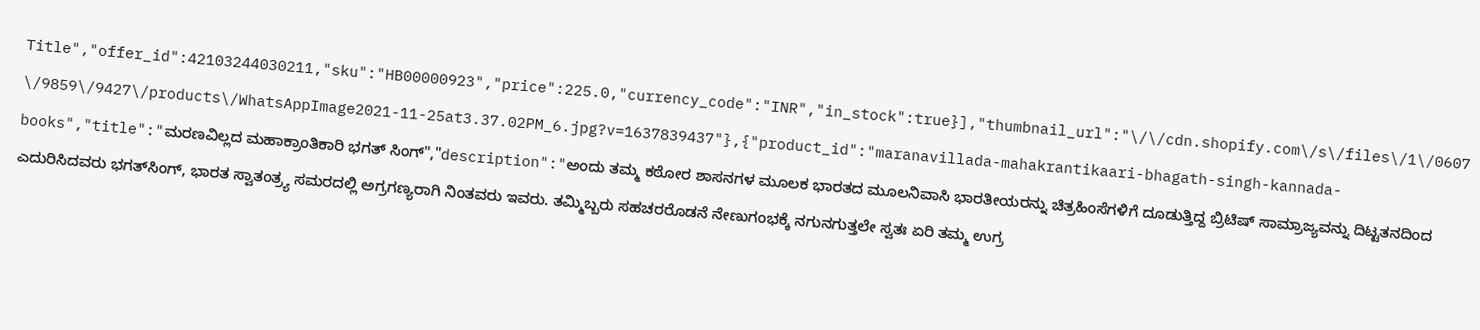Title","offer_id":42103244030211,"sku":"HB00000923","price":225.0,"currency_code":"INR","in_stock":true}],"thumbnail_url":"\/\/cdn.shopify.com\/s\/files\/1\/0607\/9859\/9427\/products\/WhatsAppImage2021-11-25at3.37.02PM_6.jpg?v=1637839437"},{"product_id":"maranavillada-mahakrantikaari-bhagath-singh-kannada-books","title":"ಮರಣವಿಲ್ಲದ ಮಹಾಕ್ರಾಂತಿಕಾರಿ ಭಗತ್ ಸಿಂಗ್","description":"ಅಂದು ತಮ್ಮ ಕಠೋರ ಶಾಸನಗಳ ಮೂಲಕ ಭಾರತದ ಮೂಲನಿವಾಸಿ ಭಾರತೀಯರನ್ನು ಚಿತ್ರಹಿಂಸೆಗಳಿಗೆ ದೂಡುತ್ತಿದ್ದ ಬ್ರಿಟಿಷ್ ಸಾಮ್ರಾಜ್ಯವನ್ನು ದಿಟ್ಟತನದಿಂದ ಎದುರಿಸಿದವರು ಭಗತ್‌ಸಿಂಗ್, ಭಾರತ ಸ್ವಾತಂತ್ರ್ಯ ಸಮರದಲ್ಲಿ ಅಗ್ರಗಣ್ಯರಾಗಿ ನಿಂತವರು ಇವರು. ತಮ್ಮಿಬ್ಬರು ಸಹಚರರೊಡನೆ ನೇಣುಗಂಭಕ್ಕೆ ನಗುನಗುತ್ತಲೇ ಸ್ವತಃ ಏರಿ ತಮ್ಮ ಉಗ್ರ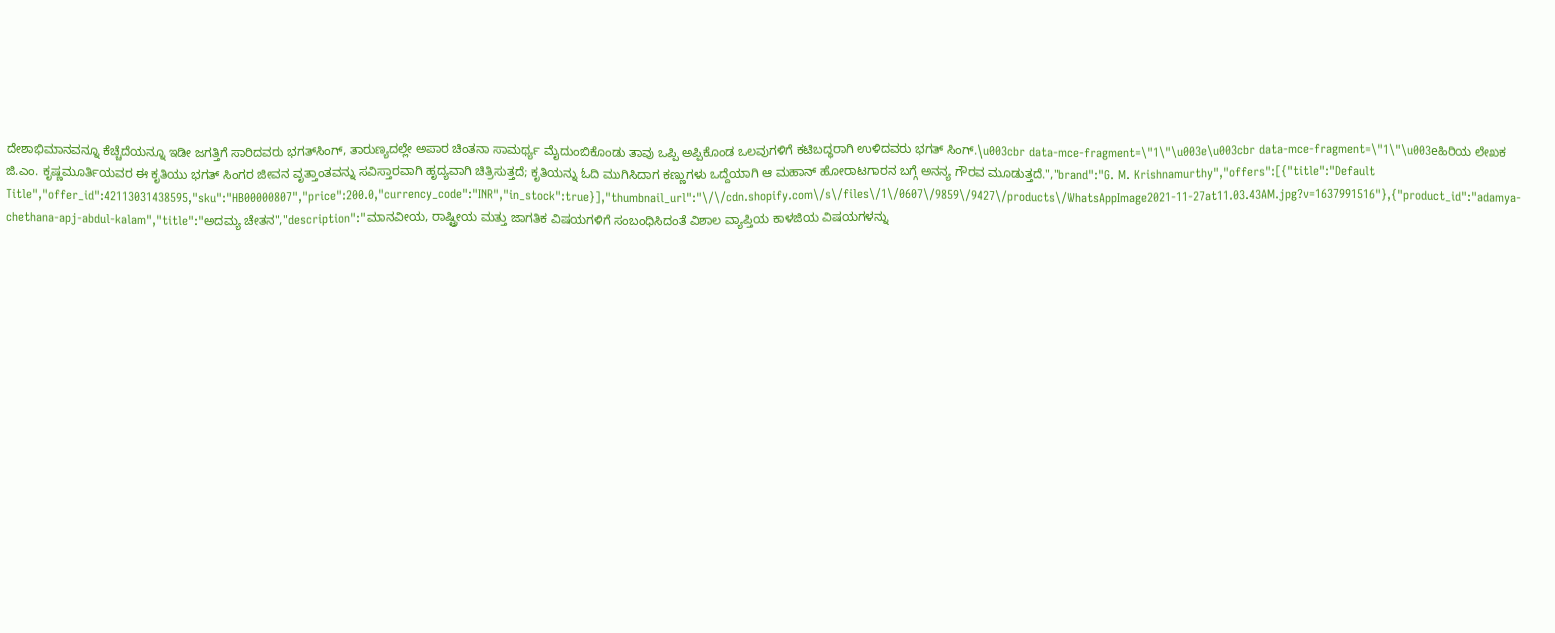ದೇಶಾಭಿಮಾನವನ್ನೂ ಕೆಚ್ಚೆದೆಯನ್ನೂ ಇಡೀ ಜಗತ್ತಿಗೆ ಸಾರಿದವರು ಭಗತ್‌ಸಿಂಗ್, ತಾರುಣ್ಯದಲ್ಲೇ ಅಪಾರ ಚಿಂತನಾ ಸಾಮರ್ಥ್ಯ ಮೈದುಂಬಿಕೊಂಡು ತಾವು ಒಪ್ಪಿ ಅಪ್ಪಿಕೊಂಡ ಒಲವುಗಳಿಗೆ ಕಟಿಬದ್ಧರಾಗಿ ಉಳಿದವರು ಭಗತ್ ಸಿಂಗ್.\u003cbr data-mce-fragment=\"1\"\u003e\u003cbr data-mce-fragment=\"1\"\u003eಹಿರಿಯ ಲೇಖಕ ಜಿ.ಎಂ. ಕೃಷ್ಣಮೂರ್ತಿಯವರ ಈ ಕೃತಿಯು ಭಗತ್ ಸಿಂಗರ ಜೀವನ ವೃತ್ತಾಂತವನ್ನು ಸವಿಸ್ತಾರವಾಗಿ ಹೃದ್ಯವಾಗಿ ಚಿತ್ರಿಸುತ್ತದೆ; ಕೃತಿಯನ್ನು ಓದಿ ಮುಗಿಸಿದಾಗ ಕಣ್ಣುಗಳು ಒದ್ದೆಯಾಗಿ ಆ ಮಹಾನ್ ಹೋರಾಟಗಾರನ ಬಗ್ಗೆ ಅನನ್ಯ ಗೌರವ ಮೂಡುತ್ತದೆ.","brand":"G. M. Krishnamurthy","offers":[{"title":"Default Title","offer_id":42113031438595,"sku":"HB00000807","price":200.0,"currency_code":"INR","in_stock":true}],"thumbnail_url":"\/\/cdn.shopify.com\/s\/files\/1\/0607\/9859\/9427\/products\/WhatsAppImage2021-11-27at11.03.43AM.jpg?v=1637991516"},{"product_id":"adamya-chethana-apj-abdul-kalam","title":"ಅದಮ್ಯ ಚೇತನ","description":"ಮಾನವೀಯ, ರಾಷ್ಟ್ರೀಯ ಮತ್ತು ಜಾಗತಿಕ ವಿಷಯಗಳಿಗೆ ಸಂಬಂಧಿಸಿದಂತೆ ವಿಶಾಲ ವ್ಯಾಪ್ತಿಯ ಕಾಳಜಿಯ ವಿಷಯಗಳನ್ನು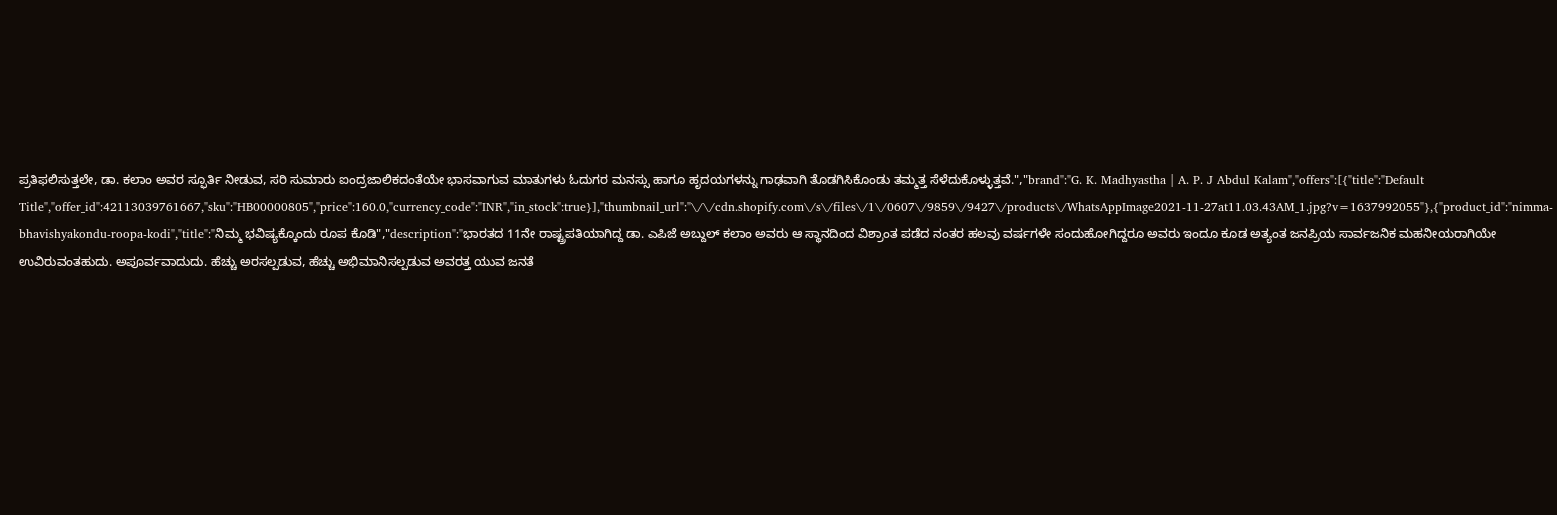ಪ್ರತಿಫಲಿಸುತ್ತಲೇ, ಡಾ. ಕಲಾಂ ಅವರ ಸ್ಫೂರ್ತಿ ನೀಡುವ, ಸರಿ ಸುಮಾರು ಐಂದ್ರಜಾಲಿಕದಂತೆಯೇ ಭಾಸವಾಗುವ ಮಾತುಗಳು ಓದುಗರ ಮನಸ್ಸು ಹಾಗೂ ಹೃದಯಗಳನ್ನು ಗಾಢವಾಗಿ ತೊಡಗಿಸಿಕೊಂಡು ತಮ್ಮತ್ತ ಸೆಳೆದುಕೊಳ್ಳುತ್ತವೆ.","brand":"G. K. Madhyastha | A. P. J Abdul Kalam","offers":[{"title":"Default Title","offer_id":42113039761667,"sku":"HB00000805","price":160.0,"currency_code":"INR","in_stock":true}],"thumbnail_url":"\/\/cdn.shopify.com\/s\/files\/1\/0607\/9859\/9427\/products\/WhatsAppImage2021-11-27at11.03.43AM_1.jpg?v=1637992055"},{"product_id":"nimma-bhavishyakondu-roopa-kodi","title":"ನಿಮ್ಮ ಭವಿಷ್ಯಕ್ಕೊಂದು ರೂಪ ಕೊಡಿ","description":"ಭಾರತದ 11ನೇ ರಾಷ್ಟ್ರಪತಿಯಾಗಿದ್ದ ಡಾ. ಎಪಿಜೆ ಅಬ್ದುಲ್ ಕಲಾಂ ಅವರು ಆ ಸ್ಥಾನದಿಂದ ವಿಶ್ರಾಂತ ಪಡೆದ ನಂತರ ಹಲವು ವರ್ಷಗಳೇ ಸಂದುಹೋಗಿದ್ದರೂ ಅವರು ಇಂದೂ ಕೂಡ ಅತ್ಯಂತ ಜನಪ್ರಿಯ ಸಾರ್ವಜನಿಕ ಮಹನೀಯರಾಗಿಯೇ ಉವಿರುವಂತಹುದು. ಅಪೂರ್ವವಾದುದು. ಹೆಚ್ಚು ಅರಸಲ್ಪಡುವ, ಹೆಚ್ಚು ಅಭಿಮಾನಿಸಲ್ಪಡುವ ಅವರತ್ತ ಯುವ ಜನತೆ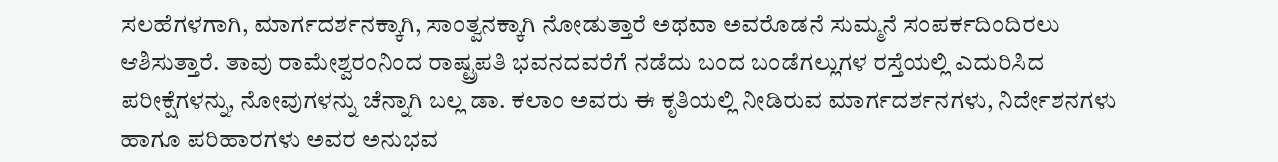ಸಲಹೆಗಳಗಾಗಿ, ಮಾರ್ಗದರ್ಶನಕ್ಕಾಗಿ, ಸಾಂತ್ವನಕ್ಕಾಗಿ ನೋಡುತ್ತಾರೆ ಅಥವಾ ಅವರೊಡನೆ ಸುಮ್ಮನೆ ಸಂಪರ್ಕದಿಂದಿರಲು ಆಶಿಸುತ್ತಾರೆ. ತಾವು ರಾಮೇಶ್ವರಂನಿಂದ ರಾಷ್ಟ್ರಪತಿ ಭವನದವರೆಗೆ ನಡೆದು ಬಂದ ಬಂಡೆಗಲ್ಲುಗಳ ರಸ್ತೆಯಲ್ಲಿ ಎದುರಿಸಿದ ಪರೀಕ್ಷೆಗಳನ್ನು, ನೋವುಗಳನ್ನು ಚೆನ್ನಾಗಿ ಬಲ್ಲ ಡಾ. ಕಲಾಂ ಅವರು ಈ ಕೃತಿಯಲ್ಲಿ ನೀಡಿರುವ ಮಾರ್ಗದರ್ಶನಗಳು, ನಿರ್ದೇಶನಗಳು ಹಾಗೂ ಪರಿಹಾರಗಳು ಅವರ ಅನುಭವ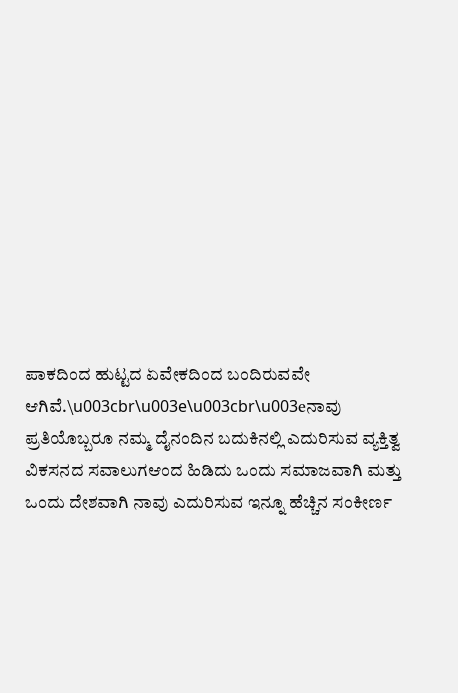ಪಾಕದಿಂದ ಹುಟ್ಟದ ಏವೇಕದಿಂದ ಬಂದಿರುವವೇ ಆಗಿವೆ.\u003cbr\u003e\u003cbr\u003eನಾವು ಪ್ರತಿಯೊಬ್ಬರೂ ನಮ್ಮ ದೈನಂದಿನ ಬದುಕಿನಲ್ಲಿ ಎದುರಿಸುವ ವ್ಯಕ್ತಿತ್ವ ವಿಕಸನದ ಸವಾಲುಗಆಂದ ಹಿಡಿದು ಒಂದು ಸಮಾಜವಾಗಿ ಮತ್ತು ಒಂದು ದೇಶವಾಗಿ ನಾವು ಎದುರಿಸುವ ಇನ್ನೂ ಹೆಚ್ಚಿನ ಸಂಕೀರ್ಣ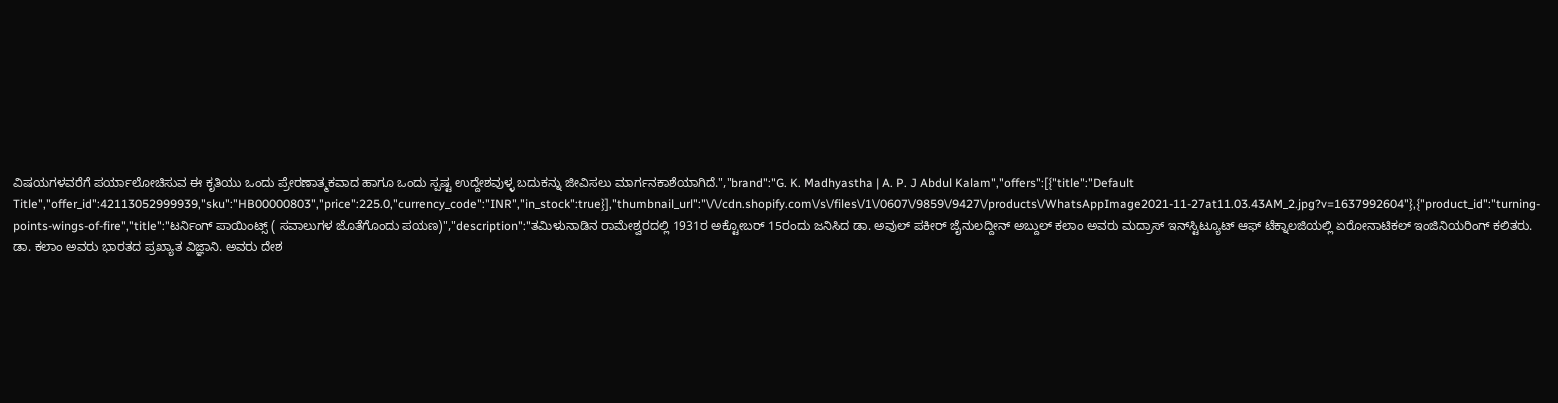ವಿಷಯಗಳವರೆಗೆ ಪರ್ಯಾಲೋಚಿಸುವ ಈ ಕೃತಿಯು ಒಂದು ಪ್ರೇರಣಾತ್ಮಕವಾದ ಹಾಗೂ ಒಂದು ಸ್ಪಷ್ಟ ಉದ್ದೇಶವುಳ್ಳ ಬದುಕನ್ನು ಜೀವಿಸಲು ಮಾರ್ಗನಕಾಶೆಯಾಗಿದೆ.","brand":"G. K. Madhyastha | A. P. J Abdul Kalam","offers":[{"title":"Default Title","offer_id":42113052999939,"sku":"HB00000803","price":225.0,"currency_code":"INR","in_stock":true}],"thumbnail_url":"\/\/cdn.shopify.com\/s\/files\/1\/0607\/9859\/9427\/products\/WhatsAppImage2021-11-27at11.03.43AM_2.jpg?v=1637992604"},{"product_id":"turning-points-wings-of-fire","title":"ಟರ್ನಿಂಗ್ ಪಾಯಿಂಟ್ಸ್ ( ಸವಾಲುಗಳ ಜೊತೆಗೊಂದು ಪಯಣ)","description":"ತಮಿಳುನಾಡಿನ ರಾಮೇಶ್ವರದಲ್ಲಿ 1931ರ ಅಕ್ಟೋಬರ್ 15ರಂದು ಜನಿಸಿದ ಡಾ. ಅವುಲ್ ಪಕೀರ್ ಜೈನುಲದ್ದೀನ್ ಅಬ್ದುಲ್ ಕಲಾಂ ಅವರು ಮದ್ರಾಸ್ ಇನ್‌ಸ್ಟಿಟ್ಯೂಟ್ ಆಫ್ ಟೆಕ್ನಾಲಜಿಯಲ್ಲಿ ಏರೋನಾಟಿಕಲ್ ಇಂಜಿನಿಯರಿಂಗ್ ಕಲಿತರು. ಡಾ. ಕಲಾಂ ಅವರು ಭಾರತದ ಪ್ರಖ್ಯಾತ ವಿಜ್ಞಾನಿ. ಅವರು ದೇಶ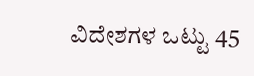ವಿದೇಶಗಳ ಒಟ್ಟು 45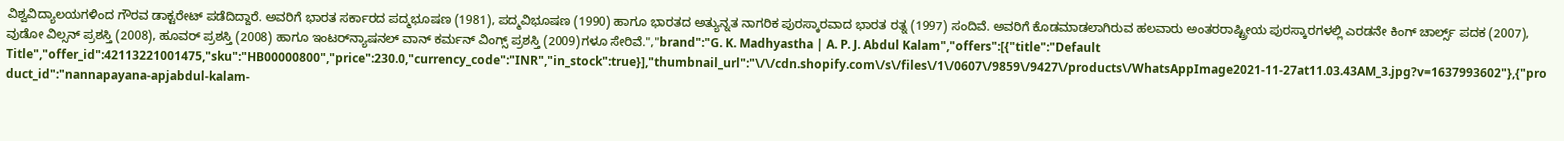ವಿಶ್ವವಿದ್ಯಾಲಯಗಳಿಂದ ಗೌರವ ಡಾಕ್ಟರೇಟ್ ಪಡೆದಿದ್ದಾರೆ. ಅವರಿಗೆ ಭಾರತ ಸರ್ಕಾರದ ಪದ್ಮಭೂಷಣ (1981), ಪದ್ಮವಿಭೂಷಣ (1990) ಹಾಗೂ ಭಾರತದ ಅತ್ಯುನ್ನತ ನಾಗರಿಕ ಪುರಸ್ಕಾರವಾದ ಭಾರತ ರತ್ನ (1997) ಸಂದಿವೆ. ಅವರಿಗೆ ಕೊಡಮಾಡಲಾಗಿರುವ ಹಲವಾರು ಅಂತರರಾಷ್ಟ್ರೀಯ ಪುರಸ್ಕಾರಗಳಲ್ಲಿ ಎರಡನೇ ಕಿಂಗ್ ಚಾರ್ಲ್ಸ್ ಪದಕ (2007), ವುಡೋ ವಿಲ್ಸನ್ ಪ್ರಶಸ್ತಿ (2008), ಹೂವರ್ ಪ್ರಶಸ್ತಿ (2008) ಹಾಗೂ ಇಂಟರ್‌ನ್ಯಾಷನಲ್ ವಾನ್ ಕರ್ಮನ್ ವಿಂಗ್ಸ್ ಪ್ರಶಸ್ತಿ (2009)ಗಳೂ ಸೇರಿವೆ.","brand":"G. K. Madhyastha | A. P. J. Abdul Kalam","offers":[{"title":"Default Title","offer_id":42113221001475,"sku":"HB00000800","price":230.0,"currency_code":"INR","in_stock":true}],"thumbnail_url":"\/\/cdn.shopify.com\/s\/files\/1\/0607\/9859\/9427\/products\/WhatsAppImage2021-11-27at11.03.43AM_3.jpg?v=1637993602"},{"product_id":"nannapayana-apjabdul-kalam-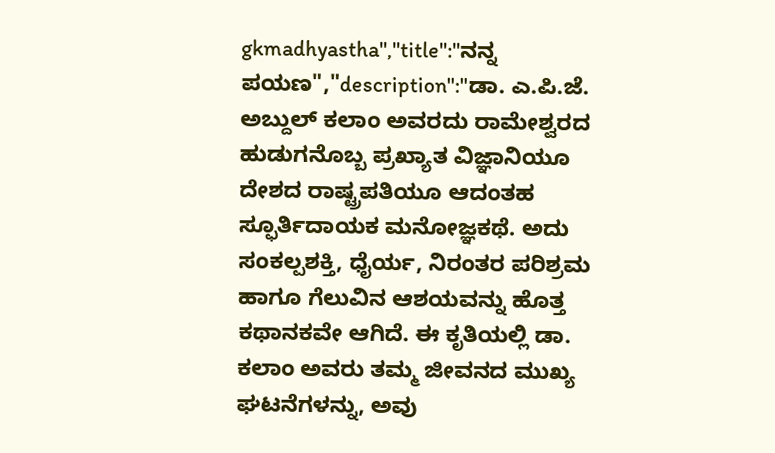gkmadhyastha","title":"ನನ್ನ ಪಯಣ","description":"ಡಾ. ಎ.ಪಿ.ಜೆ. ಅಬ್ದುಲ್ ಕಲಾಂ ಅವರದು ರಾಮೇಶ್ವರದ ಹುಡುಗನೊಬ್ಬ ಪ್ರಖ್ಯಾತ ವಿಜ್ಞಾನಿಯೂ ದೇಶದ ರಾಷ್ಟ್ರಪತಿಯೂ ಆದಂತಹ ಸ್ಫೂರ್ತಿದಾಯಕ ಮನೋಜ್ಞಕಥೆ. ಅದು ಸಂಕಲ್ಪಶಕ್ತಿ, ಧೈರ್ಯ, ನಿರಂತರ ಪರಿಶ್ರಮ ಹಾಗೂ ಗೆಲುವಿನ ಆಶಯವನ್ನು ಹೊತ್ತ ಕಥಾನಕವೇ ಆಗಿದೆ. ಈ ಕೃತಿಯಲ್ಲಿ ಡಾ. ಕಲಾಂ ಅವರು ತಮ್ಮ ಜೀವನದ ಮುಖ್ಯ ಘಟನೆಗಳನ್ನು, ಅವು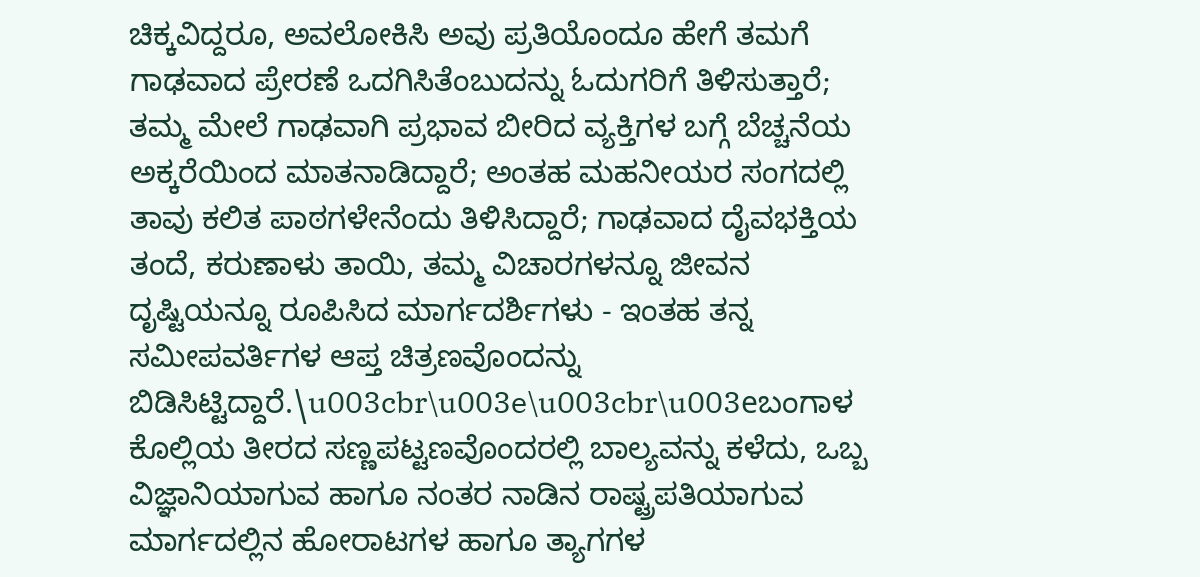ಚಿಕ್ಕವಿದ್ದರೂ, ಅವಲೋಕಿಸಿ ಅವು ಪ್ರತಿಯೊಂದೂ ಹೇಗೆ ತಮಗೆ ಗಾಢವಾದ ಪ್ರೇರಣೆ ಒದಗಿಸಿತೆಂಬುದನ್ನು ಓದುಗರಿಗೆ ತಿಳಿಸುತ್ತಾರೆ; ತಮ್ಮ ಮೇಲೆ ಗಾಢವಾಗಿ ಪ್ರಭಾವ ಬೀರಿದ ವ್ಯಕ್ತಿಗಳ ಬಗ್ಗೆ ಬೆಚ್ಚನೆಯ ಅಕ್ಕರೆಯಿಂದ ಮಾತನಾಡಿದ್ದಾರೆ; ಅಂತಹ ಮಹನೀಯರ ಸಂಗದಲ್ಲಿ ತಾವು ಕಲಿತ ಪಾಠಗಳೇನೆಂದು ತಿಳಿಸಿದ್ದಾರೆ; ಗಾಢವಾದ ದೈವಭಕ್ತಿಯ ತಂದೆ, ಕರುಣಾಳು ತಾಯಿ, ತಮ್ಮ ವಿಚಾರಗಳನ್ನೂ ಜೀವನ ದೃಷ್ಟಿಯನ್ನೂ ರೂಪಿಸಿದ ಮಾರ್ಗದರ್ಶಿಗಳು - ಇಂತಹ ತನ್ನ ಸಮೀಪವರ್ತಿಗಳ ಆಪ್ತ ಚಿತ್ರಣವೊಂದನ್ನು ಬಿಡಿಸಿಟ್ಟಿದ್ದಾರೆ.\u003cbr\u003e\u003cbr\u003eಬಂಗಾಳ ಕೊಲ್ಲಿಯ ತೀರದ ಸಣ್ಣಪಟ್ಟಣವೊಂದರಲ್ಲಿ ಬಾಲ್ಯವನ್ನು ಕಳೆದು, ಒಬ್ಬ ವಿಜ್ಞಾನಿಯಾಗುವ ಹಾಗೂ ನಂತರ ನಾಡಿನ ರಾಷ್ಟ್ರಪತಿಯಾಗುವ ಮಾರ್ಗದಲ್ಲಿನ ಹೋರಾಟಗಳ ಹಾಗೂ ತ್ಯಾಗಗಳ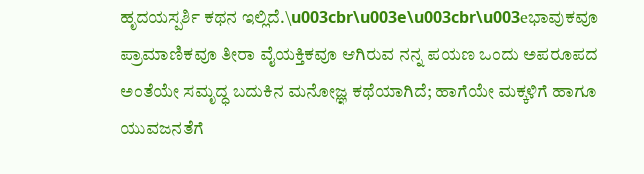ಹೃದಯಸ್ಪರ್ಶಿ ಕಥನ ಇಲ್ಲಿದೆ.\u003cbr\u003e\u003cbr\u003eಭಾವುಕವೂ ಪ್ರಾಮಾಣಿಕವೂ ತೀರಾ ವೈಯಕ್ತಿಕವೂ ಆಗಿರುವ ನನ್ನ ಪಯಣ ಒಂದು ಅಪರೂಪದ ಅಂತೆಯೇ ಸಮೃದ್ಧ ಬದುಕಿನ ಮನೋಜ್ಞ ಕಥೆಯಾಗಿದೆ; ಹಾಗೆಯೇ ಮಕ್ಕಳಿಗೆ ಹಾಗೂ ಯುವಜನತೆಗೆ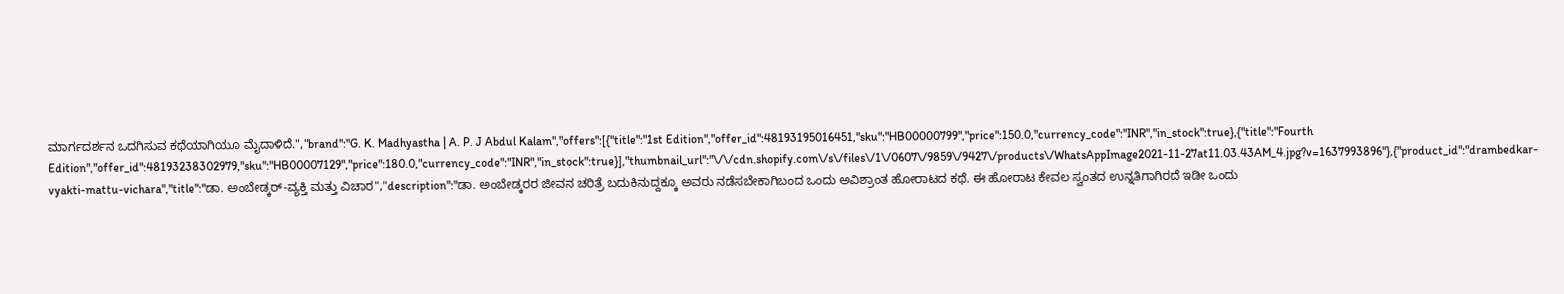ಮಾರ್ಗದರ್ಶನ ಒದಗಿಸುವ ಕಥೆಯಾಗಿಯೂ ಮೈದಾಳಿದೆ.","brand":"G. K. Madhyastha | A. P. J Abdul Kalam","offers":[{"title":"1st Edition","offer_id":48193195016451,"sku":"HB00000799","price":150.0,"currency_code":"INR","in_stock":true},{"title":"Fourth Edition","offer_id":48193238302979,"sku":"HB00007129","price":180.0,"currency_code":"INR","in_stock":true}],"thumbnail_url":"\/\/cdn.shopify.com\/s\/files\/1\/0607\/9859\/9427\/products\/WhatsAppImage2021-11-27at11.03.43AM_4.jpg?v=1637993896"},{"product_id":"drambedkar-vyakti-mattu-vichara","title":"ಡಾ. ಅಂಬೇಡ್ಕರ್-ವ್ಯಕ್ತಿ ಮತ್ತು ವಿಚಾರ","description":"ಡಾ. ಅಂಬೇಡ್ಕರರ ಜೀವನ ಚರಿತ್ರೆ ಬದುಕಿನುದ್ದಕ್ಕೂ ಅವರು ನಡೆಸಬೇಕಾಗಿಬಂದ ಒಂದು ಅವಿಶ್ರಾಂತ ಹೋರಾಟದ ಕಥೆ. ಈ ಹೋರಾಟ ಕೇವಲ ಸ್ವಂತದ ಉನ್ನತಿಗಾಗಿರದೆ ಇಡೀ ಒಂದು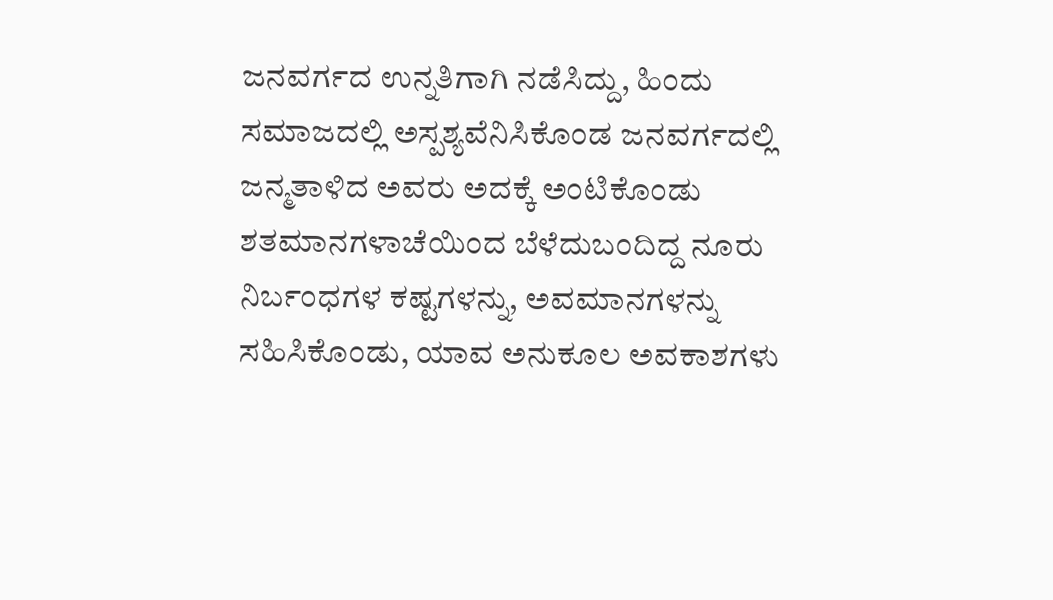ಜನವರ್ಗದ ಉನ್ನತಿಗಾಗಿ ನಡೆಸಿದ್ದು, ಹಿಂದು ಸಮಾಜದಲ್ಲಿ ಅಸ್ಪಶ್ಯವೆನಿಸಿಕೊಂಡ ಜನವರ್ಗದಲ್ಲಿ ಜನ್ಮತಾಳಿದ ಅವರು ಅದಕ್ಕೆ ಅಂಟಿಕೊಂಡು ಶತಮಾನಗಳಾಚೆಯಿಂದ ಬೆಳೆದುಬಂದಿದ್ದ ನೂರು ನಿರ್ಬಂಧಗಳ ಕಷ್ಟಗಳನ್ನು, ಅವಮಾನಗಳನ್ನು ಸಹಿಸಿಕೊಂಡು, ಯಾವ ಅನುಕೂಲ ಅವಕಾಶಗಳು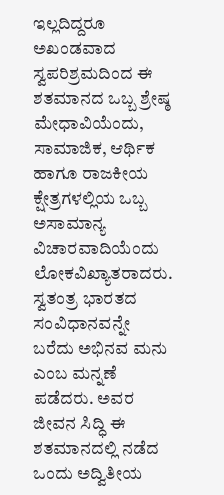ಇಲ್ಲದಿದ್ದರೂ ಅಖಂಡವಾದ ಸ್ವಪರಿಶ್ರಮದಿಂದ ಈ ಶತಮಾನದ ಒಬ್ಬ ಶ್ರೇಷ್ಠ ಮೇಧಾವಿಯೆಂದು, ಸಾಮಾಜಿಕ, ಆರ್ಥಿಕ ಹಾಗೂ ರಾಜಕೀಯ ಕ್ಷೇತ್ರಗಳಲ್ಲಿಯ ಒಬ್ಬ ಅಸಾಮಾನ್ಯ ವಿಚಾರವಾದಿಯೆಂದು ಲೋಕವಿಖ್ಯಾತರಾದರು. ಸ್ವತಂತ್ರ ಭಾರತದ ಸಂವಿಧಾನವನ್ನೇ ಬರೆದು ಅಭಿನವ ಮನು ಎಂಬ ಮನ್ನಣೆ ಪಡೆದರು. ಅವರ ಜೀವನ ಸಿದ್ಧಿ ಈ ಶತಮಾನದಲ್ಲಿ ನಡೆದ ಒಂದು ಅದ್ವಿತೀಯ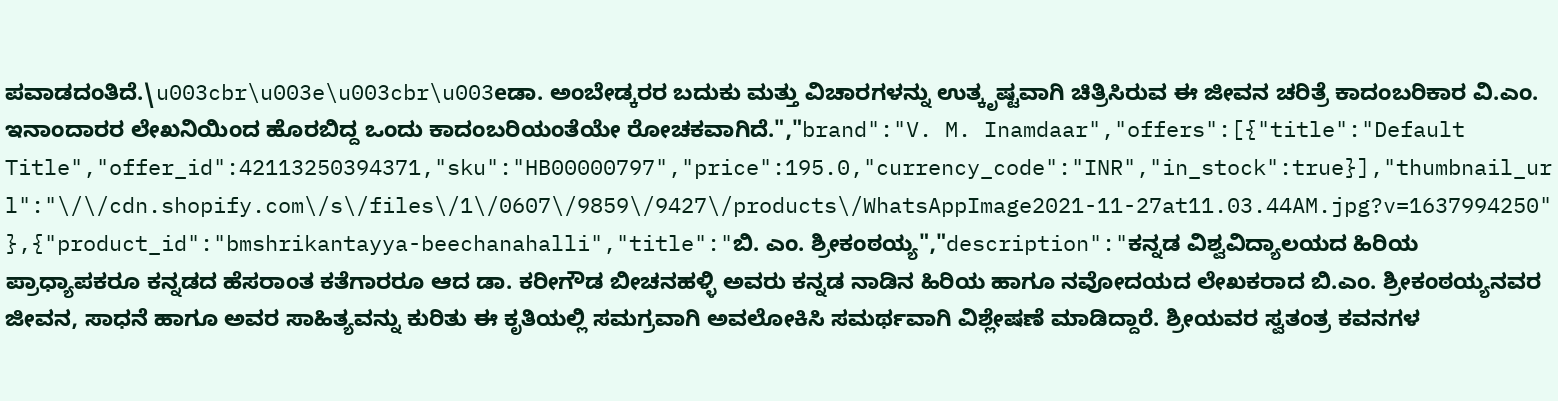ಪವಾಡದಂತಿದೆ.\u003cbr\u003e\u003cbr\u003eಡಾ. ಅಂಬೇಡ್ಕರರ ಬದುಕು ಮತ್ತು ವಿಚಾರಗಳನ್ನು ಉತ್ಕೃಷ್ಟವಾಗಿ ಚಿತ್ರಿಸಿರುವ ಈ ಜೀವನ ಚರಿತ್ರೆ ಕಾದಂಬರಿಕಾರ ವಿ.ಎಂ. ಇನಾಂದಾರರ ಲೇಖನಿಯಿಂದ ಹೊರಬಿದ್ದ ಒಂದು ಕಾದಂಬರಿಯಂತೆಯೇ ರೋಚಕವಾಗಿದೆ.","brand":"V. M. Inamdaar","offers":[{"title":"Default Title","offer_id":42113250394371,"sku":"HB00000797","price":195.0,"currency_code":"INR","in_stock":true}],"thumbnail_url":"\/\/cdn.shopify.com\/s\/files\/1\/0607\/9859\/9427\/products\/WhatsAppImage2021-11-27at11.03.44AM.jpg?v=1637994250"},{"product_id":"bmshrikantayya-beechanahalli","title":"ಬಿ. ಎಂ. ಶ್ರೀಕಂಠಯ್ಯ","description":"ಕನ್ನಡ ವಿಶ್ವವಿದ್ಯಾಲಯದ ಹಿರಿಯ ಪ್ರಾಧ್ಯಾಪಕರೂ ಕನ್ನಡದ ಹೆಸರಾಂತ ಕತೆಗಾರರೂ ಆದ ಡಾ. ಕರೀಗೌಡ ಬೀಚನಹಳ್ಳಿ ಅವರು ಕನ್ನಡ ನಾಡಿನ ಹಿರಿಯ ಹಾಗೂ ನವೋದಯದ ಲೇಖಕರಾದ ಬಿ.ಎಂ. ಶ್ರೀಕಂಠಯ್ಯನವರ ಜೀವನ, ಸಾಧನೆ ಹಾಗೂ ಅವರ ಸಾಹಿತ್ಯವನ್ನು ಕುರಿತು ಈ ಕೃತಿಯಲ್ಲಿ ಸಮಗ್ರವಾಗಿ ಅವಲೋಕಿಸಿ ಸಮರ್ಥವಾಗಿ ವಿಶ್ಲೇಷಣೆ ಮಾಡಿದ್ದಾರೆ. ಶ್ರೀಯವರ ಸ್ವತಂತ್ರ ಕವನಗಳ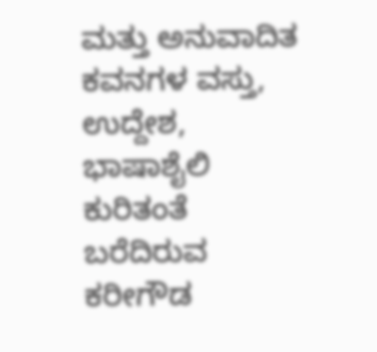ಮತ್ತು ಅನುವಾದಿತ ಕವನಗಳ ವಸ್ತು, ಉದ್ದೇಶ, ಭಾಷಾಶೈಲಿ ಕುರಿತಂತೆ ಬರೆದಿರುವ ಕರೀಗೌಡ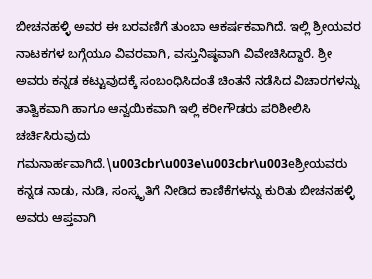ಬೀಚನಹಳ್ಳಿ ಅವರ ಈ ಬರವಣಿಗೆ ತುಂಬಾ ಆಕರ್ಷಕವಾಗಿದೆ. ಇಲ್ಲಿ ಶ್ರೀಯವರ ನಾಟಕಗಳ ಬಗ್ಗೆಯೂ ವಿವರವಾಗಿ, ವಸ್ತುನಿಷ್ಠವಾಗಿ ವಿವೇಚಿಸಿದ್ದಾರೆ. ಶ್ರೀ ಅವರು ಕನ್ನಡ ಕಟ್ಟುವುದಕ್ಕೆ ಸಂಬಂಧಿಸಿದಂತೆ ಚಿಂತನೆ ನಡೆಸಿದ ವಿಚಾರಗಳನ್ನು ತಾತ್ವಿಕವಾಗಿ ಹಾಗೂ ಆನ್ವಯಿಕವಾಗಿ ಇಲ್ಲಿ ಕರೀಗೌಡರು ಪರಿಶೀಲಿಸಿ ಚರ್ಚಿಸಿರುವುದು ಗಮನಾರ್ಹವಾಗಿದೆ.\u003cbr\u003e\u003cbr\u003eಶ್ರೀಯವರು ಕನ್ನಡ ನಾಡು, ನುಡಿ, ಸಂಸ್ಕೃತಿಗೆ ನೀಡಿದ ಕಾಣಿಕೆಗಳನ್ನು ಕುರಿತು ಬೀಚನಹಳ್ಳಿ ಅವರು ಆಪ್ತವಾಗಿ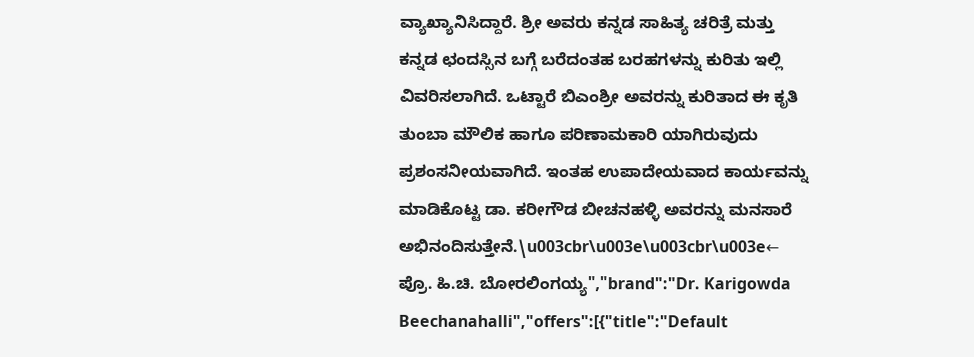ವ್ಯಾಖ್ಯಾನಿಸಿದ್ದಾರೆ. ಶ್ರೀ ಅವರು ಕನ್ನಡ ಸಾಹಿತ್ಯ ಚರಿತ್ರೆ ಮತ್ತು ಕನ್ನಡ ಛಂದಸ್ಸಿನ ಬಗ್ಗೆ ಬರೆದಂತಹ ಬರಹಗಳನ್ನು ಕುರಿತು ಇಲ್ಲಿ ವಿವರಿಸಲಾಗಿದೆ. ಒಟ್ಟಾರೆ ಬಿಎಂಶ್ರೀ ಅವರನ್ನು ಕುರಿತಾದ ಈ ಕೃತಿ ತುಂಬಾ ಮೌಲಿಕ ಹಾಗೂ ಪರಿಣಾಮಕಾರಿ ಯಾಗಿರುವುದು ಪ್ರಶಂಸನೀಯವಾಗಿದೆ. ಇಂತಹ ಉಪಾದೇಯವಾದ ಕಾರ್ಯವನ್ನು ಮಾಡಿಕೊಟ್ಟ ಡಾ. ಕರೀಗೌಡ ಬೀಚನಹಳ್ಳಿ ಅವರನ್ನು ಮನಸಾರೆ ಅಭಿನಂದಿಸುತ್ತೇನೆ.\u003cbr\u003e\u003cbr\u003e← ಪ್ರೊ. ಹಿ.ಚಿ. ಬೋರಲಿಂಗಯ್ಯ","brand":"Dr. Karigowda Beechanahalli","offers":[{"title":"Default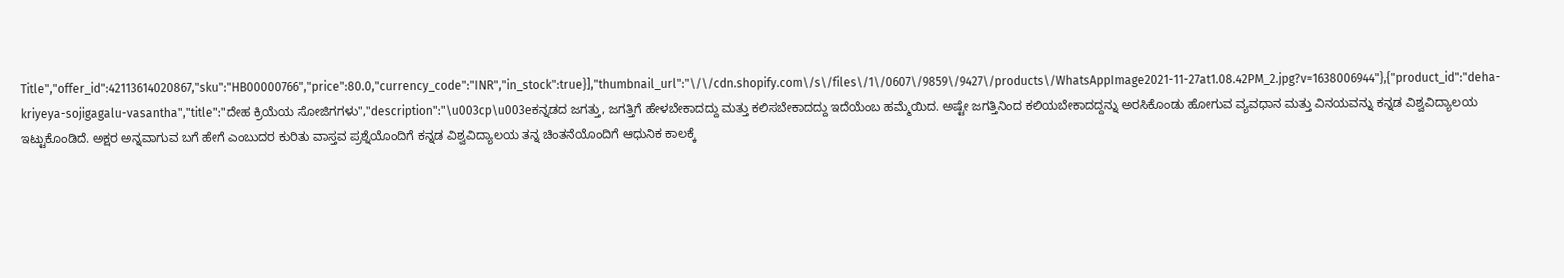Title","offer_id":42113614020867,"sku":"HB00000766","price":80.0,"currency_code":"INR","in_stock":true}],"thumbnail_url":"\/\/cdn.shopify.com\/s\/files\/1\/0607\/9859\/9427\/products\/WhatsAppImage2021-11-27at1.08.42PM_2.jpg?v=1638006944"},{"product_id":"deha-kriyeya-sojigagalu-vasantha","title":"ದೇಹ ಕ್ರಿಯೆಯ ಸೋಜಿಗಗಳು","description":"\u003cp\u003eಕನ್ನಡದ ಜಗತ್ತು, ಜಗತ್ತಿಗೆ ಹೇಳಬೇಕಾದದ್ದು ಮತ್ತು ಕಲಿಸಬೇಕಾದದ್ದು ಇದೆಯೆಂಬ ಹಮ್ಮೆಯಿದ. ಅಷ್ಟೇ ಜಗತ್ತಿನಿಂದ ಕಲಿಯಬೇಕಾದದ್ದನ್ನು ಅರಸಿಕೊಂಡು ಹೋಗುವ ವ್ಯವಧಾನ ಮತ್ತು ವಿನಯವನ್ನು ಕನ್ನಡ ವಿಶ್ವವಿದ್ಯಾಲಯ ಇಟ್ಟುಕೊಂಡಿದೆ. ಅಕ್ಷರ ಅನ್ನವಾಗುವ ಬಗೆ ಹೇಗೆ ಎಂಬುದರ ಕುರಿತು ವಾಸ್ತವ ಪ್ರಶ್ನೆಯೊಂದಿಗೆ ಕನ್ನಡ ವಿಶ್ವವಿದ್ಯಾಲಯ ತನ್ನ ಚಿಂತನೆಯೊಂದಿಗೆ ಆಧುನಿಕ ಕಾಲಕ್ಕೆ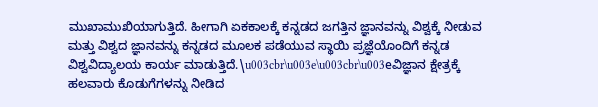ಮುಖಾಮುಖಿಯಾಗುತ್ತಿದೆ. ಹೀಗಾಗಿ ಏಕಕಾಲಕ್ಕೆ ಕನ್ನಡದ ಜಗತ್ತಿನ ಜ್ಞಾನವನ್ನು ವಿಶ್ವಕ್ಕೆ ನೀಡುವ ಮತ್ತು ವಿಶ್ವದ ಜ್ಞಾನವನ್ನು ಕನ್ನಡದ ಮೂಲಕ ಪಡೆಯುವ ಸ್ಥಾಯಿ ಪ್ರಜ್ಞೆಯೊಂದಿಗೆ ಕನ್ನಡ ವಿಶ್ವವಿದ್ಯಾಲಯ ಕಾರ್ಯ ಮಾಡುತ್ತಿದೆ.\u003cbr\u003e\u003cbr\u003eವಿಜ್ಞಾನ ಕ್ಷೇತ್ರಕ್ಕೆ ಹಲವಾರು ಕೊಡುಗೆಗಳನ್ನು ನೀಡಿದ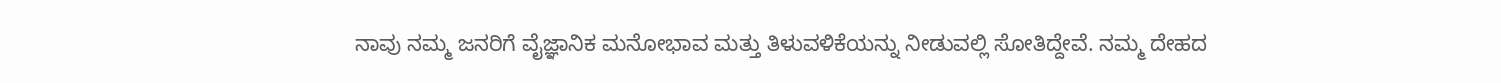ನಾವು ನಮ್ಮ ಜನರಿಗೆ ವೈಜ್ಞಾನಿಕ ಮನೋಭಾವ ಮತ್ತು ತಿಳುವಳಿಕೆಯನ್ನು ನೀಡುವಲ್ಲಿ ಸೋತಿದ್ದೇವೆ. ನಮ್ಮ ದೇಹದ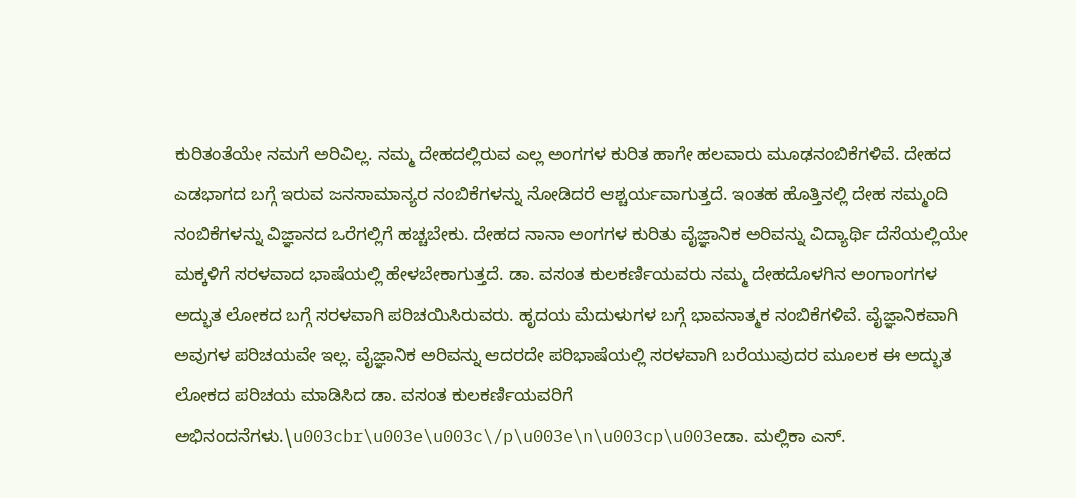ಕುರಿತಂತೆಯೇ ನಮಗೆ ಅರಿವಿಲ್ಲ. ನಮ್ಮ ದೇಹದಲ್ಲಿರುವ ಎಲ್ಲ ಅಂಗಗಳ ಕುರಿತ ಹಾಗೇ ಹಲವಾರು ಮೂಢನಂಬಿಕೆಗಳಿವೆ. ದೇಹದ ಎಡಭಾಗದ ಬಗ್ಗೆ ಇರುವ ಜನಸಾಮಾನ್ಯರ ನಂಬಿಕೆಗಳನ್ನು ನೋಡಿದರೆ ಆಶ್ಚರ್ಯವಾಗುತ್ತದೆ. ಇಂತಹ ಹೊತ್ತಿನಲ್ಲಿ ದೇಹ ಸಮ್ಮಂದಿ ನಂಬಿಕೆಗಳನ್ನು ವಿಜ್ಞಾನದ ಒರೆಗಲ್ಲಿಗೆ ಹಚ್ಚಬೇಕು. ದೇಹದ ನಾನಾ ಅಂಗಗಳ ಕುರಿತು ವೈಜ್ಞಾನಿಕ ಅರಿವನ್ನು ವಿದ್ಯಾರ್ಥಿ ದೆಸೆಯಲ್ಲಿಯೇ ಮಕ್ಕಳಿಗೆ ಸರಳವಾದ ಭಾಷೆಯಲ್ಲಿ ಹೇಳಬೇಕಾಗುತ್ತದೆ. ಡಾ. ವಸಂತ ಕುಲಕರ್ಣಿಯವರು ನಮ್ಮ ದೇಹದೊಳಗಿನ ಅಂಗಾಂಗಗಳ ಅದ್ಭುತ ಲೋಕದ ಬಗ್ಗೆ ಸರಳವಾಗಿ ಪರಿಚಯಿಸಿರುವರು. ಹೃದಯ ಮೆದುಳುಗಳ ಬಗ್ಗೆ ಭಾವನಾತ್ಮಕ ನಂಬಿಕೆಗಳಿವೆ. ವೈಜ್ಞಾನಿಕವಾಗಿ ಅವುಗಳ ಪರಿಚಯವೇ ಇಲ್ಲ. ವೈಜ್ಞಾನಿಕ ಅರಿವನ್ನು ಆದರದೇ ಪರಿಭಾಷೆಯಲ್ಲಿ ಸರಳವಾಗಿ ಬರೆಯುವುದರ ಮೂಲಕ ಈ ಅದ್ಭುತ ಲೋಕದ ಪರಿಚಯ ಮಾಡಿಸಿದ ಡಾ. ವಸಂತ ಕುಲಕರ್ಣಿಯವರಿಗೆ ಅಭಿನಂದನೆಗಳು.\u003cbr\u003e\u003c\/p\u003e\n\u003cp\u003eಡಾ. ಮಲ್ಲಿಕಾ ಎಸ್.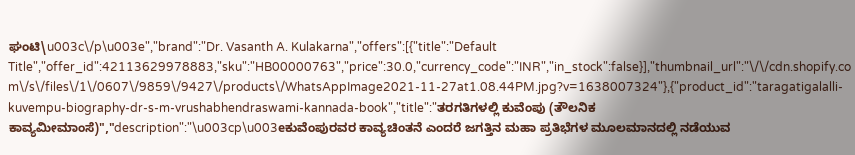ಘಂಟಿ\u003c\/p\u003e","brand":"Dr. Vasanth A. Kulakarna","offers":[{"title":"Default Title","offer_id":42113629978883,"sku":"HB00000763","price":30.0,"currency_code":"INR","in_stock":false}],"thumbnail_url":"\/\/cdn.shopify.com\/s\/files\/1\/0607\/9859\/9427\/products\/WhatsAppImage2021-11-27at1.08.44PM.jpg?v=1638007324"},{"product_id":"taragatigalalli-kuvempu-biography-dr-s-m-vrushabhendraswami-kannada-book","title":"ತರಗತಿಗಳಲ್ಲಿ ಕುವೆಂಪು (ತೌಲನಿಕ ಕಾವ್ಯಮೀಮಾಂಸೆ)","description":"\u003cp\u003eಕುವೆಂಪುರವರ ಕಾವ್ಯಚಿಂತನೆ ಎಂದರೆ ಜಗತ್ತಿನ ಮಹಾ ಪ್ರತಿಭೆಗಳ ಮೂಲಮಾನದಲ್ಲಿ ನಡೆಯುವ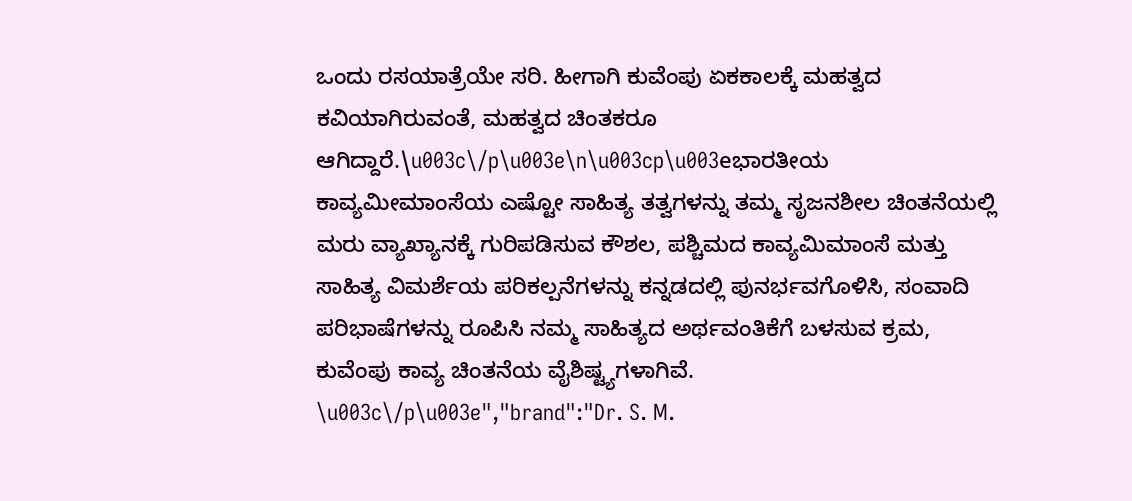ಒಂದು ರಸಯಾತ್ರೆಯೇ ಸರಿ. ಹೀಗಾಗಿ ಕುವೆಂಪು ಏಕಕಾಲಕ್ಕೆ ಮಹತ್ವದ ಕವಿಯಾಗಿರುವಂತೆ, ಮಹತ್ವದ ಚಿಂತಕರೂ ಆಗಿದ್ದಾರೆ.\u003c\/p\u003e\n\u003cp\u003eಭಾರತೀಯ ಕಾವ್ಯಮೀಮಾಂಸೆಯ ಎಷ್ಟೋ ಸಾಹಿತ್ಯ ತತ್ವಗಳನ್ನು ತಮ್ಮ ಸೃಜನಶೀಲ ಚಿಂತನೆಯಲ್ಲಿ ಮರು ವ್ಯಾಖ್ಯಾನಕ್ಕೆ ಗುರಿಪಡಿಸುವ ಕೌಶಲ, ಪಶ್ಚಿಮದ ಕಾವ್ಯಮಿಮಾಂಸೆ ಮತ್ತು ಸಾಹಿತ್ಯ ವಿಮರ್ಶೆಯ ಪರಿಕಲ್ಪನೆಗಳನ್ನು ಕನ್ನಡದಲ್ಲಿ ಪುನರ್ಭವಗೊಳಿಸಿ, ಸಂವಾದಿ ಪರಿಭಾಷೆಗಳನ್ನು ರೂಪಿಸಿ ನಮ್ಮ ಸಾಹಿತ್ಯದ ಅರ್ಥವಂತಿಕೆಗೆ ಬಳಸುವ ಕ್ರಮ, ಕುವೆಂಪು ಕಾವ್ಯ ಚಿಂತನೆಯ ವೈಶಿಷ್ಟ್ಯಗಳಾಗಿವೆ. \u003c\/p\u003e","brand":"Dr. S. M.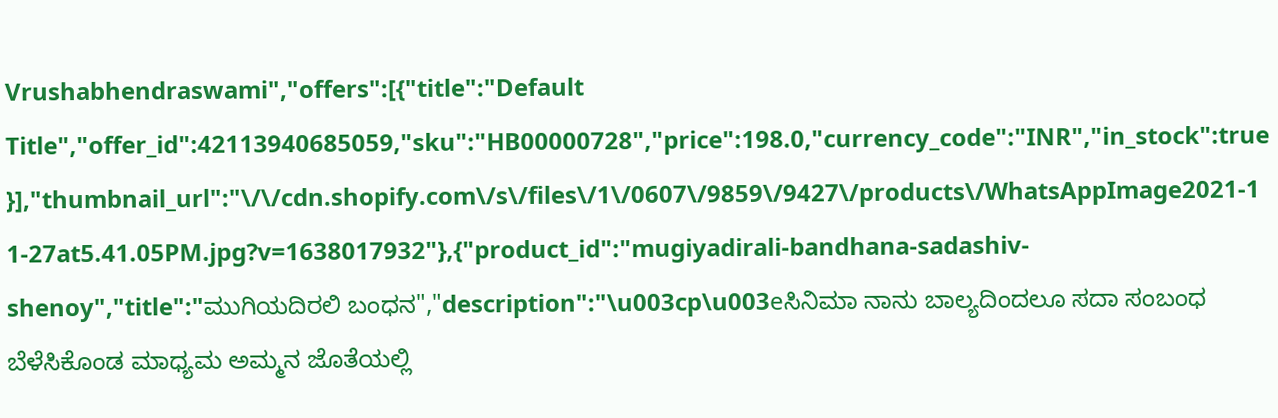Vrushabhendraswami","offers":[{"title":"Default Title","offer_id":42113940685059,"sku":"HB00000728","price":198.0,"currency_code":"INR","in_stock":true}],"thumbnail_url":"\/\/cdn.shopify.com\/s\/files\/1\/0607\/9859\/9427\/products\/WhatsAppImage2021-11-27at5.41.05PM.jpg?v=1638017932"},{"product_id":"mugiyadirali-bandhana-sadashiv-shenoy","title":"ಮುಗಿಯದಿರಲಿ ಬಂಧನ","description":"\u003cp\u003eಸಿನಿಮಾ ನಾನು ಬಾಲ್ಯದಿಂದಲೂ ಸದಾ ಸಂಬಂಧ ಬೆಳೆಸಿಕೊಂಡ ಮಾಧ್ಯಮ ಅಮ್ಮನ ಜೊತೆಯಲ್ಲಿ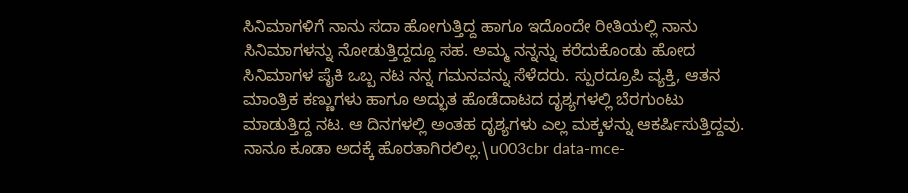ಸಿನಿಮಾಗಳಿಗೆ ನಾನು ಸದಾ ಹೋಗುತ್ತಿದ್ದ ಹಾಗೂ ಇದೊಂದೇ ರೀತಿಯಲ್ಲಿ ನಾನು ಸಿನಿಮಾಗಳನ್ನು ನೋಡುತ್ತಿದ್ದದ್ದೂ ಸಹ. ಅಮ್ಮ ನನ್ನನ್ನು ಕರೆದುಕೊಂಡು ಹೋದ ಸಿನಿಮಾಗಳ ಪೈಕಿ ಒಬ್ಬ ನಟ ನನ್ನ ಗಮನವನ್ನು ಸೆಳೆದರು. ಸ್ಪುರದ್ರೂಪಿ ವ್ಯಕ್ತಿ, ಆತನ ಮಾಂತ್ರಿಕ ಕಣ್ಣುಗಳು ಹಾಗೂ ಅದ್ಭುತ ಹೊಡೆದಾಟದ ದೃಶ್ಯಗಳಲ್ಲಿ ಬೆರಗುಂಟು ಮಾಡುತ್ತಿದ್ದ ನಟ. ಆ ದಿನಗಳಲ್ಲಿ ಅಂತಹ ದೃಶ್ಯಗಳು ಎಲ್ಲ ಮಕ್ಕಳನ್ನು ಆಕರ್ಷಿಸುತ್ತಿದ್ದವು. ನಾನೂ ಕೂಡಾ ಅದಕ್ಕೆ ಹೊರತಾಗಿರಲಿಲ್ಲ.\u003cbr data-mce-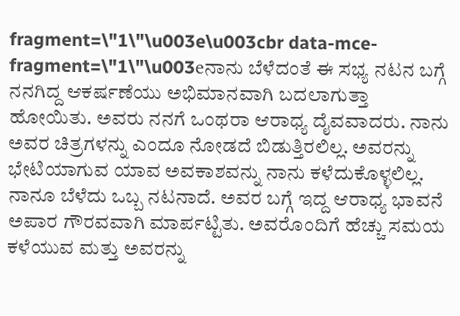fragment=\"1\"\u003e\u003cbr data-mce-fragment=\"1\"\u003eನಾನು ಬೆಳೆದಂತೆ ಈ ಸಭ್ಯ ನಟನ ಬಗ್ಗೆ ನನಗಿದ್ದ ಆಕರ್ಷಣೆಯು ಅಭಿಮಾನವಾಗಿ ಬದಲಾಗುತ್ತಾ ಹೋಯಿತು. ಅವರು ನನಗೆ ಒಂಥರಾ ಆರಾಧ್ಯ ದೈವವಾದರು. ನಾನು ಅವರ ಚಿತ್ರಗಳನ್ನು ಎಂದೂ ನೋಡದೆ ಬಿಡುತ್ತಿರಲಿಲ್ಲ. ಅವರನ್ನು ಭೇಟಿಯಾಗುವ ಯಾವ ಅವಕಾಶವನ್ನು ನಾನು ಕಳೆದುಕೊಳ್ಳಲಿಲ್ಲ. ನಾನೂ ಬೆಳೆದು ಒಬ್ಬ ನಟನಾದೆ. ಅವರ ಬಗ್ಗೆ ಇದ್ದ ಆರಾಧ್ಯ ಭಾವನೆ ಅಪಾರ ಗೌರವವಾಗಿ ಮಾರ್ಪಟ್ಟಿತು. ಅವರೊಂದಿಗೆ ಹೆಚ್ಚು ಸಮಯ ಕಳೆಯುವ ಮತ್ತು ಅವರನ್ನು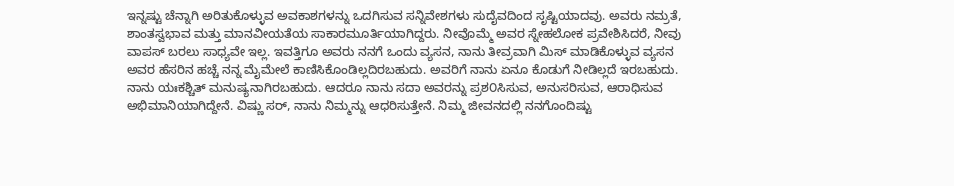ಇನ್ನಷ್ಟು ಚೆನ್ನಾಗಿ ಅರಿತುಕೊಳ್ಳುವ ಅವಕಾಶಗಳನ್ನು ಒದಗಿಸುವ ಸನ್ನಿವೇಶಗಳು ಸುದೈವದಿಂದ ಸೃಷ್ಟಿಯಾದವು. ಅವರು ನಮ್ರತೆ, ಶಾಂತಸ್ವಭಾವ ಮತ್ತು ಮಾನವೀಯತೆಯ ಸಾಕಾರಮೂರ್ತಿಯಾಗಿದ್ದರು. ನೀವೊಮ್ಮೆ ಅವರ ಸ್ನೇಹಲೋಕ ಪ್ರವೇಶಿಸಿದರೆ, ನೀವು ವಾಪಸ್ ಬರಲು ಸಾಧ್ಯವೇ ಇಲ್ಲ. ಇವತ್ತಿಗೂ ಅವರು ನನಗೆ ಒಂದು ವ್ಯಸನ, ನಾನು ತೀವ್ರವಾಗಿ ಮಿಸ್ ಮಾಡಿಕೊಳ್ಳುವ ವ್ಯಸನ ಅವರ ಹೆಸರಿನ ಹಚ್ಚೆ ನನ್ನ ಮೈಮೇಲೆ ಕಾಣಿಸಿಕೊಂಡಿಲ್ಲದಿರಬಹುದು. ಅವರಿಗೆ ನಾನು ಏನೂ ಕೊಡುಗೆ ನೀಡಿಲ್ಲದೆ ಇರಬಹುದು. ನಾನು ಯಃಕಶ್ಚಿತ್ ಮನುಷ್ಯನಾಗಿರಬಹುದು. ಆದರೂ ನಾನು ಸದಾ ಅವರನ್ನು ಪ್ರಶ೦ಸಿಸುವ, ಅನುಸರಿಸುವ, ಆರಾಧಿಸುವ ಅಭಿಮಾನಿಯಾಗಿದ್ದೇನೆ. ವಿಷ್ಣು ಸರ್, ನಾನು ನಿಮ್ಮನ್ನು ಆಧರಿಸುತ್ತೇನೆ. ನಿಮ್ಮ ಜೀವನದಲ್ಲಿ ನನಗೊಂದಿಷ್ಟು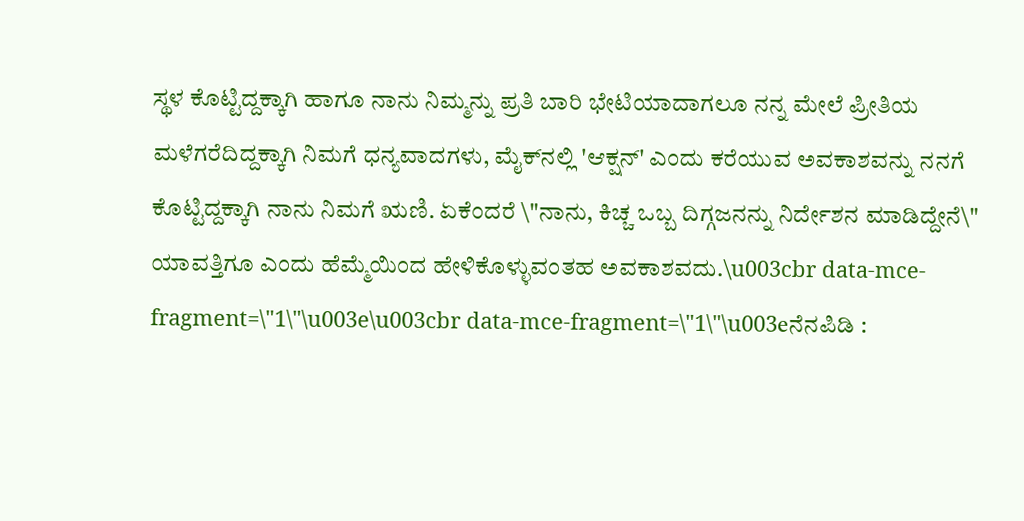ಸ್ಥಳ ಕೊಟ್ಟಿದ್ದಕ್ಕಾಗಿ ಹಾಗೂ ನಾನು ನಿಮ್ಮನ್ನು ಪ್ರತಿ ಬಾರಿ ಭೇಟಿಯಾದಾಗಲೂ ನನ್ನ ಮೇಲೆ ಪ್ರೀತಿಯ ಮಳೆಗರೆದಿದ್ದಕ್ಕಾಗಿ ನಿಮಗೆ ಧನ್ಯವಾದಗಳು, ಮೈಕ್‌ನಲ್ಲಿ 'ಆಕ್ಷನ್' ಎಂದು ಕರೆಯುವ ಅವಕಾಶವನ್ನು ನನಗೆ ಕೊಟ್ಟಿದ್ದಕ್ಕಾಗಿ ನಾನು ನಿಮಗೆ ಋಣಿ. ಏಕೆಂದರೆ \"ನಾನು, ಕಿಚ್ಚ ಒಬ್ಬ ದಿಗ್ಗಜನನ್ನು ನಿರ್ದೇಶನ ಮಾಡಿದ್ದೇನೆ\" ಯಾವತ್ತಿಗೂ ಎಂದು ಹೆಮ್ಮೆಯಿಂದ ಹೇಳಿಕೊಳ್ಳುವಂತಹ ಅವಕಾಶವದು.\u003cbr data-mce-fragment=\"1\"\u003e\u003cbr data-mce-fragment=\"1\"\u003eನೆನಪಿಡಿ :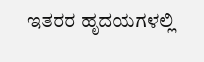ಇತರರ ಹೃದಯಗಳಲ್ಲಿ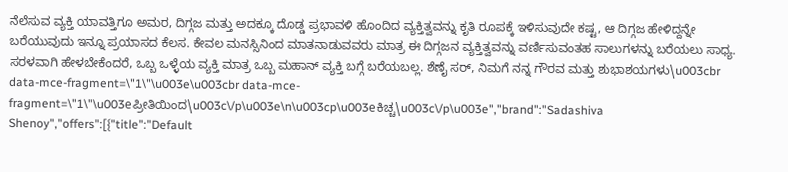ನೆಲೆಸುವ ವ್ಯಕ್ತಿ ಯಾವತ್ತಿಗೂ ಅಮರ, ದಿಗ್ಗಜ ಮತ್ತು ಅದಕ್ಕೂ ದೊಡ್ಡ ಪ್ರಭಾವಳಿ ಹೊಂದಿದ ವ್ಯಕ್ತಿತ್ವವನ್ನು ಕೃತಿ ರೂಪಕ್ಕೆ ಇಳಿಸುವುದೇ ಕಷ್ಟ, ಆ ದಿಗ್ಗಜ ಹೇಳಿದ್ದನ್ನೇ ಬರೆಯುವುದು ಇನ್ನೂ ಪ್ರಯಾಸದ ಕೆಲಸ. ಕೇವಲ ಮನಸ್ಸಿನಿಂದ ಮಾತನಾಡುವವರು ಮಾತ್ರ ಈ ದಿಗ್ಗಜನ ವ್ಯಕ್ತಿತ್ವವನ್ನು ವರ್ಣಿಸುವಂತಹ ಸಾಲುಗಳನ್ನು ಬರೆಯಲು ಸಾಧ್ಯ. ಸರಳವಾಗಿ ಹೇಳಬೇಕೆಂದರೆ, ಒಬ್ಬ ಒಳ್ಳೆಯ ವ್ಯಕ್ತಿ ಮಾತ್ರ ಒಬ್ಬ ಮಹಾನ್ ವ್ಯಕ್ತಿ ಬಗ್ಗೆ ಬರೆಯಬಲ್ಲ. ಶೆಣೈ ಸರ್, ನಿಮಗೆ ನನ್ನ ಗೌರವ ಮತ್ತು ಶುಭಾಶಯಗಳು\u003cbr data-mce-fragment=\"1\"\u003e\u003cbr data-mce-fragment=\"1\"\u003eಪ್ರೀತಿಯಿಂದ\u003c\/p\u003e\n\u003cp\u003eಕಿಚ್ಚ\u003c\/p\u003e","brand":"Sadashiva Shenoy","offers":[{"title":"Default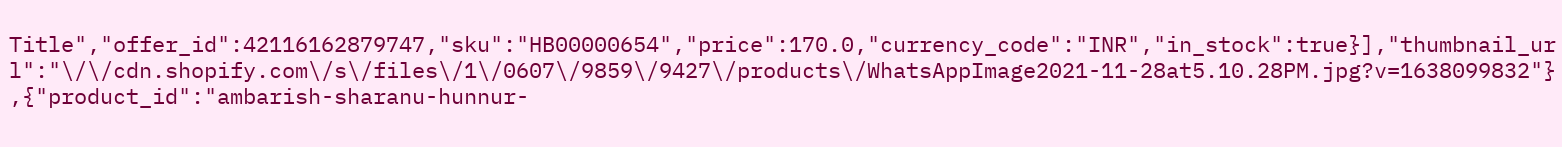Title","offer_id":42116162879747,"sku":"HB00000654","price":170.0,"currency_code":"INR","in_stock":true}],"thumbnail_url":"\/\/cdn.shopify.com\/s\/files\/1\/0607\/9859\/9427\/products\/WhatsAppImage2021-11-28at5.10.28PM.jpg?v=1638099832"},{"product_id":"ambarish-sharanu-hunnur-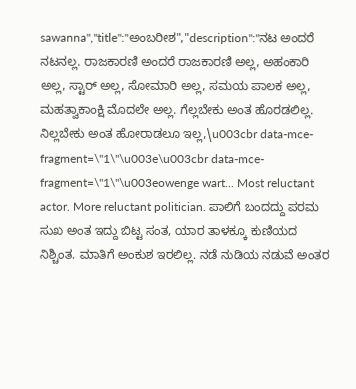sawanna","title":"ಅಂಬರೀಶ","description":"ನಟ ಅಂದರೆ ನಟನಲ್ಲ. ರಾಜಕಾರಣಿ ಅಂದರೆ ರಾಜಕಾರಣಿ ಅಲ್ಲ, ಅಹಂಕಾರಿ ಅಲ್ಲ, ಸ್ಟಾರ್ ಅಲ್ಲ, ಸೋಮಾರಿ ಅಲ್ಲ, ಸಮಯ ಪಾಲಕ ಅಲ್ಲ, ಮಹತ್ವಾಕಾಂಕ್ಷಿ ಮೊದಲೇ ಅಲ್ಲ. ಗೆಲ್ಲಬೇಕು ಅಂತ ಹೊರಡಲಿಲ್ಲ. ನಿಲ್ಲಬೇಕು ಅಂತ ಹೋರಾಡಲೂ ಇಲ್ಲ,\u003cbr data-mce-fragment=\"1\"\u003e\u003cbr data-mce-fragment=\"1\"\u003eowenge wart... Most reluctant actor. More reluctant politician. ಪಾಲಿಗೆ ಬಂದದ್ದು ಪರಮ ಸುಖ ಅಂತ ಇದ್ದು ಬಿಟ್ಟ ಸಂತ, ಯಾರ ತಾಳಕ್ಕೂ ಕುಣಿಯದ ನಿಶ್ಚಿಂತ. ಮಾತಿಗೆ ಅಂಕುಶ ಇರಲಿಲ್ಲ. ನಡೆ ನುಡಿಯ ನಡುವೆ ಅಂತರ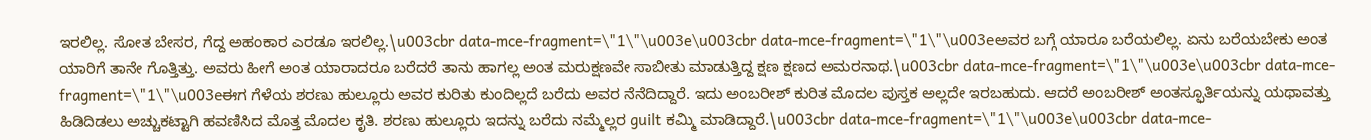ಇರಲಿಲ್ಲ. ಸೋತ ಬೇಸರ, ಗೆದ್ದ ಅಹಂಕಾರ ಎರಡೂ ಇರಲಿಲ್ಲ.\u003cbr data-mce-fragment=\"1\"\u003e\u003cbr data-mce-fragment=\"1\"\u003eಅವರ ಬಗ್ಗೆ ಯಾರೂ ಬರೆಯಲಿಲ್ಲ. ಏನು ಬರೆಯಬೇಕು ಅಂತ ಯಾರಿಗೆ ತಾನೇ ಗೊತ್ತಿತ್ತು. ಅವರು ಹೀಗೆ ಅಂತ ಯಾರಾದರೂ ಬರೆದರೆ ತಾನು ಹಾಗಲ್ಲ ಅಂತ ಮರುಕ್ಷಣವೇ ಸಾಬೀತು ಮಾಡುತ್ತಿದ್ದ ಕ್ಷಣ ಕ್ಷಣದ ಅಮರನಾಥ.\u003cbr data-mce-fragment=\"1\"\u003e\u003cbr data-mce-fragment=\"1\"\u003eಈಗ ಗೆಳೆಯ ಶರಣು ಹುಲ್ಲೂರು ಅವರ ಕುರಿತು ಕುಂದಿಲ್ಲದೆ ಬರೆದು ಅವರ ನೆನೆದಿದ್ದಾರೆ. ಇದು ಅಂಬರೀಶ್ ಕುರಿತ ಮೊದಲ ಪುಸ್ತಕ ಅಲ್ಲದೇ ಇರಬಹುದು. ಆದರೆ ಅಂಬರೀಶ್ ಅಂತಸ್ಫೂರ್ತಿಯನ್ನು ಯಥಾವತ್ತು ಹಿಡಿದಿಡಲು ಅಚ್ಚುಕಟ್ಟಾಗಿ ಹವಣಿಸಿದ ಮೊತ್ತ ಮೊದಲ ಕೃತಿ. ಶರಣು ಹುಲ್ಲೂರು ಇದನ್ನು ಬರೆದು ನಮ್ಮೆಲ್ಲರ guilt ಕಮ್ಮಿ ಮಾಡಿದ್ದಾರೆ.\u003cbr data-mce-fragment=\"1\"\u003e\u003cbr data-mce-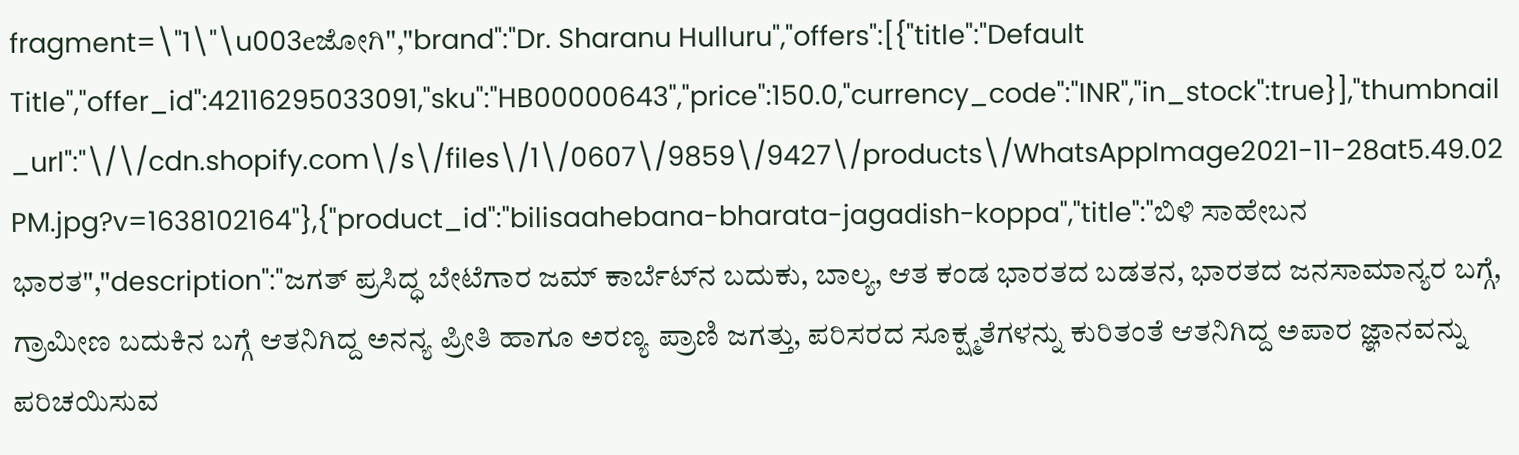fragment=\"1\"\u003eಜೋಗಿ","brand":"Dr. Sharanu Hulluru","offers":[{"title":"Default Title","offer_id":42116295033091,"sku":"HB00000643","price":150.0,"currency_code":"INR","in_stock":true}],"thumbnail_url":"\/\/cdn.shopify.com\/s\/files\/1\/0607\/9859\/9427\/products\/WhatsAppImage2021-11-28at5.49.02PM.jpg?v=1638102164"},{"product_id":"bilisaahebana-bharata-jagadish-koppa","title":"ಬಿಳಿ ಸಾಹೇಬನ ಭಾರತ","description":"ಜಗತ್ ಪ್ರಸಿದ್ಧ ಬೇಟೆಗಾರ ಜಮ್ ಕಾರ್ಬೆಟ್‌ನ ಬದುಕು, ಬಾಲ್ಯ, ಆತ ಕಂಡ ಭಾರತದ ಬಡತನ, ಭಾರತದ ಜನಸಾಮಾನ್ಯರ ಬಗ್ಗೆ, ಗ್ರಾಮೀಣ ಬದುಕಿನ ಬಗ್ಗೆ ಆತನಿಗಿದ್ದ ಅನನ್ಯ ಪ್ರೀತಿ ಹಾಗೂ ಅರಣ್ಯ ಪ್ರಾಣಿ ಜಗತ್ತು, ಪರಿಸರದ ಸೂಕ್ಷ್ಮತೆಗಳನ್ನು ಕುರಿತಂತೆ ಆತನಿಗಿದ್ದ ಅಪಾರ ಜ್ಞಾನವನ್ನು ಪರಿಚಯಿಸುವ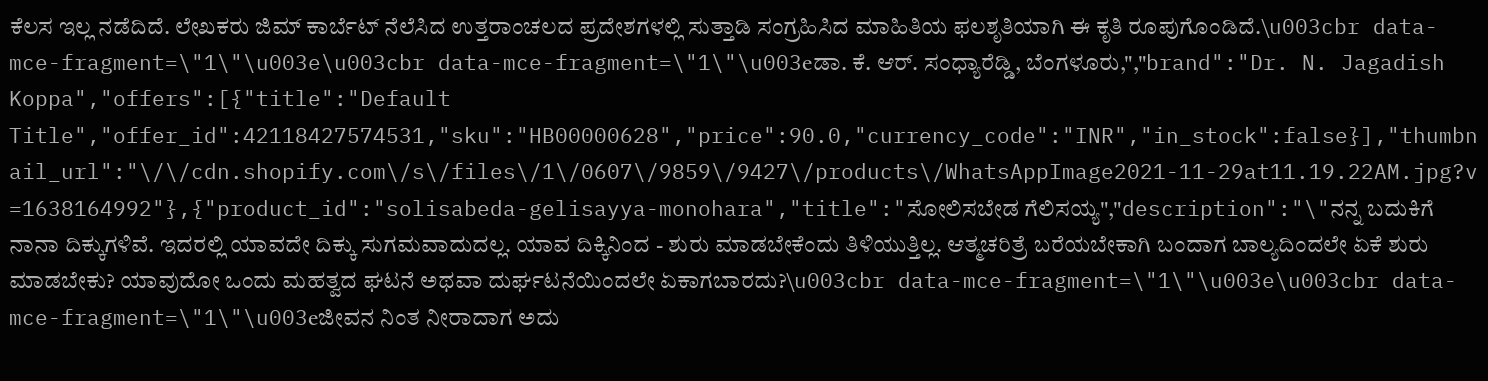ಕೆಲಸ ಇಲ್ಲ ನಡೆದಿದೆ. ಲೇಖಕರು ಜಿಮ್ ಕಾರ್ಬೆಟ್ ನೆಲೆಸಿದ ಉತ್ತರಾಂಚಲದ ಪ್ರದೇಶಗಳಲ್ಲಿ ಸುತ್ತಾಡಿ ಸಂಗ್ರಹಿಸಿದ ಮಾಹಿತಿಯ ಫಲಶೃತಿಯಾಗಿ ಈ ಕೃತಿ ರೂಪುಗೊಂಡಿದೆ.\u003cbr data-mce-fragment=\"1\"\u003e\u003cbr data-mce-fragment=\"1\"\u003eಡಾ. ಕೆ. ಆರ್. ಸಂಧ್ಯಾರೆಡ್ಡಿ, ಬೆಂಗಳೂರು,","brand":"Dr. N. Jagadish Koppa","offers":[{"title":"Default Title","offer_id":42118427574531,"sku":"HB00000628","price":90.0,"currency_code":"INR","in_stock":false}],"thumbnail_url":"\/\/cdn.shopify.com\/s\/files\/1\/0607\/9859\/9427\/products\/WhatsAppImage2021-11-29at11.19.22AM.jpg?v=1638164992"},{"product_id":"solisabeda-gelisayya-monohara","title":"ಸೋಲಿಸಬೇಡ ಗೆಲಿಸಯ್ಯ","description":"\"ನನ್ನ ಬದುಕಿಗೆ ನಾನಾ ದಿಕ್ಕುಗಳಿವೆ. ಇದರಲ್ಲಿ ಯಾವದೇ ದಿಕ್ಕು ಸುಗಮವಾದುದಲ್ಲ. ಯಾವ ದಿಕ್ಕಿನಿಂದ - ಶುರು ಮಾಡಬೇಕೆಂದು ತಿಳಿಯುತ್ತಿಲ್ಲ. ಆತ್ಮಚರಿತ್ರೆ ಬರೆಯಬೇಕಾಗಿ ಬಂದಾಗ ಬಾಲ್ಯದಿಂದಲೇ ಏಕೆ ಶುರು ಮಾಡಬೇಕು? ಯಾವುದೋ ಒಂದು ಮಹತ್ವದ ಘಟನೆ ಅಥವಾ ದುರ್ಘಟನೆಯಿಂದಲೇ ಏಕಾಗಬಾರದು?\u003cbr data-mce-fragment=\"1\"\u003e\u003cbr data-mce-fragment=\"1\"\u003eಜೀವನ ನಿಂತ ನೀರಾದಾಗ ಅದು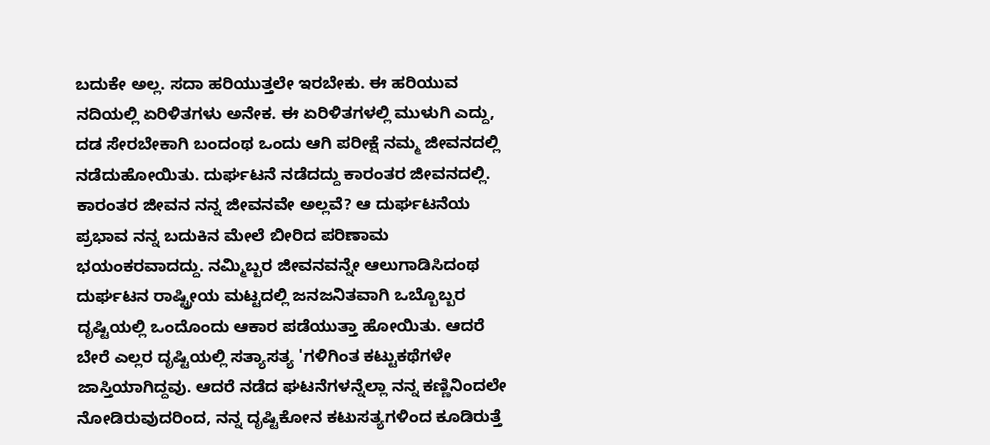ಬದುಕೇ ಅಲ್ಲ. ಸದಾ ಹರಿಯುತ್ತಲೇ ಇರಬೇಕು. ಈ ಹರಿಯುವ ನದಿಯಲ್ಲಿ ಏರಿಳಿತಗಳು ಅನೇಕ. ಈ ಏರಿಳಿತಗಳಲ್ಲಿ ಮುಳುಗಿ ಎದ್ದು, ದಡ ಸೇರಬೇಕಾಗಿ ಬಂದಂಥ ಒಂದು ಆಗಿ ಪರೀಕ್ಷೆ ನಮ್ಮ ಜೀವನದಲ್ಲಿ ನಡೆದುಹೋಯಿತು. ದುರ್ಘಟನೆ ನಡೆದದ್ದು ಕಾರಂತರ ಜೀವನದಲ್ಲಿ. ಕಾರಂತರ ಜೀವನ ನನ್ನ ಜೀವನವೇ ಅಲ್ಲವೆ? ಆ ದುರ್ಘಟನೆಯ ಪ್ರಭಾವ ನನ್ನ ಬದುಕಿನ ಮೇಲೆ ಬೀರಿದ ಪರಿಣಾಮ ಭಯಂಕರವಾದದ್ದು. ನಮ್ಮಿಬ್ಬರ ಜೀವನವನ್ನೇ ಆಲುಗಾಡಿಸಿದಂಥ ದುರ್ಘಟನ ರಾಷ್ಟ್ರೀಯ ಮಟ್ಟದಲ್ಲಿ ಜನಜನಿತವಾಗಿ ಒಬ್ಬೊಬ್ಬರ ದೃಷ್ಟಿಯಲ್ಲಿ ಒಂದೊಂದು ಆಕಾರ ಪಡೆಯುತ್ತಾ ಹೋಯಿತು. ಆದರೆ ಬೇರೆ ಎಲ್ಲರ ದೃಷ್ಟಿಯಲ್ಲಿ ಸತ್ಯಾಸತ್ಯ 'ಗಳಿಗಿಂತ ಕಟ್ಟುಕಥೆಗಳೇ ಜಾಸ್ತಿಯಾಗಿದ್ದವು. ಆದರೆ ನಡೆದ ಘಟನೆಗಳನ್ನೆಲ್ಲಾ ನನ್ನ ಕಣ್ಣಿನಿಂದಲೇ ನೋಡಿರುವುದರಿಂದ, ನನ್ನ ದೃಷ್ಟಿಕೋನ ಕಟುಸತ್ಯಗಳಿಂದ ಕೂಡಿರುತ್ತೆ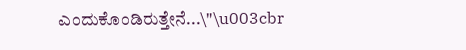ಎಂದುಕೊಂಡಿರುತ್ತೇನೆ...\"\u003cbr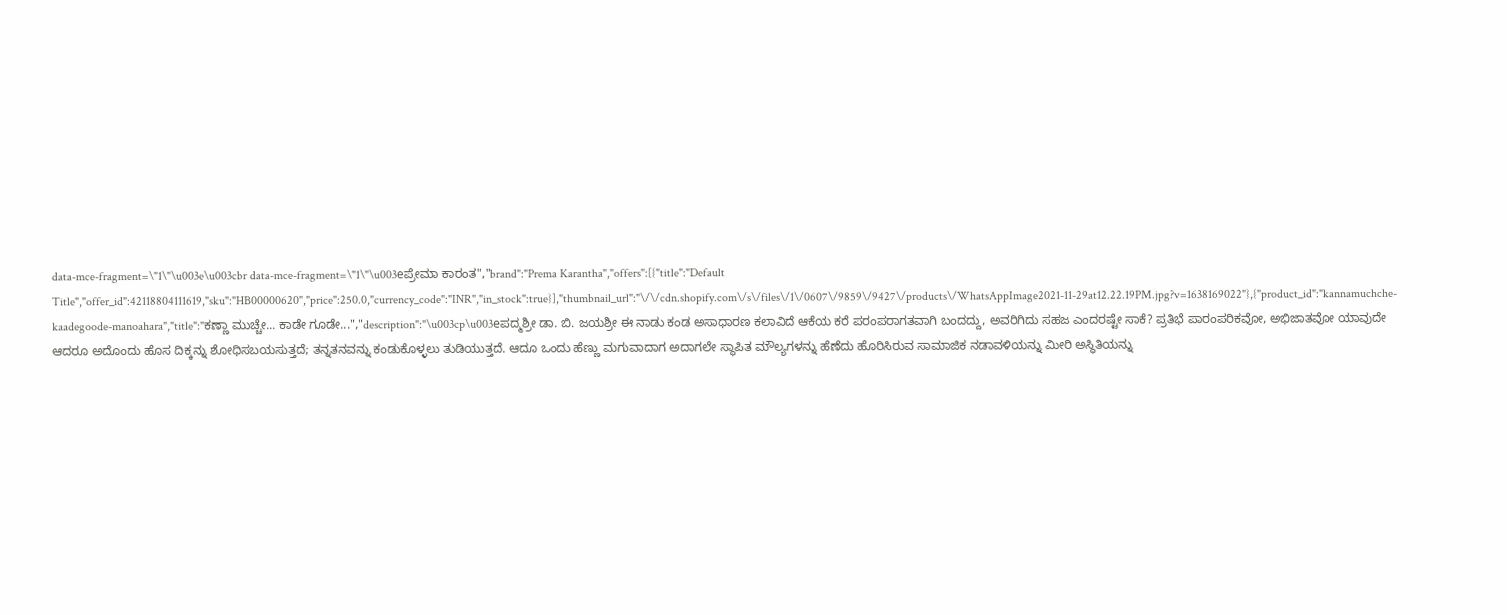data-mce-fragment=\"1\"\u003e\u003cbr data-mce-fragment=\"1\"\u003eಪ್ರೇಮಾ ಕಾರಂತ","brand":"Prema Karantha","offers":[{"title":"Default Title","offer_id":42118804111619,"sku":"HB00000620","price":250.0,"currency_code":"INR","in_stock":true}],"thumbnail_url":"\/\/cdn.shopify.com\/s\/files\/1\/0607\/9859\/9427\/products\/WhatsAppImage2021-11-29at12.22.19PM.jpg?v=1638169022"},{"product_id":"kannamuchche-kaadegoode-manoahara","title":"ಕಣ್ಣಾ ಮುಚ್ಚೇ... ಕಾಡೇ ಗೂಡೇ...","description":"\u003cp\u003eಪದ್ಮಶ್ರೀ ಡಾ. ಬಿ. ಜಯಶ್ರೀ ಈ ನಾಡು ಕಂಡ ಅಸಾಧಾರಣ ಕಲಾವಿದೆ ಆಕೆಯ ಕರೆ ಪರಂಪರಾಗತವಾಗಿ ಬಂದದ್ದು, ಅವರಿಗಿದು ಸಹಜ ಎಂದರಷ್ಟೇ ಸಾಕೆ? ಪ್ರತಿಭೆ ಪಾರಂಪರಿಕವೋ, ಅಭಿಜಾತವೋ ಯಾವುದೇ ಆದರೂ ಅದೊಂದು ಹೊಸ ದಿಕ್ಕನ್ನು ಶೋಧಿಸಬಯಸುತ್ತದೆ; ತನ್ನತನವನ್ನು ಕಂಡುಕೊಳ್ಳಲು ತುಡಿಯುತ್ತದೆ. ಆದೂ ಒಂದು ಹೆಣ್ಣು ಮಗುವಾದಾಗ ಅದಾಗಲೇ ಸ್ಥಾಪಿತ ಮೌಲ್ಯಗಳನ್ನು ಹೆಣೆದು ಹೊರಿಸಿರುವ ಸಾಮಾಜಿಕ ನಡಾವಳಿಯನ್ನು ಮೀರಿ ಅಸ್ಥಿತಿಯನ್ನು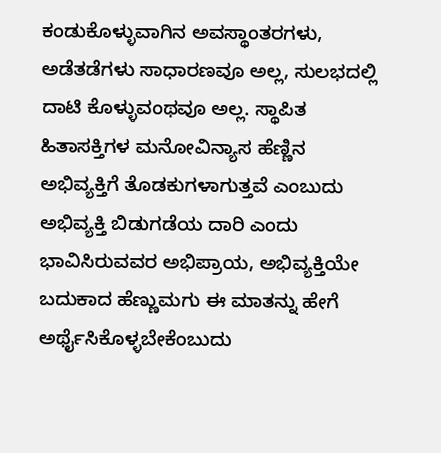ಕಂಡುಕೊಳ್ಳುವಾಗಿನ ಅವಸ್ಥಾಂತರಗಳು, ಅಡೆತಡೆಗಳು ಸಾಧಾರಣವೂ ಅಲ್ಲ, ಸುಲಭದಲ್ಲಿ ದಾಟಿ ಕೊಳ್ಳುವಂಥವೂ ಅಲ್ಲ. ಸ್ಥಾಪಿತ ಹಿತಾಸಕ್ತಿಗಳ ಮನೋವಿನ್ಯಾಸ ಹೆಣ್ಣಿನ ಅಭಿವ್ಯಕ್ತಿಗೆ ತೊಡಕುಗಳಾಗುತ್ತವೆ ಎಂಬುದು ಅಭಿವ್ಯಕ್ತಿ ಬಿಡುಗಡೆಯ ದಾರಿ ಎಂದು ಭಾವಿಸಿರುವವರ ಅಭಿಪ್ರಾಯ, ಅಭಿವ್ಯಕ್ತಿಯೇ ಬದುಕಾದ ಹೆಣ್ಣುಮಗು ಈ ಮಾತನ್ನು ಹೇಗೆ ಅರ್ಥೈಸಿಕೊಳ್ಳಬೇಕೆಂಬುದು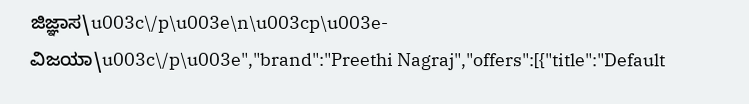ಜಿಜ್ಞಾಸ\u003c\/p\u003e\n\u003cp\u003e- ವಿಜಯಾ\u003c\/p\u003e","brand":"Preethi Nagraj","offers":[{"title":"Default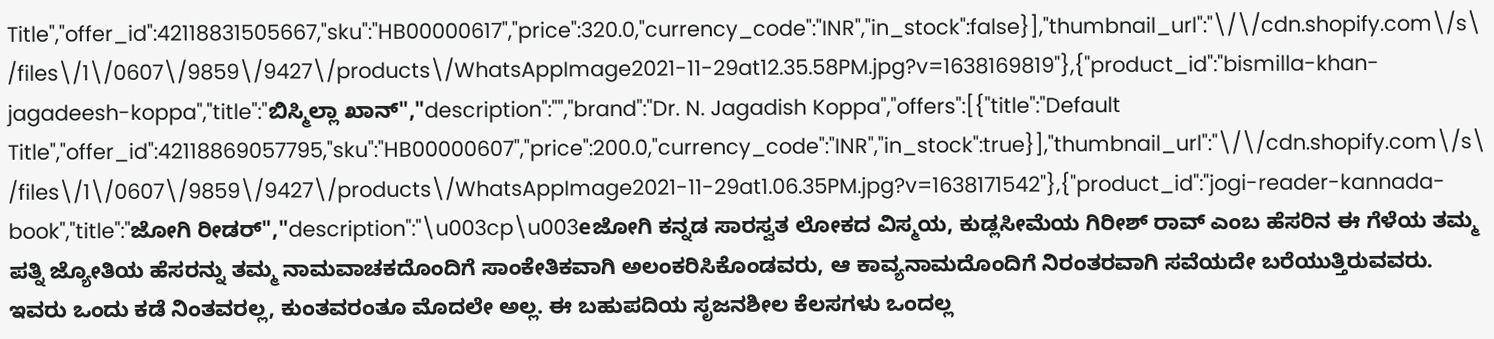Title","offer_id":42118831505667,"sku":"HB00000617","price":320.0,"currency_code":"INR","in_stock":false}],"thumbnail_url":"\/\/cdn.shopify.com\/s\/files\/1\/0607\/9859\/9427\/products\/WhatsAppImage2021-11-29at12.35.58PM.jpg?v=1638169819"},{"product_id":"bismilla-khan-jagadeesh-koppa","title":"ಬಿಸ್ಮಿಲ್ಲಾ ಖಾನ್","description":"","brand":"Dr. N. Jagadish Koppa","offers":[{"title":"Default Title","offer_id":42118869057795,"sku":"HB00000607","price":200.0,"currency_code":"INR","in_stock":true}],"thumbnail_url":"\/\/cdn.shopify.com\/s\/files\/1\/0607\/9859\/9427\/products\/WhatsAppImage2021-11-29at1.06.35PM.jpg?v=1638171542"},{"product_id":"jogi-reader-kannada-book","title":"ಜೋಗಿ ರೀಡರ್","description":"\u003cp\u003eಜೋಗಿ ಕನ್ನಡ ಸಾರಸ್ವತ ಲೋಕದ ವಿಸ್ಮಯ, ಕುಡ್ಲಸೀಮೆಯ ಗಿರೀಶ್ ರಾವ್ ಎಂಬ ಹೆಸರಿನ ಈ ಗೆಳೆಯ ತಮ್ಮ ಪತ್ನಿ ಜ್ಯೋತಿಯ ಹೆಸರನ್ನು ತಮ್ಮ ನಾಮವಾಚಕದೊಂದಿಗೆ ಸಾಂಕೇತಿಕವಾಗಿ ಅಲಂಕರಿಸಿಕೊಂಡವರು, ಆ ಕಾವ್ಯನಾಮದೊಂದಿಗೆ ನಿರಂತರವಾಗಿ ಸವೆಯದೇ ಬರೆಯುತ್ತಿರುವವರು. ಇವರು ಒಂದು ಕಡೆ ನಿಂತವರಲ್ಲ, ಕುಂತವರಂತೂ ಮೊದಲೇ ಅಲ್ಲ. ಈ ಬಹುಪದಿಯ ಸೃಜನಶೀಲ ಕೆಲಸಗಳು ಒಂದಲ್ಲ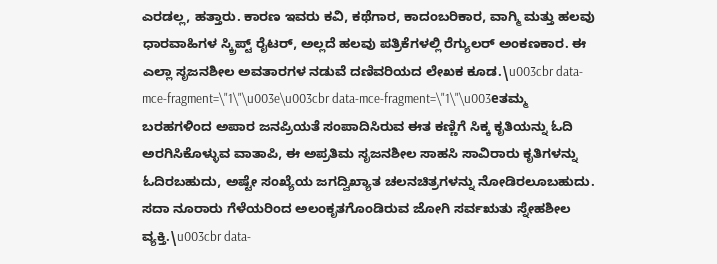ಎರಡಲ್ಲ, ಹತ್ತಾರು. ಕಾರಣ ಇವರು ಕವಿ, ಕಥೆಗಾರ, ಕಾದಂಬರಿಕಾರ, ವಾಗ್ಮಿ ಮತ್ತು ಹಲವು ಧಾರವಾಹಿಗಳ ಸ್ಕ್ರಿಪ್ಟ್ ರೈಟರ್, ಅಲ್ಲದೆ ಹಲವು ಪತ್ರಿಕೆಗಳಲ್ಲಿ ರೆಗ್ಯುಲರ್ ಅಂಕಣಕಾರ. ಈ ಎಲ್ಲಾ ಸೃಜನಶೀಲ ಅವತಾರಗಳ ನಡುವೆ ದಣಿವರಿಯದ ಲೇಖಕ ಕೂಡ.\u003cbr data-mce-fragment=\"1\"\u003e\u003cbr data-mce-fragment=\"1\"\u003eತಮ್ಮ ಬರಹಗಳಿಂದ ಅಪಾರ ಜನಪ್ರಿಯತೆ ಸಂಪಾದಿಸಿರುವ ಈತ ಕಣ್ಣಿಗೆ ಸಿಕ್ಕ ಕೃತಿಯನ್ನು ಓದಿ ಅರಗಿಸಿಕೊಳ್ಳುವ ವಾತಾಪಿ, ಈ ಅಪ್ರತಿಮ ಸೃಜನಶೀಲ ಸಾಹಸಿ ಸಾವಿರಾರು ಕೃತಿಗಳನ್ನು ಓದಿರಬಹುದು, ಅಷ್ಟೇ ಸಂಖ್ಯೆಯ ಜಗದ್ವಿಖ್ಯಾತ ಚಲನಚಿತ್ರಗಳನ್ನು ನೋಡಿರಲೂಬಹುದು. ಸದಾ ನೂರಾರು ಗೆಳೆಯರಿಂದ ಅಲಂಕೃತಗೊಂಡಿರುವ ಜೋಗಿ ಸರ್ವಋತು ಸ್ನೇಹಶೀಲ ವ್ಯಕ್ತಿ.\u003cbr data-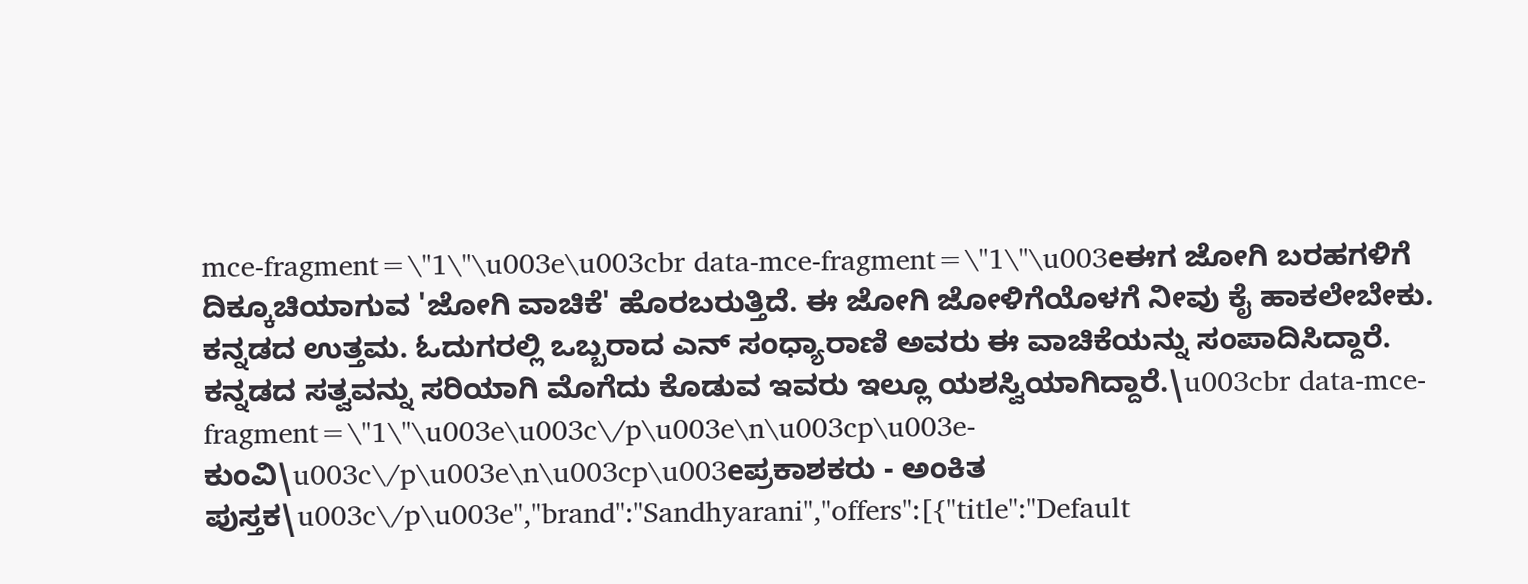mce-fragment=\"1\"\u003e\u003cbr data-mce-fragment=\"1\"\u003eಈಗ ಜೋಗಿ ಬರಹಗಳಿಗೆ ದಿಕ್ಕೂಚಿಯಾಗುವ 'ಜೋಗಿ ವಾಚಿಕೆ' ಹೊರಬರುತ್ತಿದೆ. ಈ ಜೋಗಿ ಜೋಳಿಗೆಯೊಳಗೆ ನೀವು ಕೈ ಹಾಕಲೇಬೇಕು. ಕನ್ನಡದ ಉತ್ತಮ. ಓದುಗರಲ್ಲಿ ಒಬ್ಬರಾದ ಎನ್ ಸಂಧ್ಯಾರಾಣಿ ಅವರು ಈ ವಾಚಿಕೆಯನ್ನು ಸಂಪಾದಿಸಿದ್ದಾರೆ. ಕನ್ನಡದ ಸತ್ವವನ್ನು ಸರಿಯಾಗಿ ಮೊಗೆದು ಕೊಡುವ ಇವರು ಇಲ್ಲೂ ಯಶಸ್ವಿಯಾಗಿದ್ದಾರೆ.\u003cbr data-mce-fragment=\"1\"\u003e\u003c\/p\u003e\n\u003cp\u003e-ಕುಂವಿ\u003c\/p\u003e\n\u003cp\u003eಪ್ರಕಾಶಕರು - ಅಂಕಿತ ಪುಸ್ತಕ\u003c\/p\u003e","brand":"Sandhyarani","offers":[{"title":"Default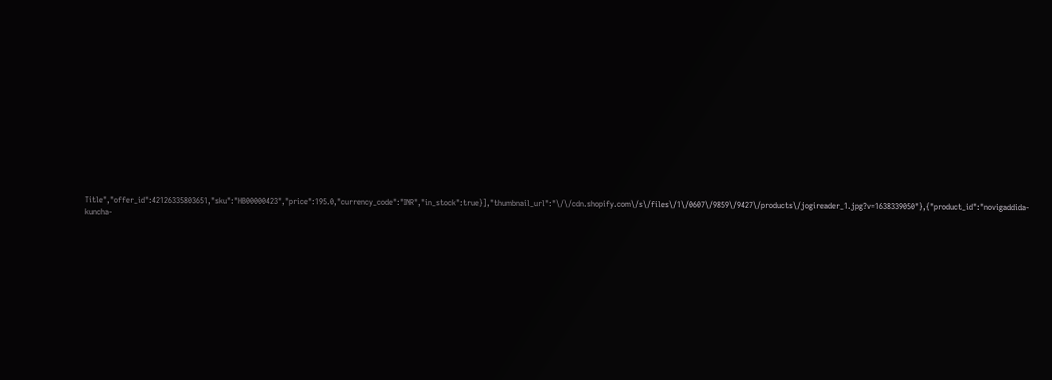Title","offer_id":42126335803651,"sku":"HB00000423","price":195.0,"currency_code":"INR","in_stock":true}],"thumbnail_url":"\/\/cdn.shopify.com\/s\/files\/1\/0607\/9859\/9427\/products\/jogireader_1.jpg?v=1638339050"},{"product_id":"novigaddida-kuncha-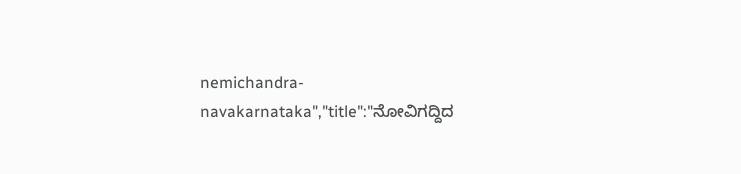nemichandra-navakarnataka","title":"ನೋವಿಗದ್ದಿದ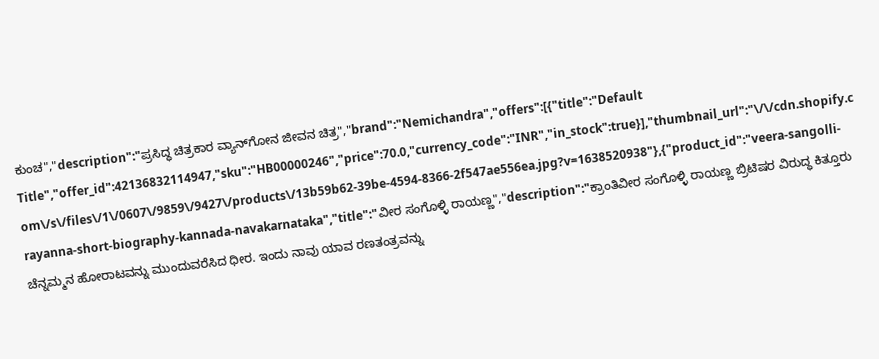ಕುಂಚ","description":"ಪ್ರಸಿದ್ಧ ಚಿತ್ರಕಾರ ವ್ಯಾನ್‌ಗೋನ ಜೀವನ ಚಿತ್ರ","brand":"Nemichandra","offers":[{"title":"Default Title","offer_id":42136832114947,"sku":"HB00000246","price":70.0,"currency_code":"INR","in_stock":true}],"thumbnail_url":"\/\/cdn.shopify.com\/s\/files\/1\/0607\/9859\/9427\/products\/13b59b62-39be-4594-8366-2f547ae556ea.jpg?v=1638520938"},{"product_id":"veera-sangolli-rayanna-short-biography-kannada-navakarnataka","title":"ವೀರ ಸಂಗೊಳ್ಳಿ ರಾಯಣ್ಣ","description":"ಕ್ರಾಂತಿವೀರ ಸಂಗೊಳ್ಳಿ ರಾಯಣ್ಣ ಬ್ರಿಟಿಷರ ವಿರುದ್ಧ ಕಿತ್ತೂರು ಚೆನ್ನಮ್ಮನ ಹೋರಾಟವನ್ನು ಮುಂದುವರೆಸಿದ ಧೀರ. ಇಂದು ನಾವು ಯಾವ ರಣತಂತ್ರವನ್ನು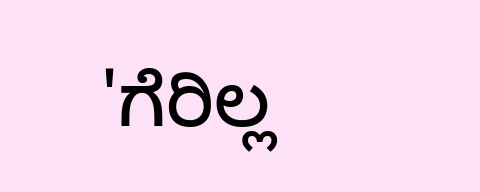'ಗೆರಿಲ್ಲ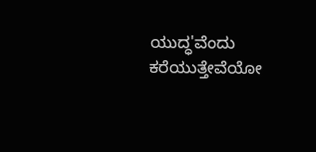ಯುದ್ಧ'ವೆಂದು ಕರೆಯುತ್ತೇವೆಯೋ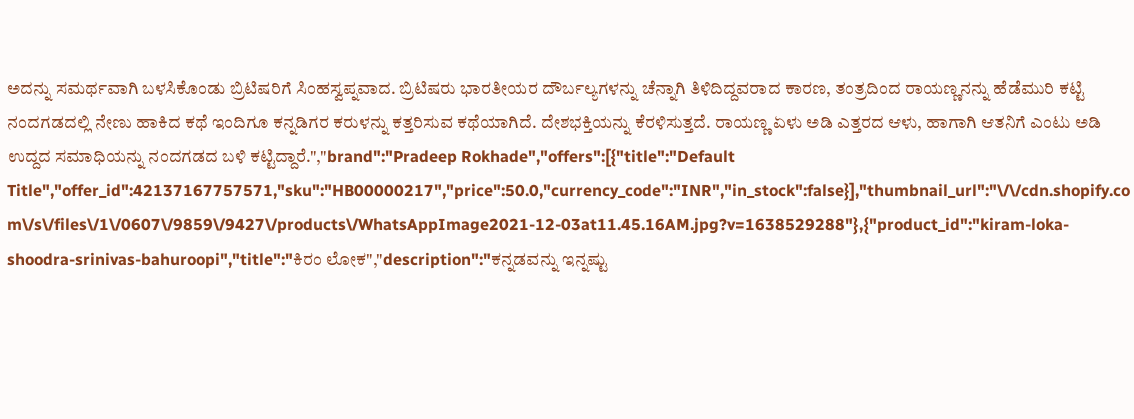ಅದನ್ನು ಸಮರ್ಥವಾಗಿ ಬಳಸಿಕೊಂಡು ಬ್ರಿಟಿಷರಿಗೆ ಸಿಂಹಸ್ವಪ್ನವಾದ. ಬ್ರಿಟಿಷರು ಭಾರತೀಯರ ದೌರ್ಬಲ್ಯಗಳನ್ನು ಚೆನ್ನಾಗಿ ತಿಳಿದಿದ್ದವರಾದ ಕಾರಣ, ತಂತ್ರದಿಂದ ರಾಯಣ್ಣನನ್ನು ಹೆಡೆಮುರಿ ಕಟ್ಟಿ ನಂದಗಡದಲ್ಲಿ ನೇಣು ಹಾಕಿದ ಕಥೆ ಇಂದಿಗೂ ಕನ್ನಡಿಗರ ಕರುಳನ್ನು ಕತ್ತರಿಸುವ ಕಥೆಯಾಗಿದೆ. ದೇಶಭಕ್ತಿಯನ್ನು ಕೆರಳಿಸುತ್ತದೆ. ರಾಯಣ್ಣ ಏಳು ಅಡಿ ಎತ್ತರದ ಆಳು, ಹಾಗಾಗಿ ಆತನಿಗೆ ಎಂಟು ಅಡಿ ಉದ್ದದ ಸಮಾಧಿಯನ್ನು ನಂದಗಡದ ಬಳಿ ಕಟ್ಟಿದ್ದಾರೆ.","brand":"Pradeep Rokhade","offers":[{"title":"Default Title","offer_id":42137167757571,"sku":"HB00000217","price":50.0,"currency_code":"INR","in_stock":false}],"thumbnail_url":"\/\/cdn.shopify.com\/s\/files\/1\/0607\/9859\/9427\/products\/WhatsAppImage2021-12-03at11.45.16AM.jpg?v=1638529288"},{"product_id":"kiram-loka-shoodra-srinivas-bahuroopi","title":"ಕಿರಂ ಲೋಕ","description":"ಕನ್ನಡವನ್ನು ಇನ್ನಷ್ಟು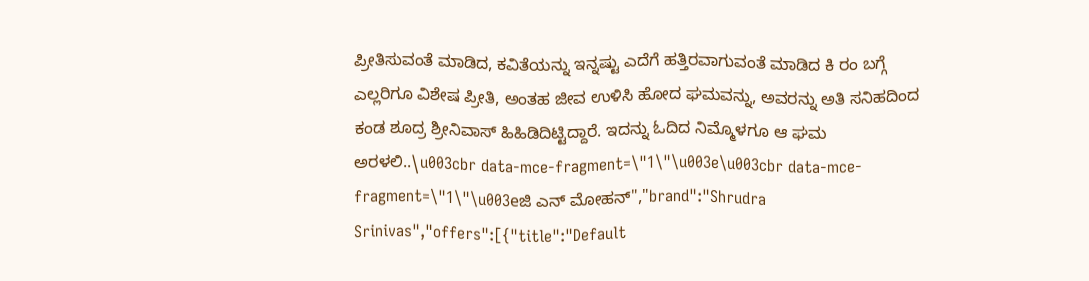ಪ್ರೀತಿಸುವಂತೆ ಮಾಡಿದ, ಕವಿತೆಯನ್ನು ಇನ್ನಷ್ಟು ಎದೆಗೆ ಹತ್ತಿರವಾಗುವಂತೆ ಮಾಡಿದ ಕಿ ರಂ ಬಗ್ಗೆ ಎಲ್ಲರಿಗೂ ವಿಶೇಷ ಪ್ರೀತಿ, ಅಂತಹ ಜೀವ ಉಳಿಸಿ ಹೋದ ಘಮವನ್ನು, ಅವರನ್ನು ಅತಿ ಸನಿಹದಿಂದ ಕಂಡ ಶೂದ್ರ ಶ್ರೀನಿವಾಸ್ ಹಿಹಿಡಿದಿಟ್ಟಿದ್ದಾರೆ. ಇದನ್ನು ಓದಿದ ನಿಮ್ಮೊಳಗೂ ಆ ಘಮ ಅರಳಲಿ..\u003cbr data-mce-fragment=\"1\"\u003e\u003cbr data-mce-fragment=\"1\"\u003eಜಿ ಎನ್ ಮೋಹನ್","brand":"Shrudra Srinivas","offers":[{"title":"Default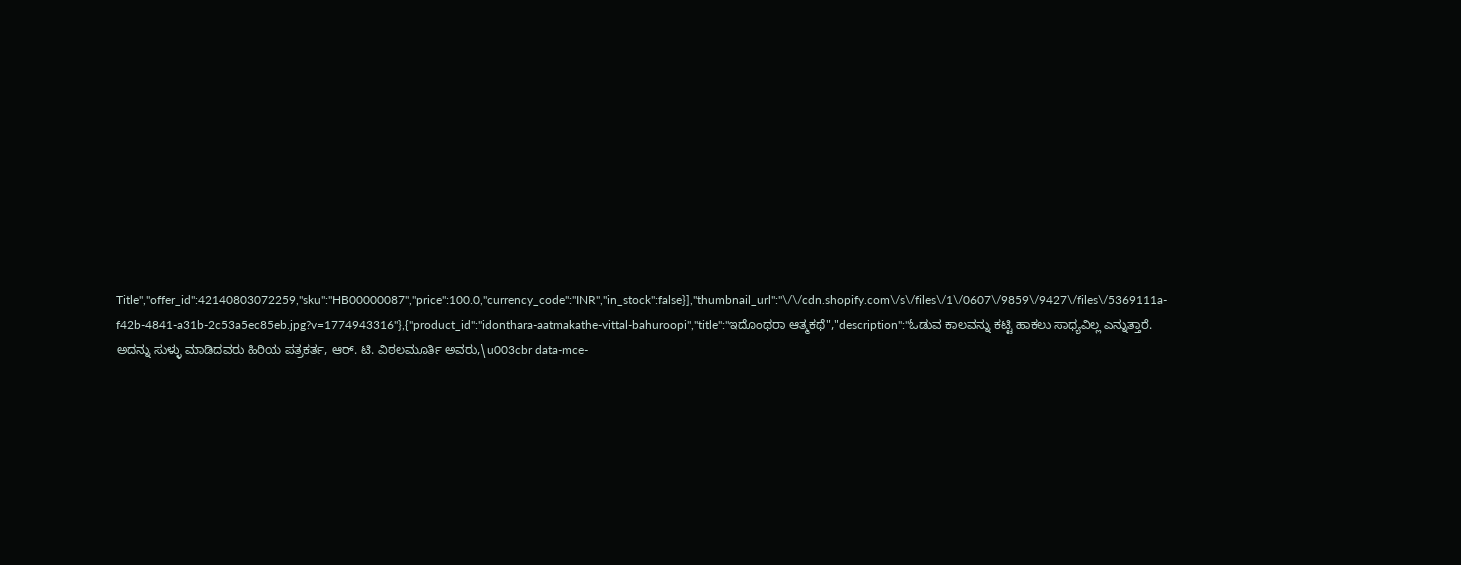Title","offer_id":42140803072259,"sku":"HB00000087","price":100.0,"currency_code":"INR","in_stock":false}],"thumbnail_url":"\/\/cdn.shopify.com\/s\/files\/1\/0607\/9859\/9427\/files\/5369111a-f42b-4841-a31b-2c53a5ec85eb.jpg?v=1774943316"},{"product_id":"idonthara-aatmakathe-vittal-bahuroopi","title":"ಇದೊಂಥರಾ ಆತ್ಮಕಥೆ","description":"ಓಡುವ ಕಾಲವನ್ನು ಕಟ್ಟಿ ಹಾಕಲು ಸಾಧ್ಯವಿಲ್ಲ ಎನ್ನುತ್ತಾರೆ. ಅದನ್ನು ಸುಳ್ಳು ಮಾಡಿದವರು ಹಿರಿಯ ಪತ್ರಕರ್ತ, ಆರ್. ಟಿ. ವಿಠಲಮೂರ್ತಿ ಅವರು,\u003cbr data-mce-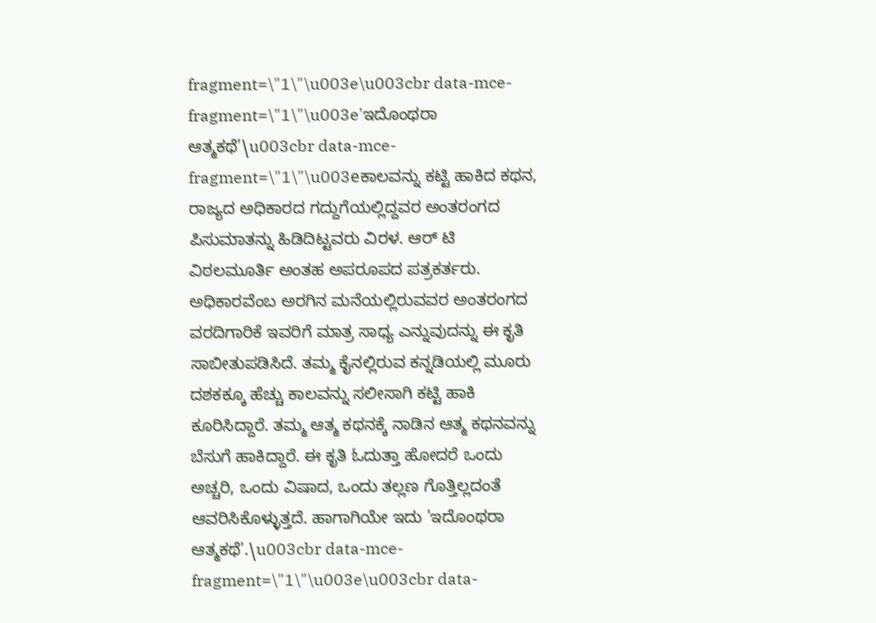fragment=\"1\"\u003e\u003cbr data-mce-fragment=\"1\"\u003e'ಇದೊಂಥರಾ ಆತ್ಮಕಥೆ'\u003cbr data-mce-fragment=\"1\"\u003eಕಾಲವನ್ನು ಕಟ್ಟಿ ಹಾಕಿದ ಕಥನ, ರಾಜ್ಯದ ಅಧಿಕಾರದ ಗದ್ದುಗೆಯಲ್ಲಿದ್ದವರ ಅಂತರಂಗದ ಪಿಸುಮಾತನ್ನು ಹಿಡಿದಿಟ್ಟವರು ವಿರಳ. ಆರ್ ಟಿ ವಿಠಲಮೂರ್ತಿ ಅಂತಹ ಅಪರೂಪದ ಪತ್ರಕರ್ತರು. ಅಧಿಕಾರವೆಂಬ ಅರಗಿನ ಮನೆಯಲ್ಲಿರುವವರ ಅಂತರಂಗದ ವರದಿಗಾರಿಕೆ ಇವರಿಗೆ ಮಾತ್ರ ಸಾಧ್ಯ ಎನ್ನುವುದನ್ನು ಈ ಕೃತಿ ಸಾಬೀತುಪಡಿಸಿದೆ. ತಮ್ಮ ಕೈನಲ್ಲಿರುವ ಕನ್ನಡಿಯಲ್ಲಿ ಮೂರು ದಶಕಕ್ಕೂ ಹೆಚ್ಚು ಕಾಲವನ್ನು ಸಲೀಸಾಗಿ ಕಟ್ಟಿ ಹಾಕಿ ಕೂರಿಸಿದ್ದಾರೆ. ತಮ್ಮ ಆತ್ಮ ಕಥನಕ್ಕೆ ನಾಡಿನ ಆತ್ಮ ಕಥನವನ್ನು ಬೆಸುಗೆ ಹಾಕಿದ್ದಾರೆ. ಈ ಕೃತಿ ಓದುತ್ತಾ ಹೋದರೆ ಒಂದು ಅಚ್ಚರಿ, ಒಂದು ವಿಷಾದ, ಒಂದು ತಲ್ಲಣ ಗೊತ್ತಿಲ್ಲದಂತೆ ಆವರಿಸಿಕೊಳ್ಳುತ್ತದೆ. ಹಾಗಾಗಿಯೇ ಇದು 'ಇದೊಂಥರಾ ಆತ್ಮಕಥೆ'.\u003cbr data-mce-fragment=\"1\"\u003e\u003cbr data-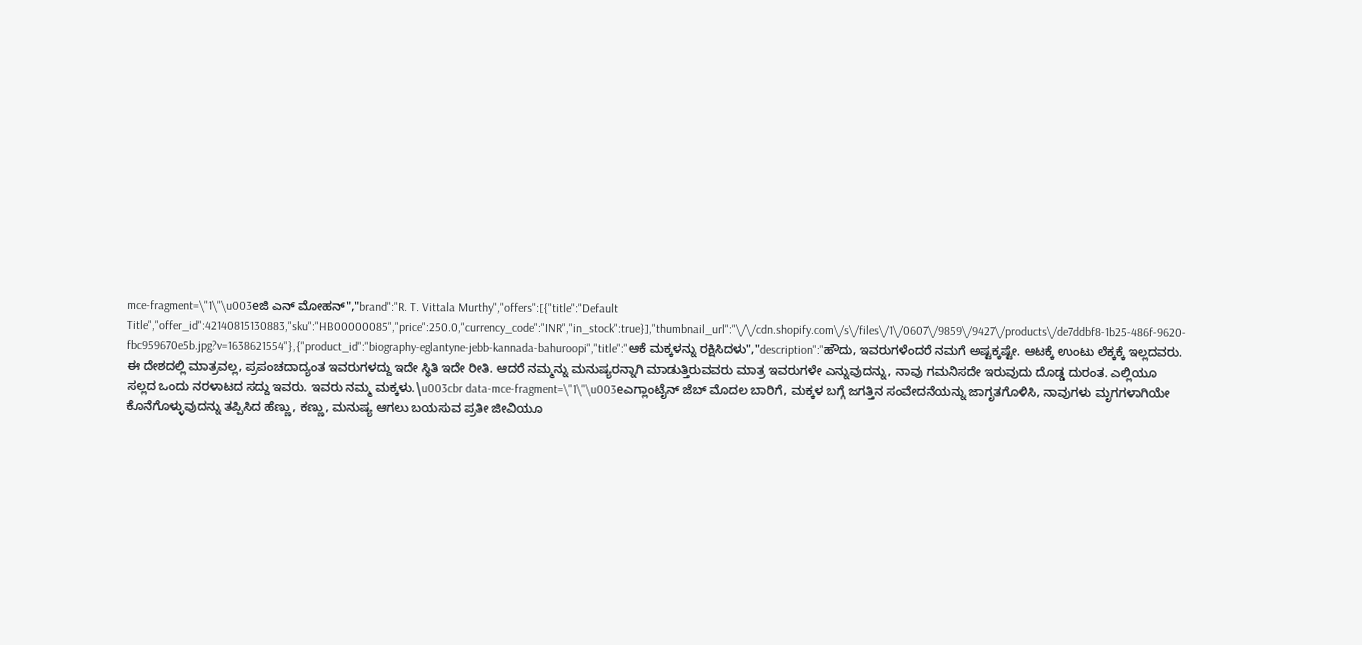mce-fragment=\"1\"\u003eಜಿ ಎನ್ ಮೋಹನ್","brand":"R. T. Vittala Murthy","offers":[{"title":"Default Title","offer_id":42140815130883,"sku":"HB00000085","price":250.0,"currency_code":"INR","in_stock":true}],"thumbnail_url":"\/\/cdn.shopify.com\/s\/files\/1\/0607\/9859\/9427\/products\/de7ddbf8-1b25-486f-9620-fbc959670e5b.jpg?v=1638621554"},{"product_id":"biography-eglantyne-jebb-kannada-bahuroopi","title":"ಆಕೆ ಮಕ್ಕಳನ್ನು ರಕ್ಷಿಸಿದಳು","description":"ಹೌದು, ಇವರುಗಳೆಂದರೆ ನಮಗೆ ಅಷ್ಟಕ್ಕಷ್ಟೇ. ಆಟಕ್ಕೆ ಉಂಟು ಲೆಕ್ಕಕ್ಕೆ ಇಲ್ಲದವರು. ಈ ದೇಶದಲ್ಲಿ ಮಾತ್ರವಲ್ಲ, ಪ್ರಪಂಚದಾದ್ಯಂತ ಇವರುಗಳದ್ದು ಇದೇ ಸ್ಥಿತಿ ಇದೇ ರೀತಿ. ಆದರೆ ನಮ್ಮನ್ನು ಮನುಷ್ಯರನ್ನಾಗಿ ಮಾಡುತ್ತಿರುವವರು ಮಾತ್ರ ಇವರುಗಳೇ ಎನ್ನುವುದನ್ನು, ನಾವು ಗಮನಿಸದೇ ಇರುವುದು ದೊಡ್ಡ ದುರಂತ. ಎಲ್ಲಿಯೂ ಸಲ್ಲದ ಒಂದು ನರಳಾಟದ ಸದ್ದು ಇವರು. ಇವರು ನಮ್ಮ ಮಕ್ಕಳು.\u003cbr data-mce-fragment=\"1\"\u003eಎಗ್ಲಾಂಟೈನ್ ಜೆಬ್ ಮೊದಲ ಬಾರಿಗೆ, ಮಕ್ಕಳ ಬಗ್ಗೆ ಜಗತ್ತಿನ ಸಂವೇದನೆಯನ್ನು ಜಾಗೃತಗೊಳಿಸಿ, ನಾವುಗಳು ಮೃಗಗಳಾಗಿಯೇ ಕೊನೆಗೊಳ್ಳುವುದನ್ನು ತಪ್ಪಿಸಿದ ಹೆಣ್ಣು, ಕಣ್ಣು, ಮನುಷ್ಯ ಆಗಲು ಬಯಸುವ ಪ್ರತೀ ಜೀವಿಯೂ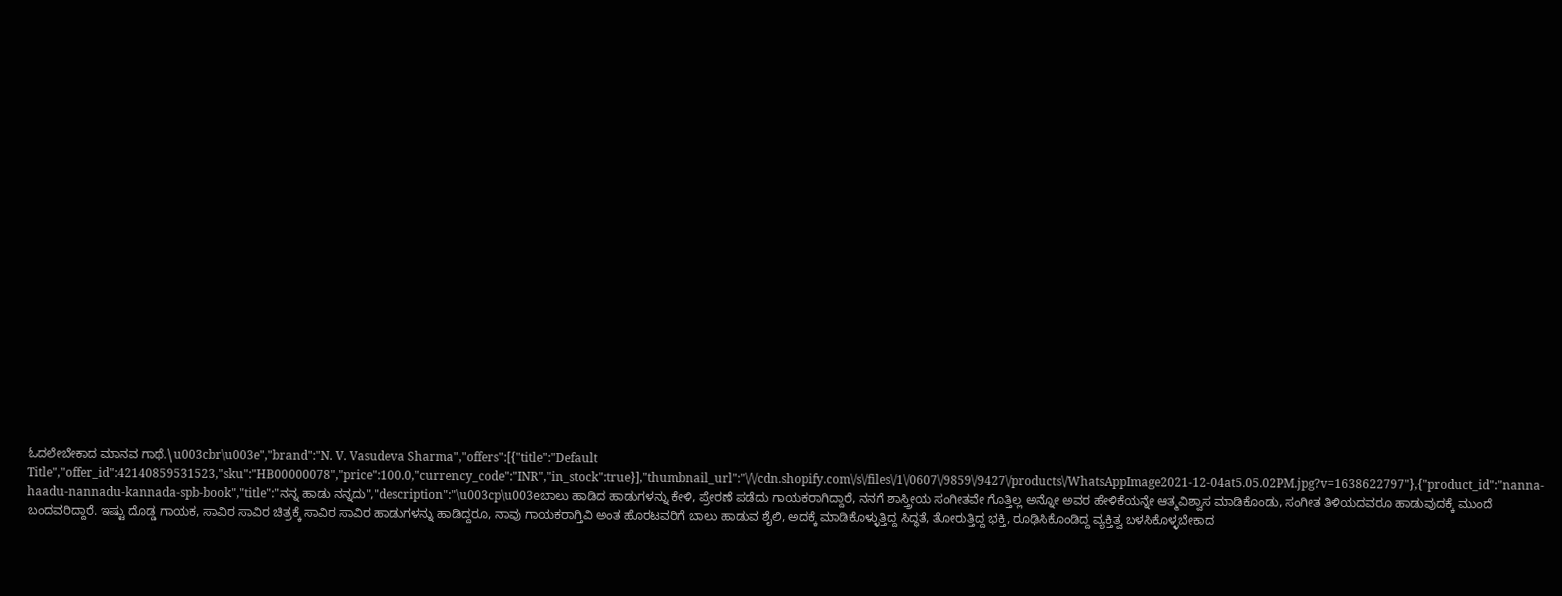ಓದಲೇಬೇಕಾದ ಮಾನವ ಗಾಥೆ.\u003cbr\u003e","brand":"N. V. Vasudeva Sharma","offers":[{"title":"Default Title","offer_id":42140859531523,"sku":"HB00000078","price":100.0,"currency_code":"INR","in_stock":true}],"thumbnail_url":"\/\/cdn.shopify.com\/s\/files\/1\/0607\/9859\/9427\/products\/WhatsAppImage2021-12-04at5.05.02PM.jpg?v=1638622797"},{"product_id":"nanna-haadu-nannadu-kannada-spb-book","title":"ನನ್ನ ಹಾಡು ನನ್ನದು","description":"\u003cp\u003eಬಾಲು ಹಾಡಿದ ಹಾಡುಗಳನ್ನು ಕೇಳಿ, ಪ್ರೇರಣೆ ಪಡೆದು ಗಾಯಕರಾಗಿದ್ದಾರೆ, ನನಗೆ ಶಾಸ್ತ್ರೀಯ ಸಂಗೀತವೇ ಗೊತ್ತಿಲ್ಲ ಅನ್ನೋ ಅವರ ಹೇಳಿಕೆಯನ್ನೇ ಆತ್ಮವಿಶ್ವಾಸ ಮಾಡಿಕೊಂಡು, ಸಂಗೀತ ತಿಳಿಯದವರೂ ಹಾಡುವುದಕ್ಕೆ ಮುಂದೆ ಬಂದವರಿದ್ದಾರೆ. ಇಷ್ಟು ದೊಡ್ಡ ಗಾಯಕ, ಸಾವಿರ ಸಾವಿರ ಚಿತ್ರಕ್ಕೆ ಸಾವಿರ ಸಾವಿರ ಹಾಡುಗಳನ್ನು ಹಾಡಿದ್ದರೂ, ನಾವು ಗಾಯಕರಾಗ್ತಿವಿ ಅಂತ ಹೊರಟವರಿಗೆ ಬಾಲು ಹಾಡುವ ಶೈಲಿ, ಅದಕ್ಕೆ ಮಾಡಿಕೊಳ್ಳುತ್ತಿದ್ದ ಸಿದ್ಧತೆ, ತೋರುತ್ತಿದ್ದ ಭಕ್ತಿ, ರೂಢಿಸಿಕೊಂಡಿದ್ದ ವ್ಯಕ್ತಿತ್ವ ಬಳಸಿಕೊಳ್ಳಬೇಕಾದ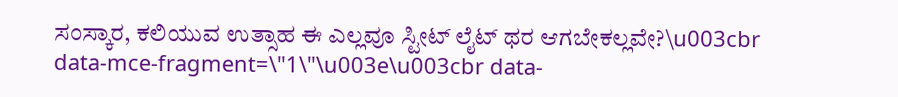ಸಂಸ್ಕಾರ, ಕಲಿಯುವ ಉತ್ಸಾಹ ಈ ಎಲ್ಲವೂ ಸ್ಟೀಟ್ ಲೈಟ್ ಥರ ಆಗಬೇಕಲ್ಲವೇ?\u003cbr data-mce-fragment=\"1\"\u003e\u003cbr data-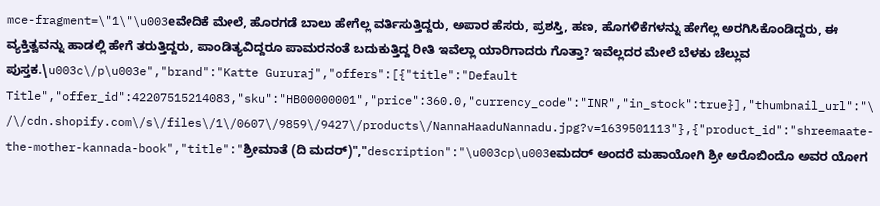mce-fragment=\"1\"\u003eವೇದಿಕೆ ಮೇಲೆ, ಹೊರಗಡೆ ಬಾಲು ಹೇಗೆಲ್ಲ ವರ್ತಿಸುತ್ತಿದ್ದರು, ಅಪಾರ ಹೆಸರು, ಪ್ರಶಸ್ತಿ, ಹಣ, ಹೊಗಳಿಕೆಗಳನ್ನು ಹೇಗೆಲ್ಲ ಅರಗಿಸಿಕೊಂಡಿದ್ದರು, ಈ ವ್ಯಕ್ತಿತ್ವವನ್ನು ಹಾಡಲ್ಲಿ ಹೇಗೆ ತರುತ್ತಿದ್ದರು, ಪಾಂಡಿತ್ಯವಿದ್ದರೂ ಪಾಮರನಂತೆ ಬದುಕುತ್ತಿದ್ದ ರೀತಿ ಇವೆಲ್ಲಾ ಯಾರಿಗಾದರು ಗೊತ್ತಾ? ಇವೆಲ್ಲದರ ಮೇಲೆ ಬೆಳಕು ಚೆಲ್ಲುವ ಪುಸ್ತಕ.\u003c\/p\u003e","brand":"Katte Gururaj","offers":[{"title":"Default Title","offer_id":42207515214083,"sku":"HB00000001","price":360.0,"currency_code":"INR","in_stock":true}],"thumbnail_url":"\/\/cdn.shopify.com\/s\/files\/1\/0607\/9859\/9427\/products\/NannaHaaduNannadu.jpg?v=1639501113"},{"product_id":"shreemaate-the-mother-kannada-book","title":"ಶ್ರೀಮಾತೆ (ದಿ ಮದರ್)","description":"\u003cp\u003eಮದರ್ ಅಂದರೆ ಮಹಾಯೋಗಿ ಶ್ರೀ ಅರೊಬಿಂದೊ ಅವರ ಯೋಗ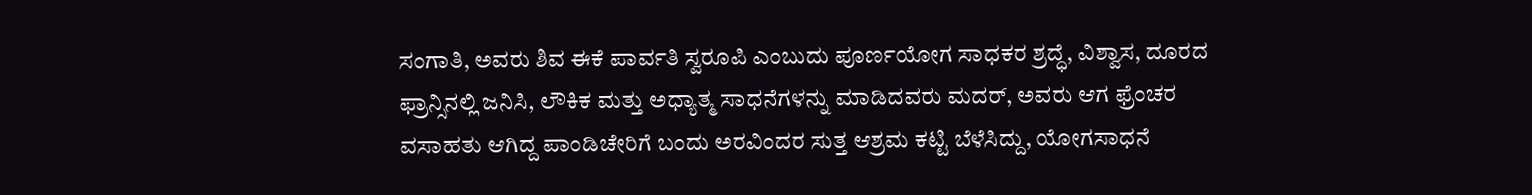ಸಂಗಾತಿ, ಅವರು ಶಿವ ಈಕೆ ಪಾರ್ವತಿ ಸ್ವರೂಪಿ ಎಂಬುದು ಪೂರ್ಣಯೋಗ ಸಾಧಕರ ಶ್ರದ್ಧೆ, ವಿಶ್ವಾಸ, ದೂರದ ಫ್ರಾನ್ಸಿನಲ್ಲಿ ಜನಿಸಿ, ಲೌಕಿಕ ಮತ್ತು ಅಧ್ಯಾತ್ಮ ಸಾಧನೆಗಳನ್ನು ಮಾಡಿದವರು ಮದರ್‌, ಅವರು ಆಗ ಫ್ರೆಂಚರ ವಸಾಹತು ಆಗಿದ್ದ ಪಾಂಡಿಚೇರಿಗೆ ಬಂದು ಅರವಿಂದರ ಸುತ್ತ ಆಶ್ರಮ ಕಟ್ಟಿ ಬೆಳೆಸಿದ್ದು, ಯೋಗಸಾಧನೆ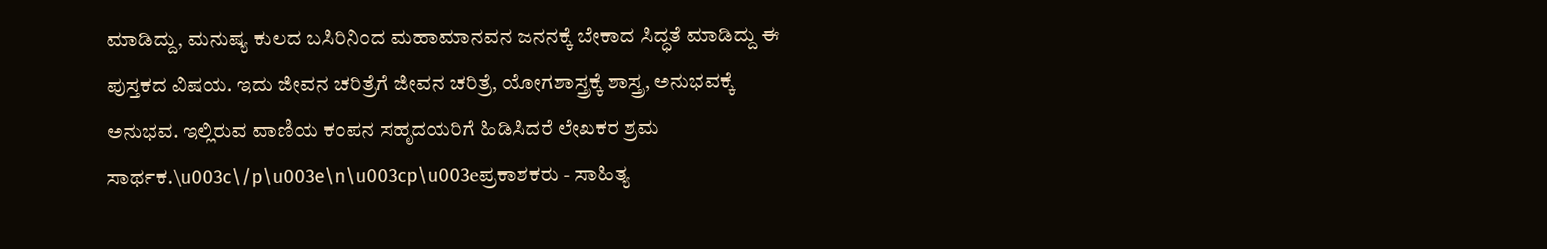ಮಾಡಿದ್ದು, ಮನುಷ್ಯ ಕುಲದ ಬಸಿರಿನಿಂದ ಮಹಾಮಾನವನ ಜನನಕ್ಕೆ ಬೇಕಾದ ಸಿದ್ಧತೆ ಮಾಡಿದ್ದು ಈ ಪುಸ್ತಕದ ವಿಷಯ. ಇದು ಜೀವನ ಚರಿತ್ರೆಗೆ ಜೀವನ ಚರಿತ್ರೆ, ಯೋಗಶಾಸ್ತ್ರಕ್ಕೆ ಶಾಸ್ತ್ರ, ಅನುಭವಕ್ಕೆ ಅನುಭವ. ಇಲ್ಲಿರುವ ವಾಣಿಯ ಕಂಪನ ಸಹೃದಯರಿಗೆ ಹಿಡಿಸಿದರೆ ಲೇಖಕರ ಶ್ರಮ ಸಾರ್ಥಕ.\u003c\/p\u003e\n\u003cp\u003eಪ್ರಕಾಶಕರು - ಸಾಹಿತ್ಯ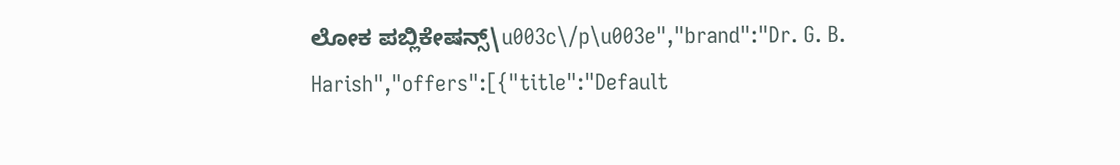ಲೋಕ ಪಬ್ಲಿಕೇಷನ್ಸ್\u003c\/p\u003e","brand":"Dr. G. B. Harish","offers":[{"title":"Default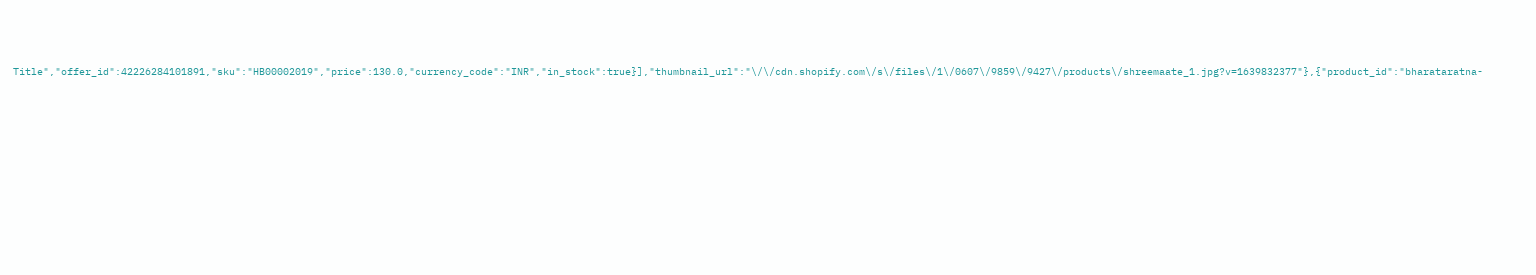Title","offer_id":42226284101891,"sku":"HB00002019","price":130.0,"currency_code":"INR","in_stock":true}],"thumbnail_url":"\/\/cdn.shopify.com\/s\/files\/1\/0607\/9859\/9427\/products\/shreemaate_1.jpg?v=1639832377"},{"product_id":"bharataratna-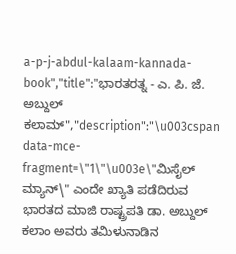a-p-j-abdul-kalaam-kannada-book","title":"ಭಾರತರತ್ನ - ಎ. ಪಿ. ಜೆ. ಅಬ್ದುಲ್ ಕಲಾಮ್","description":"\u003cspan data-mce-fragment=\"1\"\u003e\"ಮಿಸೈಲ್ ಮ್ಯಾನ್\" ಎಂದೇ ಖ್ಯಾತಿ ಪಡೆದಿರುವ ಭಾರತದ ಮಾಜಿ ರಾಷ್ಟ್ರಪತಿ ಡಾ. ಅಬ್ದುಲ್ ಕಲಾಂ ಅವರು ತಮಿಳುನಾಡಿನ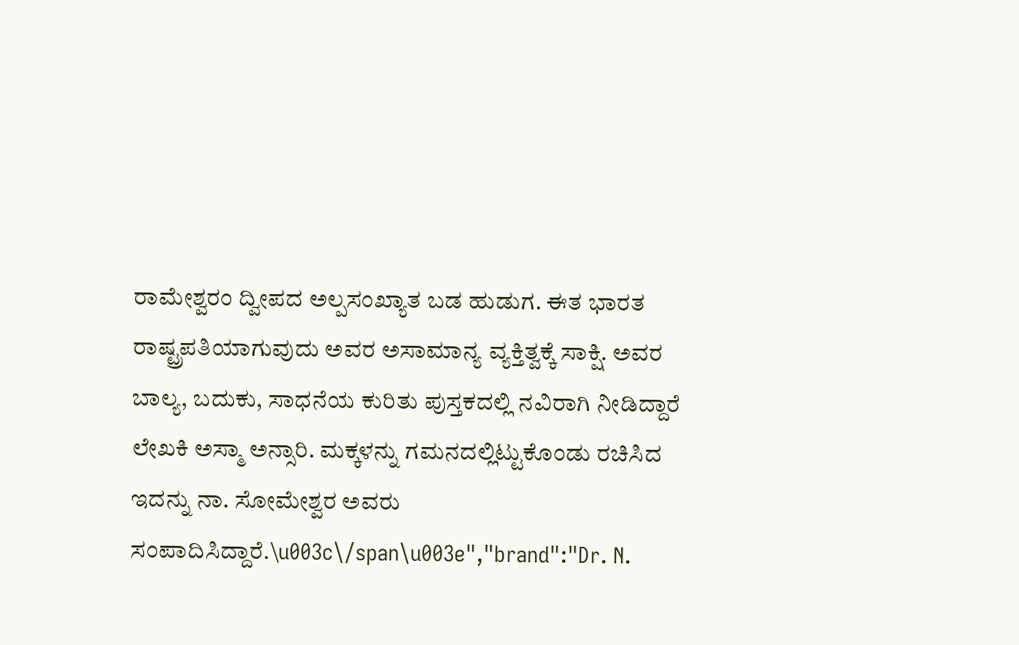ರಾಮೇಶ್ವರಂ ದ್ವೀಪದ ಅಲ್ಪಸಂಖ್ಯಾತ ಬಡ ಹುಡುಗ. ಈತ ಭಾರತ ರಾಷ್ಟ್ರಪತಿಯಾಗುವುದು ಅವರ ಅಸಾಮಾನ್ಯ ವ್ಯಕ್ತಿತ್ವಕ್ಕೆ ಸಾಕ್ಷಿ. ಅವರ ಬಾಲ್ಯ, ಬದುಕು, ಸಾಧನೆಯ ಕುರಿತು ಪುಸ್ತಕದಲ್ಲಿ ನವಿರಾಗಿ ನೀಡಿದ್ದಾರೆ ಲೇಖಕಿ ಅಸ್ಮಾ ಅನ್ಸಾರಿ. ಮಕ್ಕಳನ್ನು ಗಮನದಲ್ಲಿಟ್ಟುಕೊಂಡು ರಚಿಸಿದ ಇದನ್ನು ನಾ. ಸೋಮೇಶ್ವರ ಅವರು ಸಂಪಾದಿಸಿದ್ದಾರೆ.\u003c\/span\u003e","brand":"Dr. N.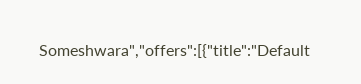Someshwara","offers":[{"title":"Default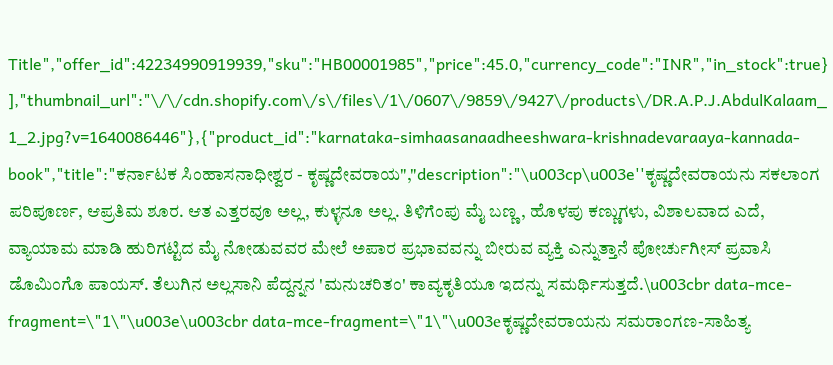Title","offer_id":42234990919939,"sku":"HB00001985","price":45.0,"currency_code":"INR","in_stock":true}],"thumbnail_url":"\/\/cdn.shopify.com\/s\/files\/1\/0607\/9859\/9427\/products\/DR.A.P.J.AbdulKalaam_1_2.jpg?v=1640086446"},{"product_id":"karnataka-simhaasanaadheeshwara-krishnadevaraaya-kannada-book","title":"ಕರ್ನಾಟಕ ಸಿಂಹಾಸನಾಧೀಶ್ವರ - ಕೃಷ್ಣದೇವರಾಯ","description":"\u003cp\u003e''ಕೃಷ್ಣದೇವರಾಯನು ಸಕಲಾಂಗ ಪರಿಪೂರ್ಣ, ಆಪ್ರತಿಮ ಶೂರ. ಆತ ಎತ್ತರವೂ ಅಲ್ಲ, ಕುಳ್ಳನೂ ಅಲ್ಲ. ತಿಳಿಗೆಂಪು ಮೈ ಬಣ್ಣ, ಹೊಳಪು ಕಣ್ಣುಗಳು, ವಿಶಾಲವಾದ ಎದೆ, ವ್ಯಾಯಾಮ ಮಾಡಿ ಹುರಿಗಟ್ಟಿದ ಮೈ ನೋಡುವವರ ಮೇಲೆ ಅಪಾರ ಪ್ರಭಾವವನ್ನು ಬೀರುವ ವ್ಯಕ್ತಿ ಎನ್ನುತ್ತಾನೆ ಪೋರ್ಚುಗೀಸ್ ಪ್ರವಾಸಿ ಡೊಮಿಂಗೊ ಪಾಯಸ್. ತೆಲುಗಿನ ಅಲ್ಲಸಾನಿ ಪೆದ್ದನ್ನನ 'ಮನುಚರಿತಂ' ಕಾವ್ಯಕೃತಿಯೂ ಇದನ್ನು ಸಮರ್ಥಿಸುತ್ತದೆ.\u003cbr data-mce-fragment=\"1\"\u003e\u003cbr data-mce-fragment=\"1\"\u003eಕೃಷ್ಣದೇವರಾಯನು ಸಮರಾಂಗಣ-ಸಾಹಿತ್ಯ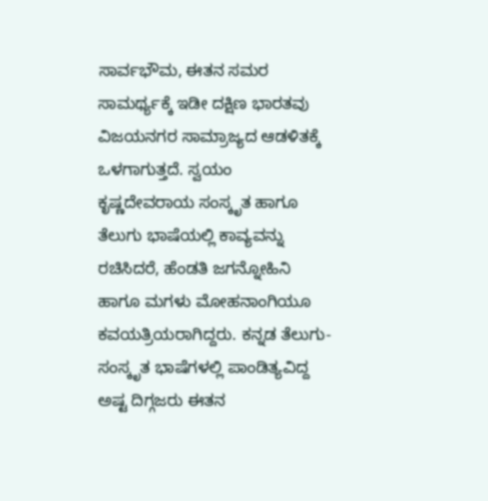ಸಾರ್ವಭೌಮ, ಈತನ ಸಮರ ಸಾಮರ್ಥ್ಯಕ್ಕೆ ಇಡೀ ದಕ್ಷಿಣ ಭಾರತವು ವಿಜಯನಗರ ಸಾಮ್ರಾಜ್ಯದ ಆಡಳಿತಕ್ಕೆ ಒಳಗಾಗುತ್ತದೆ. ಸ್ವಯಂ ಕೃಷ್ಣದೇವರಾಯ ಸಂಸ್ಕೃತ ಹಾಗೂ ತೆಲುಗು ಭಾಷೆಯಲ್ಲಿ ಕಾವ್ಯವನ್ನು ರಚಿಸಿದರೆ, ಹೆಂಡತಿ ಜಗನ್ನೋಹಿನಿ ಹಾಗೂ ಮಗಳು ಮೋಹನಾಂಗಿಯೂ ಕವಯತ್ರಿಯರಾಗಿದ್ದರು. ಕನ್ನಡ ತೆಲುಗು-ಸಂಸ್ಕೃತ ಭಾಷೆಗಳಲ್ಲಿ ಪಾಂಡಿತ್ಯವಿದ್ದ ಅಷ್ಟ ದಿಗ್ಗಜರು ಈತನ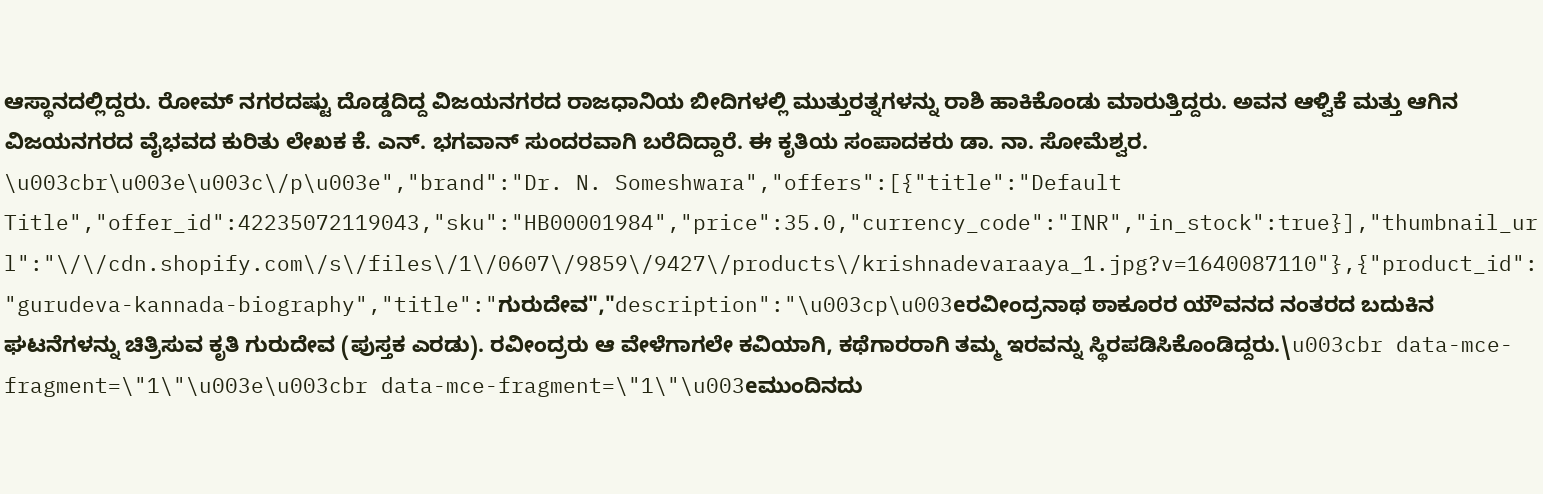ಆಸ್ಥಾನದಲ್ಲಿದ್ದರು. ರೋಮ್ ನಗರದಷ್ಟು ದೊಡ್ಡದಿದ್ದ ವಿಜಯನಗರದ ರಾಜಧಾನಿಯ ಬೀದಿಗಳಲ್ಲಿ ಮುತ್ತುರತ್ನಗಳನ್ನು ರಾಶಿ ಹಾಕಿಕೊಂಡು ಮಾರುತ್ತಿದ್ದರು. ಅವನ ಆಳ್ವಿಕೆ ಮತ್ತು ಆಗಿನ ವಿಜಯನಗರದ ವೈಭವದ ಕುರಿತು ಲೇಖಕ ಕೆ. ಎನ್. ಭಗವಾನ್ ಸುಂದರವಾಗಿ ಬರೆದಿದ್ದಾರೆ. ಈ ಕೃತಿಯ ಸಂಪಾದಕರು ಡಾ. ನಾ. ಸೋಮೆಶ್ವರ. \u003cbr\u003e\u003c\/p\u003e","brand":"Dr. N. Someshwara","offers":[{"title":"Default Title","offer_id":42235072119043,"sku":"HB00001984","price":35.0,"currency_code":"INR","in_stock":true}],"thumbnail_url":"\/\/cdn.shopify.com\/s\/files\/1\/0607\/9859\/9427\/products\/krishnadevaraaya_1.jpg?v=1640087110"},{"product_id":"gurudeva-kannada-biography","title":"ಗುರುದೇವ","description":"\u003cp\u003eರವೀಂದ್ರನಾಥ ಠಾಕೂರರ ಯೌವನದ ನಂತರದ ಬದುಕಿನ ಘಟನೆಗಳನ್ನು ಚಿತ್ರಿಸುವ ಕೃತಿ ಗುರುದೇವ (ಪುಸ್ತಕ ಎರಡು). ರವೀಂದ್ರರು ಆ ವೇಳೆಗಾಗಲೇ ಕವಿಯಾಗಿ, ಕಥೆಗಾರರಾಗಿ ತಮ್ಮ ಇರವನ್ನು ಸ್ಥಿರಪಡಿಸಿಕೊಂಡಿದ್ದರು.\u003cbr data-mce-fragment=\"1\"\u003e\u003cbr data-mce-fragment=\"1\"\u003eಮುಂದಿನದು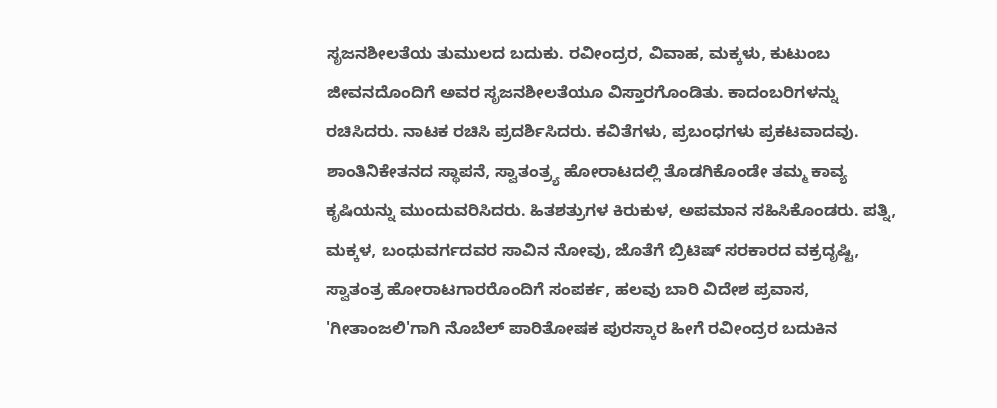ಸೃಜನಶೀಲತೆಯ ತುಮುಲದ ಬದುಕು. ರವೀಂದ್ರರ, ವಿವಾಹ, ಮಕ್ಕಳು, ಕುಟುಂಬ ಜೀವನದೊಂದಿಗೆ ಅವರ ಸೃಜನಶೀಲತೆಯೂ ವಿಸ್ತಾರಗೊಂಡಿತು. ಕಾದಂಬರಿಗಳನ್ನು ರಚಿಸಿದರು. ನಾಟಕ ರಚಿಸಿ ಪ್ರದರ್ಶಿಸಿದರು. ಕವಿತೆಗಳು, ಪ್ರಬಂಧಗಳು ಪ್ರಕಟವಾದವು. ಶಾಂತಿನಿಕೇತನದ ಸ್ಥಾಪನೆ, ಸ್ವಾತಂತ್ರ್ಯ ಹೋರಾಟದಲ್ಲಿ ತೊಡಗಿಕೊಂಡೇ ತಮ್ಮ ಕಾವ್ಯ ಕೃಷಿಯನ್ನು ಮುಂದುವರಿಸಿದರು. ಹಿತಶತ್ರುಗಳ ಕಿರುಕುಳ, ಅಪಮಾನ ಸಹಿಸಿಕೊಂಡರು. ಪತ್ನಿ, ಮಕ್ಕಳ, ಬಂಧುವರ್ಗದವರ ಸಾವಿನ ನೋವು, ಜೊತೆಗೆ ಬ್ರಿಟಿಷ್ ಸರಕಾರದ ವಕ್ರದೃಷ್ಟಿ, ಸ್ವಾತಂತ್ರ ಹೋರಾಟಗಾರರೊಂದಿಗೆ ಸಂಪರ್ಕ, ಹಲವು ಬಾರಿ ವಿದೇಶ ಪ್ರವಾಸ, 'ಗೀತಾಂಜಲಿ'ಗಾಗಿ ನೊಬೆಲ್ ಪಾರಿತೋಷಕ ಪುರಸ್ಕಾರ ಹೀಗೆ ರವೀಂದ್ರರ ಬದುಕಿನ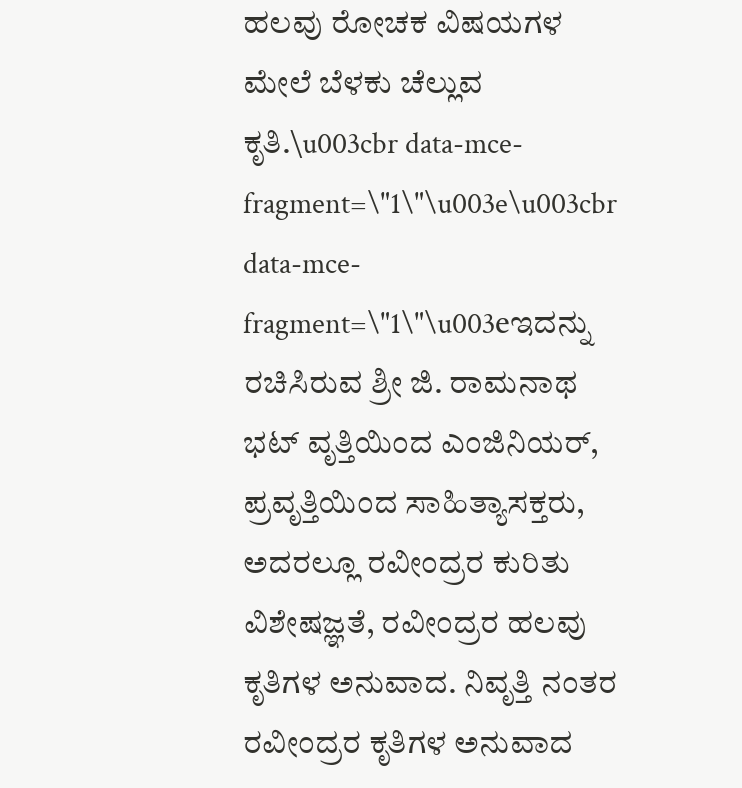ಹಲವು ರೋಚಕ ವಿಷಯಗಳ ಮೇಲೆ ಬೆಳಕು ಚೆಲ್ಲುವ ಕೃತಿ.\u003cbr data-mce-fragment=\"1\"\u003e\u003cbr data-mce-fragment=\"1\"\u003eಇದನ್ನು ರಚಿಸಿರುವ ಶ್ರೀ ಜಿ. ರಾಮನಾಥ ಭಟ್ ವೃತ್ತಿಯಿಂದ ಎಂಜಿನಿಯರ್‌, ಪ್ರವೃತ್ತಿಯಿಂದ ಸಾಹಿತ್ಯಾಸಕ್ತರು, ಅದರಲ್ಲೂ ರವೀಂದ್ರರ ಕುರಿತು ವಿಶೇಷಜ್ಞತೆ, ರವೀಂದ್ರರ ಹಲವು ಕೃತಿಗಳ ಅನುವಾದ. ನಿವೃತ್ತಿ ನಂತರ ರವೀಂದ್ರರ ಕೃತಿಗಳ ಅನುವಾದ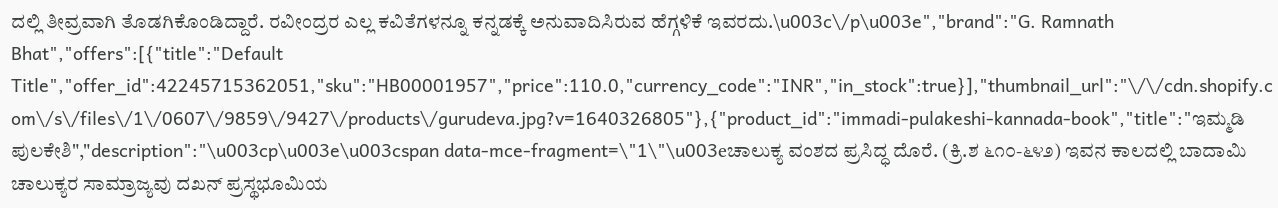ದಲ್ಲಿ ತೀವ್ರವಾಗಿ ತೊಡಗಿಕೊಂಡಿದ್ದಾರೆ. ರವೀಂದ್ರರ ಎಲ್ಲ ಕವಿತೆಗಳನ್ನೂ ಕನ್ನಡಕ್ಕೆ ಅನುವಾದಿಸಿರುವ ಹೆಗ್ಗಳಿಕೆ ಇವರದು.\u003c\/p\u003e","brand":"G. Ramnath Bhat","offers":[{"title":"Default Title","offer_id":42245715362051,"sku":"HB00001957","price":110.0,"currency_code":"INR","in_stock":true}],"thumbnail_url":"\/\/cdn.shopify.com\/s\/files\/1\/0607\/9859\/9427\/products\/gurudeva.jpg?v=1640326805"},{"product_id":"immadi-pulakeshi-kannada-book","title":"ಇಮ್ಮಡಿ ಪುಲಕೇಶಿ","description":"\u003cp\u003e\u003cspan data-mce-fragment=\"1\"\u003eಚಾಲುಕ್ಯ ವಂಶದ ಪ್ರಸಿದ್ಧ ದೊರೆ. (ಕ್ರಿ.ಶ ೬೧೦-೬೪೨) ಇವನ ಕಾಲದಲ್ಲಿ ಬಾದಾಮಿ ಚಾಲುಕ್ಯರ ಸಾಮ್ರಾಜ್ಯವು ದಖನ್ ಪ್ರಸ್ಥಭೂಮಿಯ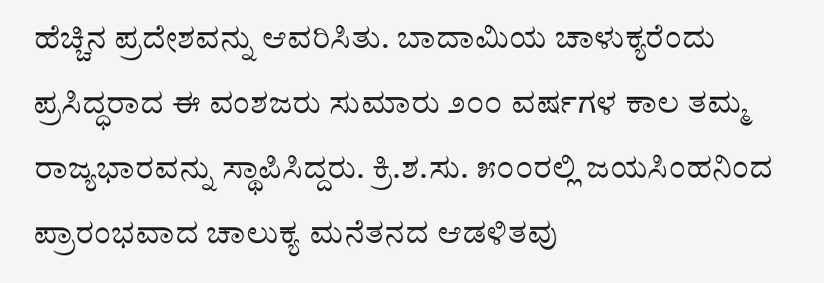ಹೆಚ್ಚಿನ ಪ್ರದೇಶವನ್ನು ಆವರಿಸಿತು. ಬಾದಾಮಿಯ ಚಾಳುಕ್ಯರೆಂದು ಪ್ರಸಿದ್ಧರಾದ ಈ ವಂಶಜರು ಸುಮಾರು ೨೦೦ ವರ್ಷಗಳ ಕಾಲ ತಮ್ಮ ರಾಜ್ಯಭಾರವನ್ನು ಸ್ಥಾಪಿಸಿದ್ದರು. ಕ್ರಿ.ಶ.ಸು. ೫೦೦ರಲ್ಲಿ ಜಯಸಿಂಹನಿಂದ ಪ್ರಾರಂಭವಾದ ಚಾಲುಕ್ಯ ಮನೆತನದ ಆಡಳಿತವು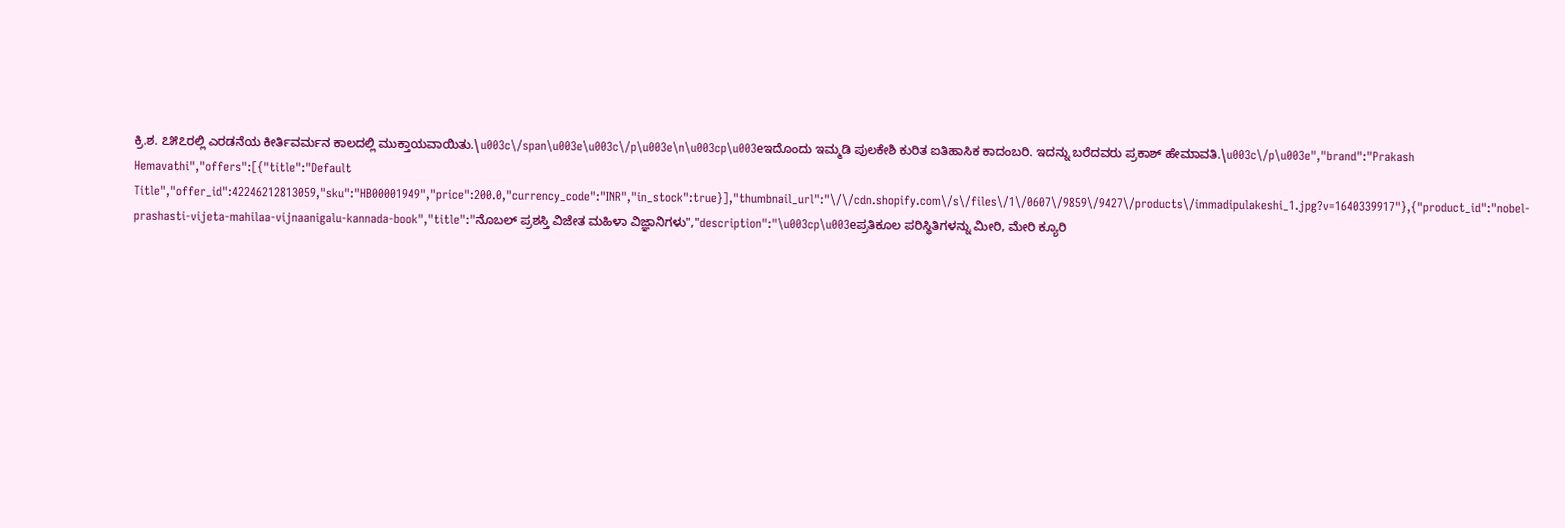ಕ್ರಿ.ಶ. ೭೫೭ರಲ್ಲಿ ಎರಡನೆಯ ಕೀರ್ತಿವರ್ಮನ ಕಾಲದಲ್ಲಿ ಮುಕ್ತಾಯವಾಯಿತು.\u003c\/span\u003e\u003c\/p\u003e\n\u003cp\u003eಇದೊಂದು ಇಮ್ಮಡಿ ಪುಲಕೇಶಿ ಕುರಿತ ಐತಿಹಾಸಿಕ ಕಾದಂಬರಿ. ಇದನ್ನು ಬರೆದವರು ಪ್ರಕಾಶ್ ಹೇಮಾವತಿ.\u003c\/p\u003e","brand":"Prakash Hemavathi","offers":[{"title":"Default Title","offer_id":42246212813059,"sku":"HB00001949","price":200.0,"currency_code":"INR","in_stock":true}],"thumbnail_url":"\/\/cdn.shopify.com\/s\/files\/1\/0607\/9859\/9427\/products\/immadipulakeshi_1.jpg?v=1640339917"},{"product_id":"nobel-prashasti-vijeta-mahilaa-vijnaanigalu-kannada-book","title":"ನೊಬಲ್ ಪ್ರಶಸ್ತಿ ವಿಜೇತ ಮಹಿಳಾ ವಿಜ್ಞಾನಿಗಳು","description":"\u003cp\u003eಪ್ರತಿಕೂಲ ಪರಿಸ್ಥಿತಿಗಳನ್ನು ಮೀರಿ, ಮೇರಿ ಕ್ಯೂರಿ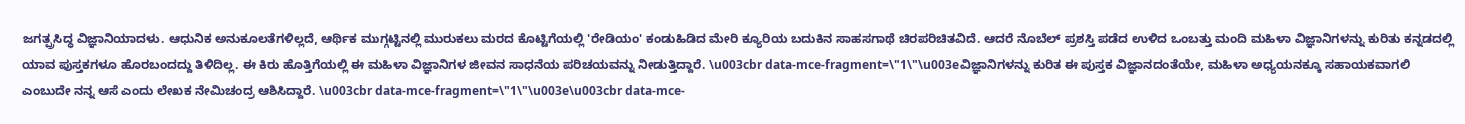ಜಗತ್ಪ್ರಸಿದ್ಧ ವಿಜ್ಞಾನಿಯಾದಳು. ಆಧುನಿಕ ಅನುಕೂಲತೆಗಳಿಲ್ಲದೆ, ಆರ್ಥಿಕ ಮುಗ್ಗಟ್ಟಿನಲ್ಲಿ ಮುರುಕಲು ಮರದ ಕೊಟ್ಟಿಗೆಯಲ್ಲಿ 'ರೇಡಿಯಂ' ಕಂಡುಹಿಡಿದ ಮೇರಿ ಕ್ಯೂರಿಯ ಬದುಕಿನ ಸಾಹಸಗಾಥೆ ಚಿರಪರಿಚಿತವಿದೆ. ಆದರೆ ನೊಬೆಲ್ ಪ್ರಶಸ್ತಿ ಪಡೆದ ಉಳಿದ ಒಂಬತ್ತು ಮಂದಿ ಮಹಿಳಾ ವಿಜ್ಞಾನಿಗಳನ್ನು ಕುರಿತು ಕನ್ನಡದಲ್ಲಿ ಯಾವ ಪುಸ್ತಕಗಳೂ ಹೊರಬಂದದ್ದು ತಿಳಿದಿಲ್ಲ. ಈ ಕಿರು ಹೊತ್ತಿಗೆಯಲ್ಲಿ ಈ ಮಹಿಳಾ ವಿಜ್ಞಾನಿಗಳ ಜೀವನ ಸಾಧನೆಯ ಪರಿಚಯವನ್ನು ನೀಡುತ್ತಿದ್ದಾರೆ. \u003cbr data-mce-fragment=\"1\"\u003eವಿಜ್ಞಾನಿಗಳನ್ನು ಕುರಿತ ಈ ಪುಸ್ತಕ ವಿಜ್ಞಾನದಂತೆಯೇ, ಮಹಿಳಾ ಅಧ್ಯಯನಕ್ಕೂ ಸಹಾಯಕವಾಗಲಿ ಎಂಬುದೇ ನನ್ನ ಆಸೆ ಎಂದು ಲೇಖಕ ನೇಮಿಚಂದ್ರ ಆಶಿಸಿದ್ದಾರೆ. \u003cbr data-mce-fragment=\"1\"\u003e\u003cbr data-mce-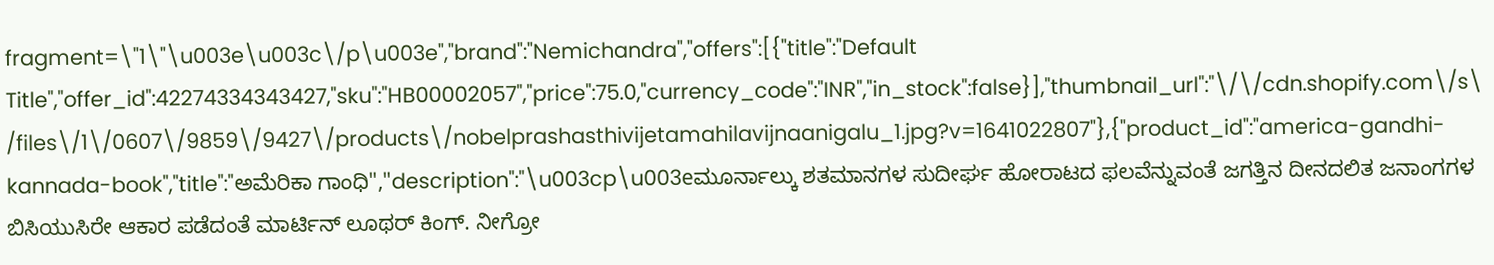fragment=\"1\"\u003e\u003c\/p\u003e","brand":"Nemichandra","offers":[{"title":"Default Title","offer_id":42274334343427,"sku":"HB00002057","price":75.0,"currency_code":"INR","in_stock":false}],"thumbnail_url":"\/\/cdn.shopify.com\/s\/files\/1\/0607\/9859\/9427\/products\/nobelprashasthivijetamahilavijnaanigalu_1.jpg?v=1641022807"},{"product_id":"america-gandhi-kannada-book","title":"ಅಮೆರಿಕಾ ಗಾಂಧಿ","description":"\u003cp\u003eಮೂರ್ನಾಲ್ಕು ಶತಮಾನಗಳ ಸುದೀರ್ಘ ಹೋರಾಟದ ಫಲವೆನ್ನುವಂತೆ ಜಗತ್ತಿನ ದೀನದಲಿತ ಜನಾಂಗಗಳ ಬಿಸಿಯುಸಿರೇ ಆಕಾರ ಪಡೆದಂತೆ ಮಾರ್ಟಿನ್ ಲೂಥರ್ ಕಿಂಗ್. ನೀಗ್ರೋ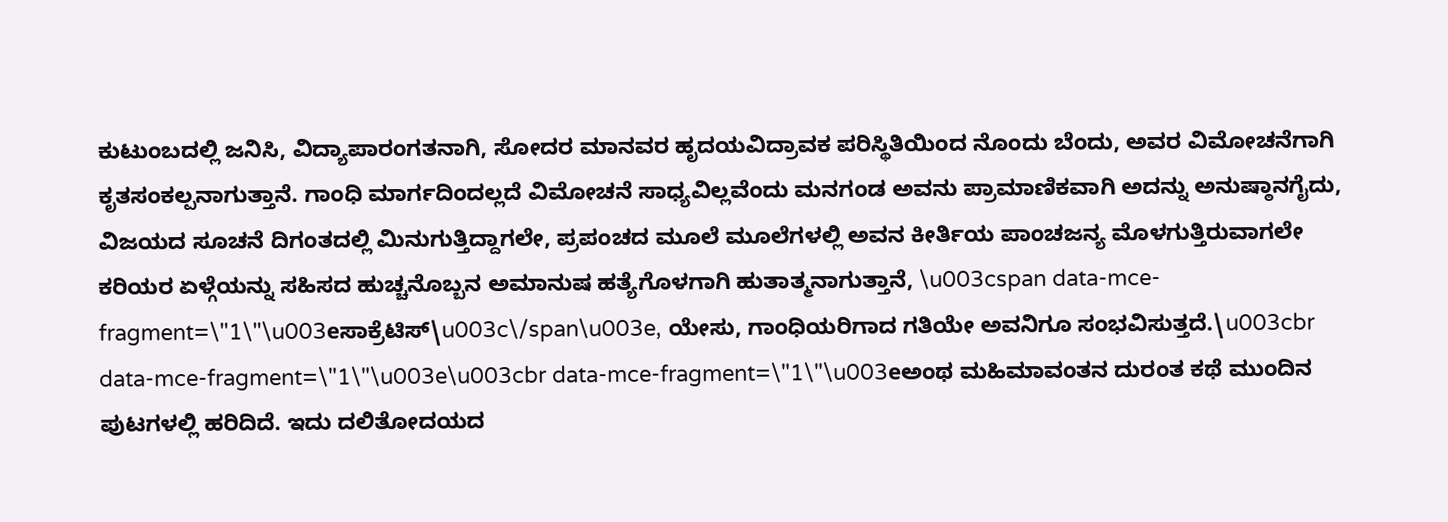ಕುಟುಂಬದಲ್ಲಿ ಜನಿಸಿ, ವಿದ್ಯಾಪಾರಂಗತನಾಗಿ, ಸೋದರ ಮಾನವರ ಹೃದಯವಿದ್ರಾವಕ ಪರಿಸ್ಥಿತಿಯಿಂದ ನೊಂದು ಬೆಂದು, ಅವರ ವಿಮೋಚನೆಗಾಗಿ ಕೃತಸಂಕಲ್ಪನಾಗುತ್ತಾನೆ. ಗಾಂಧಿ ಮಾರ್ಗದಿಂದಲ್ಲದೆ ವಿಮೋಚನೆ ಸಾಧ್ಯವಿಲ್ಲವೆಂದು ಮನಗಂಡ ಅವನು ಪ್ರಾಮಾಣಿಕವಾಗಿ ಅದನ್ನು ಅನುಷ್ಠಾನಗೈದು, ವಿಜಯದ ಸೂಚನೆ ದಿಗಂತದಲ್ಲಿ ಮಿನುಗುತ್ತಿದ್ದಾಗಲೇ, ಪ್ರಪಂಚದ ಮೂಲೆ ಮೂಲೆಗಳಲ್ಲಿ ಅವನ ಕೀರ್ತಿಯ ಪಾಂಚಜನ್ಯ ಮೊಳಗುತ್ತಿರುವಾಗಲೇ ಕರಿಯರ ಏಳ್ಗೆಯನ್ನು ಸಹಿಸದ ಹುಚ್ಚನೊಬ್ಬನ ಅಮಾನುಷ ಹತ್ಯೆಗೊಳಗಾಗಿ ಹುತಾತ್ಮನಾಗುತ್ತಾನೆ, \u003cspan data-mce-fragment=\"1\"\u003eಸಾಕ್ರೆಟಿಸ್\u003c\/span\u003e, ಯೇಸು, ಗಾಂಧಿಯರಿಗಾದ ಗತಿಯೇ ಅವನಿಗೂ ಸಂಭವಿಸುತ್ತದೆ.\u003cbr data-mce-fragment=\"1\"\u003e\u003cbr data-mce-fragment=\"1\"\u003eಅಂಥ ಮಹಿಮಾವಂತನ ದುರಂತ ಕಥೆ ಮುಂದಿನ ಪುಟಗಳಲ್ಲಿ ಹರಿದಿದೆ. ಇದು ದಲಿತೋದಯದ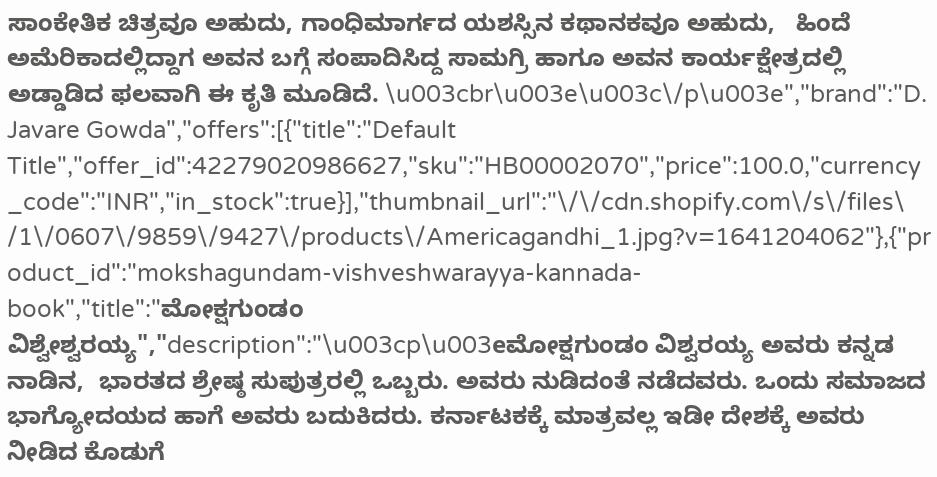ಸಾಂಕೇತಿಕ ಚಿತ್ರವೂ ಅಹುದು, ಗಾಂಧಿಮಾರ್ಗದ ಯಶಸ್ಸಿನ ಕಥಾನಕವೂ ಅಹುದು,   ಹಿಂದೆ ಅಮೆರಿಕಾದಲ್ಲಿದ್ದಾಗ ಅವನ ಬಗ್ಗೆ ಸಂಪಾದಿಸಿದ್ದ ಸಾಮಗ್ರಿ ಹಾಗೂ ಅವನ ಕಾರ್ಯಕ್ಷೇತ್ರದಲ್ಲಿ ಅಡ್ಡಾಡಿದ ಫಲವಾಗಿ ಈ ಕೃತಿ ಮೂಡಿದೆ. \u003cbr\u003e\u003c\/p\u003e","brand":"D. Javare Gowda","offers":[{"title":"Default Title","offer_id":42279020986627,"sku":"HB00002070","price":100.0,"currency_code":"INR","in_stock":true}],"thumbnail_url":"\/\/cdn.shopify.com\/s\/files\/1\/0607\/9859\/9427\/products\/Americagandhi_1.jpg?v=1641204062"},{"product_id":"mokshagundam-vishveshwarayya-kannada-book","title":"ಮೋಕ್ಷಗುಂಡಂ ವಿಶ್ವೇಶ್ವರಯ್ಯ","description":"\u003cp\u003eಮೋಕ್ಷಗುಂಡಂ ವಿಶ್ವರಯ್ಯ ಅವರು ಕನ್ನಡ ನಾಡಿನ,  ಭಾರತದ ಶ್ರೇಷ್ಠ ಸುಪುತ್ರರಲ್ಲಿ ಒಬ್ಬರು. ಅವರು ನುಡಿದಂತೆ ನಡೆದವರು. ಒಂದು ಸಮಾಜದ ಭಾಗ್ಯೋದಯದ ಹಾಗೆ ಅವರು ಬದುಕಿದರು. ಕರ್ನಾಟಕಕ್ಕೆ ಮಾತ್ರವಲ್ಲ ಇಡೀ ದೇಶಕ್ಕೆ ಅವರು ನೀಡಿದ ಕೊಡುಗೆ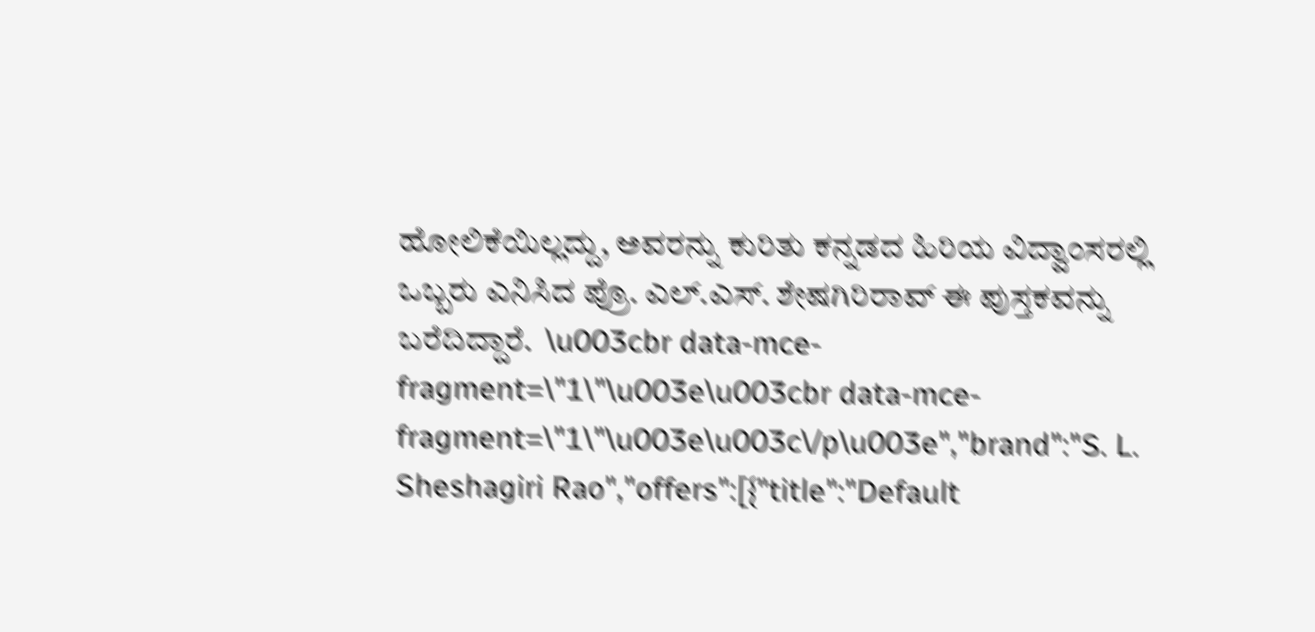ಹೋಲಿಕೆಯಿಲ್ಲದ್ದು, ಅವರನ್ನು ಕುರಿತು ಕನ್ನಡದ ಹಿರಿಯ ವಿದ್ವಾಂಸರಲ್ಲಿ ಒಬ್ಬರು ಎನಿಸಿದ ಪ್ರೊ. ಎಲ್.ಎಸ್. ಶೇಷಗಿರಿರಾವ್ ಈ ಪುಸ್ತಕವನ್ನು ಬರೆದಿದ್ದಾರೆ.  \u003cbr data-mce-fragment=\"1\"\u003e\u003cbr data-mce-fragment=\"1\"\u003e\u003c\/p\u003e","brand":"S. L. Sheshagiri Rao","offers":[{"title":"Default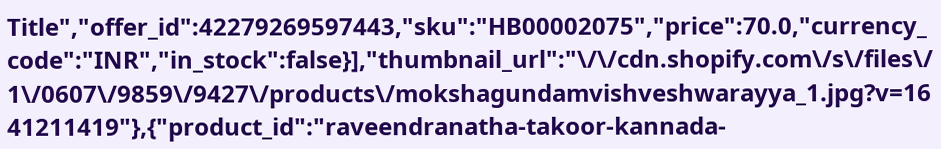Title","offer_id":42279269597443,"sku":"HB00002075","price":70.0,"currency_code":"INR","in_stock":false}],"thumbnail_url":"\/\/cdn.shopify.com\/s\/files\/1\/0607\/9859\/9427\/products\/mokshagundamvishveshwarayya_1.jpg?v=1641211419"},{"product_id":"raveendranatha-takoor-kannada-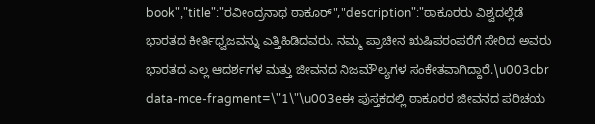book","title":"ರವೀಂದ್ರನಾಥ ಠಾಕೂರ್","description":"ಠಾಕೂರರು ವಿಶ್ವದಲ್ಲೆಡೆ ಭಾರತದ ಕೀರ್ತಿಧ್ವಜವನ್ನು ಎತ್ತಿಹಿಡಿದವರು. ನಮ್ಮ ಪ್ರಾಚೀನ ಋಷಿಪರಂಪರೆಗೆ ಸೇರಿದ ಅವರು ಭಾರತದ ಎಲ್ಲ ಆದರ್ಶಗಳ ಮತ್ತು ಜೀವನದ ನಿಜಮೌಲ್ಯಗಳ ಸಂಕೇತವಾಗಿದ್ದಾರೆ.\u003cbr data-mce-fragment=\"1\"\u003eಈ ಪುಸ್ತಕದಲ್ಲಿ ಠಾಕೂರರ ಜೀವನದ ಪರಿಚಯ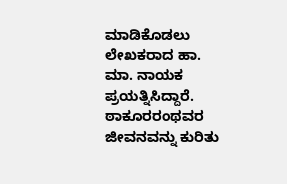ಮಾಡಿಕೊಡಲು ಲೇಖಕರಾದ ಹಾ. ಮಾ. ನಾಯಕ ಪ್ರಯತ್ನಿಸಿದ್ದಾರೆ. ಠಾಕೂರರಂಥವರ ಜೀವನವನ್ನು ಕುರಿತು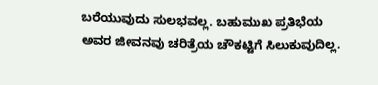ಬರೆಯುವುದು ಸುಲಭವಲ್ಲ. ಬಹುಮುಖ ಪ್ರತಿಭೆಯ ಅವರ ಜೀವನವು ಚರಿತ್ರೆಯ ಚೌಕಟ್ಟಿಗೆ ಸಿಲುಕುವುದಿಲ್ಲ.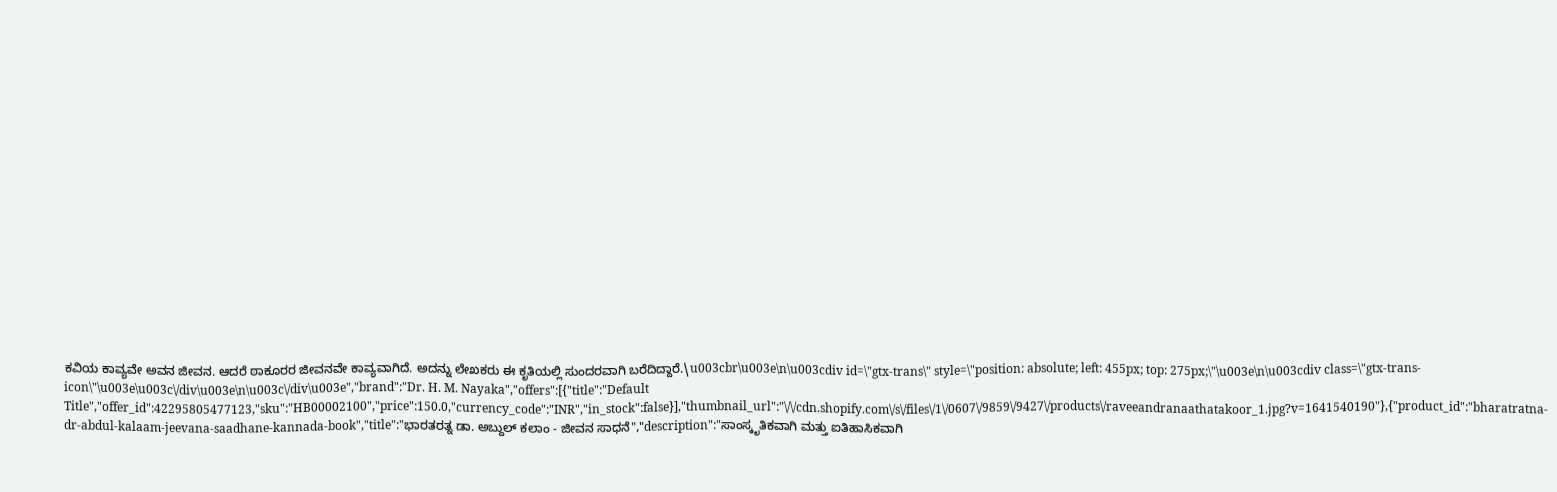ಕವಿಯ ಕಾವ್ಯವೇ ಅವನ ಜೀವನ. ಆದರೆ ಠಾಕೂರರ ಜೀವನವೇ ಕಾವ್ಯವಾಗಿದೆ. ಅದನ್ನು ಲೇಖಕರು ಈ ಕೃತಿಯಲ್ಲಿ ಸುಂದರವಾಗಿ ಬರೆದಿದ್ದಾರೆ.\u003cbr\u003e\n\u003cdiv id=\"gtx-trans\" style=\"position: absolute; left: 455px; top: 275px;\"\u003e\n\u003cdiv class=\"gtx-trans-icon\"\u003e\u003c\/div\u003e\n\u003c\/div\u003e","brand":"Dr. H. M. Nayaka","offers":[{"title":"Default Title","offer_id":42295805477123,"sku":"HB00002100","price":150.0,"currency_code":"INR","in_stock":false}],"thumbnail_url":"\/\/cdn.shopify.com\/s\/files\/1\/0607\/9859\/9427\/products\/raveeandranaathatakoor_1.jpg?v=1641540190"},{"product_id":"bharatratna-dr-abdul-kalaam-jeevana-saadhane-kannada-book","title":"ಭಾರತರತ್ನ ಡಾ. ಅಬ್ದುಲ್ ಕಲಾಂ - ಜೀವನ ಸಾಧನೆ","description":"ಸಾಂಸ್ಕೃತಿಕವಾಗಿ ಮತ್ತು ಐತಿಹಾಸಿಕವಾಗಿ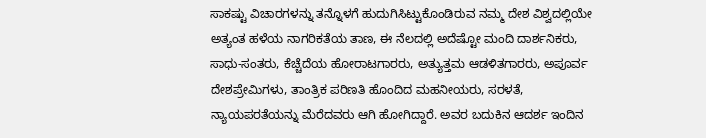ಸಾಕಷ್ಟು ವಿಚಾರಗಳನ್ನು ತನ್ನೊಳಗೆ ಹುದುಗಿಸಿಟ್ಟುಕೊಂಡಿರುವ ನಮ್ಮ ದೇಶ ವಿಶ್ವದಲ್ಲಿಯೇ ಅತ್ಯಂತ ಹಳೆಯ ನಾಗರಿಕತೆಯ ತಾಣ, ಈ ನೆಲದಲ್ಲಿ ಅದೆಷ್ಟೋ ಮಂದಿ ದಾರ್ಶನಿಕರು, ಸಾಧು-ಸಂತರು, ಕೆಚ್ಚೆದೆಯ ಹೋರಾಟಗಾರರು, ಅತ್ಯುತ್ತಮ ಆಡಳಿತಗಾರರು, ಅಪೂರ್ವ ದೇಶಪ್ರೇಮಿಗಳು, ತಾಂತ್ರಿಕ ಪರಿಣತಿ ಹೊಂದಿದ ಮಹನೀಯರು, ಸರಳತೆ, ನ್ಯಾಯಪರತೆಯನ್ನು ಮೆರೆದವರು ಆಗಿ ಹೋಗಿದ್ದಾರೆ. ಅವರ ಬದುಕಿನ ಆದರ್ಶ ಇಂದಿನ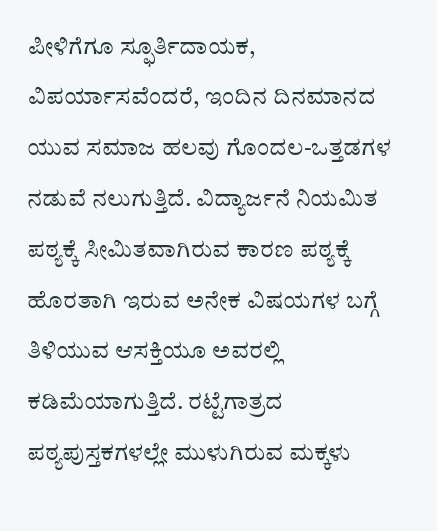ಪೀಳಿಗೆಗೂ ಸ್ಫೂರ್ತಿದಾಯಕ, ವಿಪರ್ಯಾಸವೆಂದರೆ, ಇಂದಿನ ದಿನಮಾನದ ಯುವ ಸಮಾಜ ಹಲವು ಗೊಂದಲ-ಒತ್ತಡಗಳ ನಡುವೆ ನಲುಗುತ್ತಿದೆ. ವಿದ್ಯಾರ್ಜನೆ ನಿಯಮಿತ ಪಠ್ಯಕ್ಕೆ ಸೀಮಿತವಾಗಿರುವ ಕಾರಣ ಪಠ್ಯಕ್ಕೆ ಹೊರತಾಗಿ ಇರುವ ಅನೇಕ ವಿಷಯಗಳ ಬಗ್ಗೆ ತಿಳಿಯುವ ಆಸಕ್ತಿಯೂ ಅವರಲ್ಲಿ ಕಡಿಮೆಯಾಗುತ್ತಿದೆ. ರಟ್ಟೆಗಾತ್ರದ ಪಠ್ಯಪುಸ್ತಕಗಳಲ್ಲೇ ಮುಳುಗಿರುವ ಮಕ್ಕಳು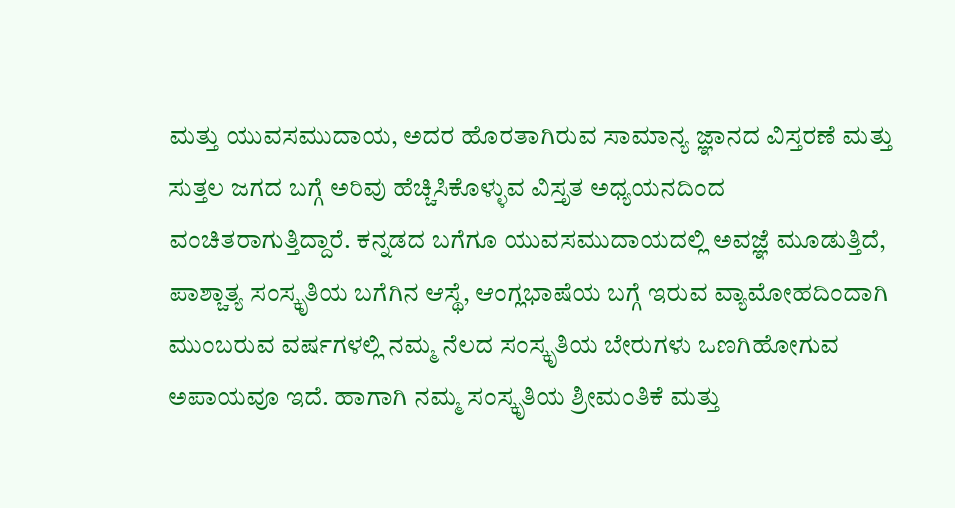ಮತ್ತು ಯುವಸಮುದಾಯ, ಅದರ ಹೊರತಾಗಿರುವ ಸಾಮಾನ್ಯ ಜ್ಞಾನದ ವಿಸ್ತರಣೆ ಮತ್ತು ಸುತ್ತಲ ಜಗದ ಬಗ್ಗೆ ಅರಿವು ಹೆಚ್ಚಿಸಿಕೊಳ್ಳುವ ವಿಸ್ತೃತ ಅಧ್ಯಯನದಿಂದ ವಂಚಿತರಾಗುತ್ತಿದ್ದಾರೆ. ಕನ್ನಡದ ಬಗೆಗೂ ಯುವಸಮುದಾಯದಲ್ಲಿ ಅವಜ್ಞೆ ಮೂಡುತ್ತಿದೆ, ಪಾಶ್ಚಾತ್ಯ ಸಂಸ್ಕೃತಿಯ ಬಗೆಗಿನ ಆಸ್ಥೆ, ಆಂಗ್ಲಭಾಷೆಯ ಬಗ್ಗೆ ಇರುವ ವ್ಯಾಮೋಹದಿಂದಾಗಿ ಮುಂಬರುವ ವರ್ಷಗಳಲ್ಲಿ ನಮ್ಮ ನೆಲದ ಸಂಸ್ಕೃತಿಯ ಬೇರುಗಳು ಒಣಗಿಹೋಗುವ ಅಪಾಯವೂ ಇದೆ. ಹಾಗಾಗಿ ನಮ್ಮ ಸಂಸ್ಕೃತಿಯ ಶ್ರೀಮಂತಿಕೆ ಮತ್ತು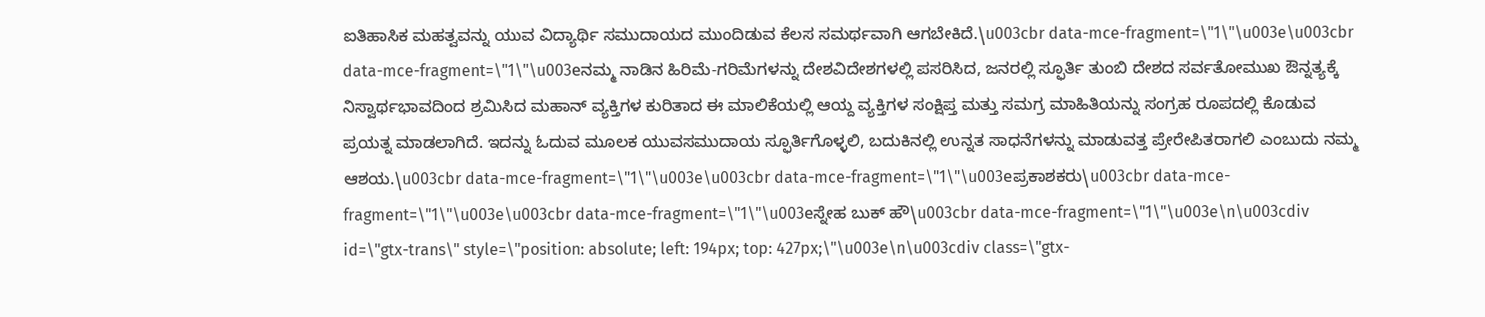ಐತಿಹಾಸಿಕ ಮಹತ್ವವನ್ನು ಯುವ ವಿದ್ಯಾರ್ಥಿ ಸಮುದಾಯದ ಮುಂದಿಡುವ ಕೆಲಸ ಸಮರ್ಥವಾಗಿ ಆಗಬೇಕಿದೆ.\u003cbr data-mce-fragment=\"1\"\u003e\u003cbr data-mce-fragment=\"1\"\u003eನಮ್ಮ ನಾಡಿನ ಹಿರಿಮೆ-ಗರಿಮೆಗಳನ್ನು ದೇಶವಿದೇಶಗಳಲ್ಲಿ ಪಸರಿಸಿದ, ಜನರಲ್ಲಿ ಸ್ಫೂರ್ತಿ ತುಂಬಿ ದೇಶದ ಸರ್ವತೋಮುಖ ಔನ್ನತ್ಯಕ್ಕೆ ನಿಸ್ವಾರ್ಥಭಾವದಿಂದ ಶ್ರಮಿಸಿದ ಮಹಾನ್ ವ್ಯಕ್ತಿಗಳ ಕುರಿತಾದ ಈ ಮಾಲಿಕೆಯಲ್ಲಿ ಆಯ್ದ ವ್ಯಕ್ತಿಗಳ ಸಂಕ್ಷಿಪ್ತ ಮತ್ತು ಸಮಗ್ರ ಮಾಹಿತಿಯನ್ನು ಸಂಗ್ರಹ ರೂಪದಲ್ಲಿ ಕೊಡುವ ಪ್ರಯತ್ನ ಮಾಡಲಾಗಿದೆ. ಇದನ್ನು ಓದುವ ಮೂಲಕ ಯುವಸಮುದಾಯ ಸ್ಫೂರ್ತಿಗೊಳ್ಳಲಿ, ಬದುಕಿನಲ್ಲಿ ಉನ್ನತ ಸಾಧನೆಗಳನ್ನು ಮಾಡುವತ್ತ ಪ್ರೇರೇಪಿತರಾಗಲಿ ಎಂಬುದು ನಮ್ಮ ಆಶಯ.\u003cbr data-mce-fragment=\"1\"\u003e\u003cbr data-mce-fragment=\"1\"\u003eಪ್ರಕಾಶಕರು\u003cbr data-mce-fragment=\"1\"\u003e\u003cbr data-mce-fragment=\"1\"\u003eಸ್ನೇಹ ಬುಕ್ ಹೌ\u003cbr data-mce-fragment=\"1\"\u003e\n\u003cdiv id=\"gtx-trans\" style=\"position: absolute; left: 194px; top: 427px;\"\u003e\n\u003cdiv class=\"gtx-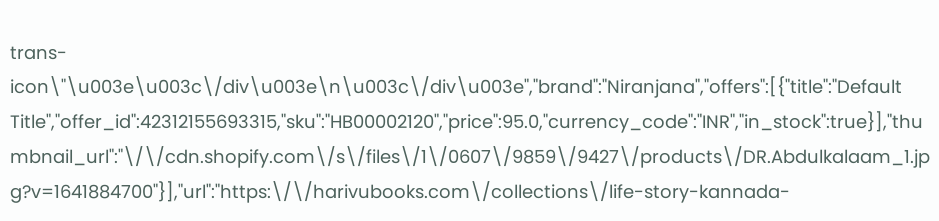trans-icon\"\u003e\u003c\/div\u003e\n\u003c\/div\u003e","brand":"Niranjana","offers":[{"title":"Default Title","offer_id":42312155693315,"sku":"HB00002120","price":95.0,"currency_code":"INR","in_stock":true}],"thumbnail_url":"\/\/cdn.shopify.com\/s\/files\/1\/0607\/9859\/9427\/products\/DR.Abdulkalaam_1.jpg?v=1641884700"}],"url":"https:\/\/harivubooks.com\/collections\/life-story-kannada-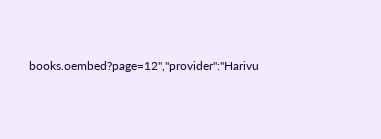books.oembed?page=12","provider":"Harivu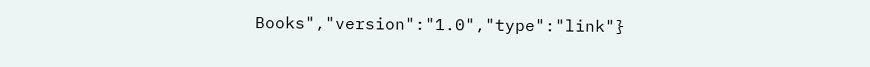Books","version":"1.0","type":"link"}